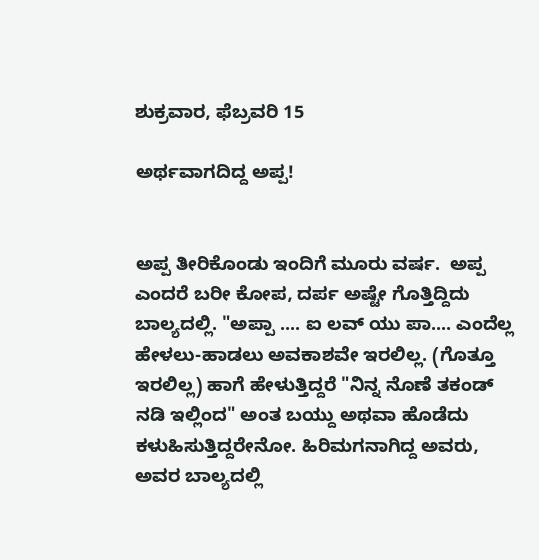ಶುಕ್ರವಾರ, ಫೆಬ್ರವರಿ 15

ಅರ್ಥವಾಗದಿದ್ದ ಅಪ್ಪ!


ಅಪ್ಪ ತೀರಿಕೊಂಡು ಇಂದಿಗೆ ಮೂರು ವರ್ಷ.  ಅಪ್ಪ ಎಂದರೆ ಬರೀ ಕೋಪ, ದರ್ಪ ಅಷ್ಟೇ ಗೊತ್ತಿದ್ದಿದು ಬಾಲ್ಯದಲ್ಲಿ. "ಅಪ್ಪಾ .... ಐ ಲವ್ ಯು ಪಾ.... ಎಂದೆಲ್ಲ ಹೇಳಲು-ಹಾಡಲು ಅವಕಾಶವೇ ಇರಲಿಲ್ಲ. (ಗೊತ್ತೂ ಇರಲಿಲ್ಲ) ಹಾಗೆ ಹೇಳುತ್ತಿದ್ದರೆ "ನಿನ್ನ ನೊಣೆ ತಕಂಡ್ ನಡಿ ಇಲ್ಲಿಂದ" ಅಂತ ಬಯ್ದು ಅಥವಾ ಹೊಡೆದು ಕಳುಹಿಸುತ್ತಿದ್ದರೇನೋ. ಹಿರಿಮಗನಾಗಿದ್ದ ಅವರು, ಅವರ ಬಾಲ್ಯದಲ್ಲಿ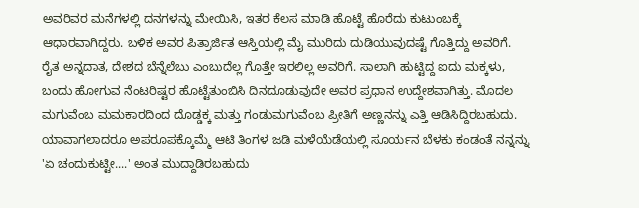ಅವರಿವರ ಮನೆಗಳಲ್ಲಿ ದನಗಳನ್ನು ಮೇಯಿಸಿ, ಇತರ ಕೆಲಸ ಮಾಡಿ ಹೊಟ್ಟೆ ಹೊರೆದು ಕುಟುಂಬಕ್ಕೆ ಆಧಾರವಾಗಿದ್ದರು. ಬಳಿಕ ಅವರ ಪಿತ್ರಾರ್ಜಿತ ಆಸ್ತಿಯಲ್ಲಿ ಮೈ ಮುರಿದು ದುಡಿಯುವುದಷ್ಟೆ ಗೊತ್ತಿದ್ದು ಅವರಿಗೆ. ರೈತ ಅನ್ನದಾತ, ದೇಶದ ಬೆನ್ನೆಲೆಬು ಎಂಬುದೆಲ್ಲ ಗೊತ್ತೇ ಇರಲಿಲ್ಲ ಅವರಿಗೆ. ಸಾಲಾಗಿ ಹುಟ್ಟಿದ್ದ ಐದು ಮಕ್ಕಳು, ಬಂದು ಹೋಗುವ ನೆಂಟರಿಷ್ಟರ ಹೊಟ್ಟೆತುಂಬಿಸಿ ದಿನದೂಡುವುದೇ ಅವರ ಪ್ರಧಾನ ಉದ್ದೇಶವಾಗಿತ್ತು. ಮೊದಲ ಮಗುವೆಂಬ ಮಮಕಾರದಿಂದ ದೊಡ್ಡಕ್ಕ ಮತ್ತು ಗಂಡುಮಗುವೆಂಬ ಪ್ರೀತಿಗೆ ಅಣ್ಣನನ್ನು ಎತ್ತಿ ಆಡಿಸಿದ್ದಿರಬಹುದು. ಯಾವಾಗಲಾದರೂ ಅಪರೂಪಕ್ಕೊಮ್ಮೆ ಆಟಿ ತಿಂಗಳ ಜಡಿ ಮಳೆಯೆಡೆಯಲ್ಲಿ ಸೂರ್ಯನ ಬೆಳಕು ಕಂಡಂತೆ ನನ್ನನ್ನು 'ಏ ಚಂದುಕುಟ್ಟೀ....' ಅಂತ ಮುದ್ದಾಡಿರಬಹುದು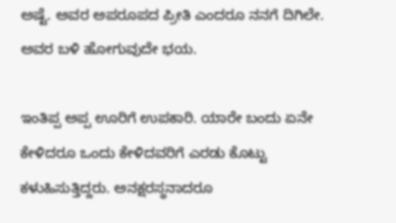ಅಷ್ಟೆ. ಅವರ ಅಪರೂಪದ ಪ್ರೀತಿ ಎಂದರೂ ನನಗೆ ದಿಗಿಲೇ. ಅವರ ಬಳಿ ಹೋಗುವುದೇ ಭಯ.

ಇಂತಿಪ್ಪ ಅಪ್ಪ ಊರಿಗೆ ಉಪಕಾರಿ. ಯಾರೇ ಬಂದು ಏನೇ ಕೇಳಿದರೂ ಒಂದು ಕೇಳಿದವರಿಗೆ ಎರಡು ಕೊಟ್ಟು ಕಳುಹಿಸುತ್ತಿದ್ದರು. ಅನಕ್ಷರಸ್ಥನಾದರೂ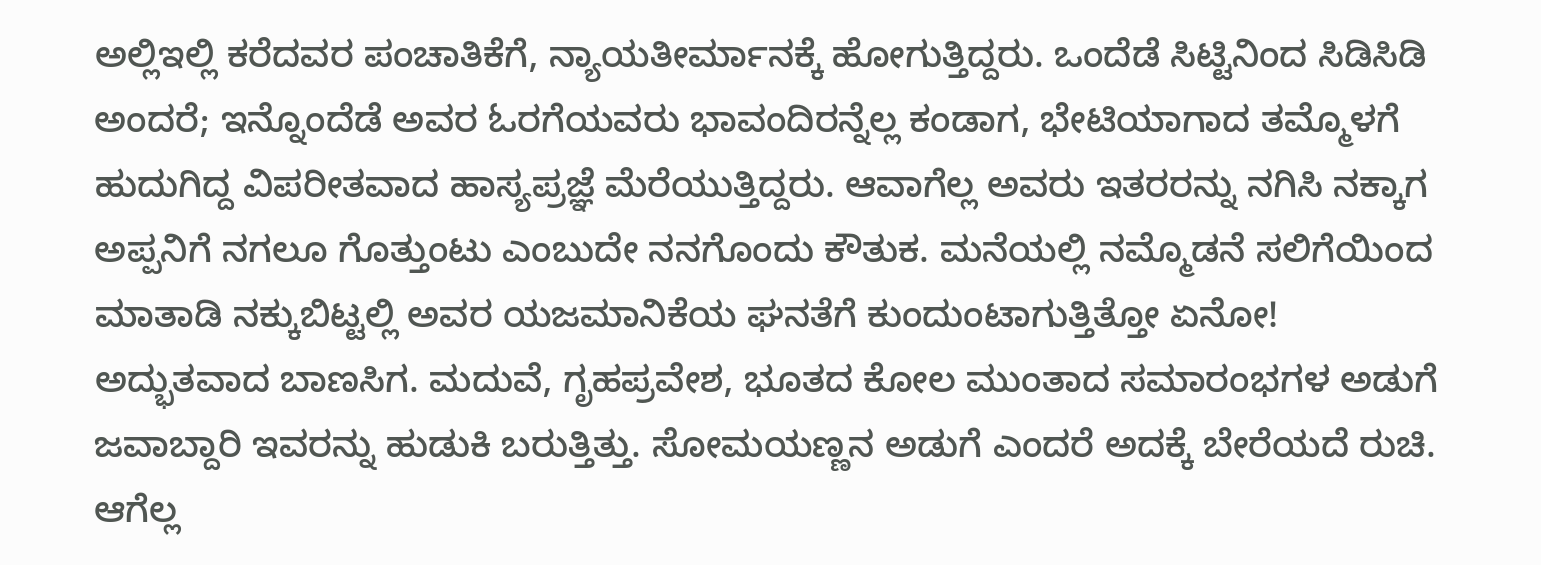ಅಲ್ಲಿಇಲ್ಲಿ ಕರೆದವರ ಪಂಚಾತಿಕೆಗೆ, ನ್ಯಾಯತೀರ್ಮಾನಕ್ಕೆ ಹೋಗುತ್ತಿದ್ದರು. ಒಂದೆಡೆ ಸಿಟ್ಟಿನಿಂದ ಸಿಡಿಸಿಡಿ ಅಂದರೆ; ಇನ್ನೊಂದೆಡೆ ಅವರ ಓರಗೆಯವರು ಭಾವಂದಿರನ್ನೆಲ್ಲ ಕಂಡಾಗ, ಭೇಟಿಯಾಗಾದ ತಮ್ಮೊಳಗೆ ಹುದುಗಿದ್ದ ವಿಪರೀತವಾದ ಹಾಸ್ಯಪ್ರಜ್ಞೆ ಮೆರೆಯುತ್ತಿದ್ದರು. ಆವಾಗೆಲ್ಲ ಅವರು ಇತರರನ್ನು ನಗಿಸಿ ನಕ್ಕಾಗ ಅಪ್ಪನಿಗೆ ನಗಲೂ ಗೊತ್ತುಂಟು ಎಂಬುದೇ ನನಗೊಂದು ಕೌತುಕ. ಮನೆಯಲ್ಲಿ ನಮ್ಮೊಡನೆ ಸಲಿಗೆಯಿಂದ ಮಾತಾಡಿ ನಕ್ಕುಬಿಟ್ಟಲ್ಲಿ ಅವರ ಯಜಮಾನಿಕೆಯ ಘನತೆಗೆ ಕುಂದುಂಟಾಗುತ್ತಿತ್ತೋ ಏನೋ! ಅದ್ಭುತವಾದ ಬಾಣಸಿಗ. ಮದುವೆ, ಗೃಹಪ್ರವೇಶ, ಭೂತದ ಕೋಲ ಮುಂತಾದ ಸಮಾರಂಭಗಳ ಅಡುಗೆ ಜವಾಬ್ದಾರಿ ಇವರನ್ನು ಹುಡುಕಿ ಬರುತ್ತಿತ್ತು. ಸೋಮಯಣ್ಣನ ಅಡುಗೆ ಎಂದರೆ ಅದಕ್ಕೆ ಬೇರೆಯದೆ ರುಚಿ. ಆಗೆಲ್ಲ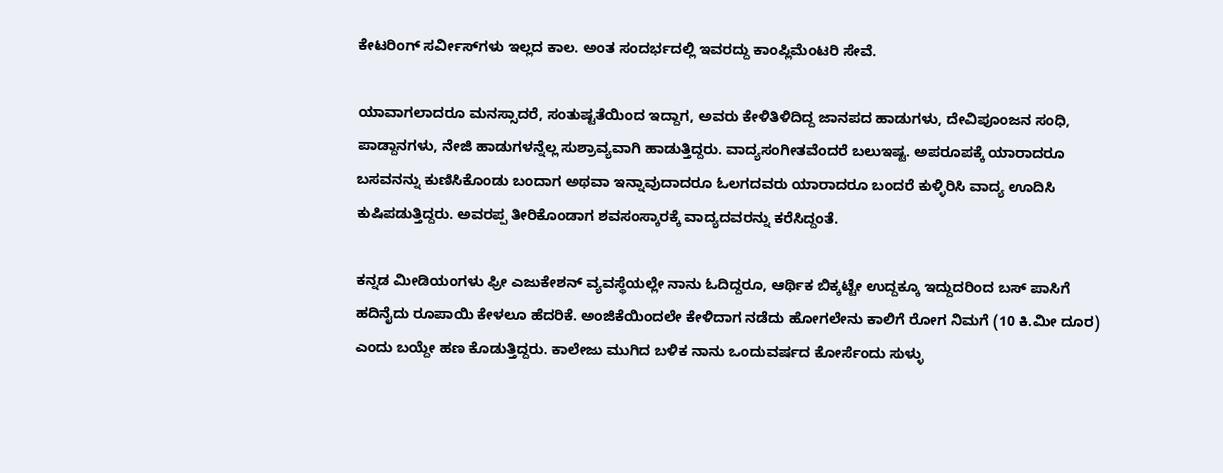ಕೇಟರಿಂಗ್ ಸರ್ವೀಸ್‌ಗಳು ಇಲ್ಲದ ಕಾಲ. ಅಂತ ಸಂದರ್ಭದಲ್ಲಿ ಇವರದ್ದು ಕಾಂಪ್ಲಿಮೆಂಟರಿ ಸೇವೆ.

ಯಾವಾಗಲಾದರೂ ಮನಸ್ಸಾದರೆ, ಸಂತುಷ್ಟತೆಯಿಂದ ಇದ್ದಾಗ, ಅವರು ಕೇಳಿತಿಳಿದಿದ್ದ ಜಾನಪದ ಹಾಡುಗಳು, ದೇವಿಪೂಂಜನ ಸಂಧಿ, ಪಾಡ್ದಾನಗಳು, ನೇಜಿ ಹಾಡುಗಳನ್ನೆಲ್ಲ ಸುಶ್ರಾವ್ಯವಾಗಿ ಹಾಡುತ್ತಿದ್ದರು. ವಾದ್ಯಸಂಗೀತವೆಂದರೆ ಬಲುಇಷ್ಟ. ಅಪರೂಪಕ್ಕೆ ಯಾರಾದರೂ ಬಸವನನ್ನು ಕುಣಿಸಿಕೊಂಡು ಬಂದಾಗ ಅಥವಾ ಇನ್ನಾವುದಾದರೂ ಓಲಗದವರು ಯಾರಾದರೂ ಬಂದರೆ ಕುಳ್ಳಿರಿಸಿ ವಾದ್ಯ ಊದಿಸಿ ಕುಷಿಪಡುತ್ತಿದ್ದರು. ಅವರಪ್ಪ ತೀರಿಕೊಂಡಾಗ ಶವಸಂಸ್ಕಾರಕ್ಕೆ ವಾದ್ಯದವರನ್ನು ಕರೆಸಿದ್ದಂತೆ.

ಕನ್ನಡ ಮೀಡಿಯಂಗಳು ಫ್ರೀ ಎಜುಕೇಶನ್ ವ್ಯವಸ್ಥೆಯಲ್ಲೇ ನಾನು ಓದಿದ್ದರೂ, ಆರ್ಥಿಕ ಬಿಕ್ಕಟ್ಟೇ ಉದ್ದಕ್ಕೂ ಇದ್ದುದರಿಂದ ಬಸ್ ಪಾಸಿಗೆ ಹದಿನೈದು ರೂಪಾಯಿ ಕೇಳಲೂ ಹೆದರಿಕೆ. ಅಂಜಿಕೆಯಿಂದಲೇ ಕೇಳಿದಾಗ ನಡೆದು ಹೋಗಲೇನು ಕಾಲಿಗೆ ರೋಗ ನಿಮಗೆ (10 ಕಿ.ಮೀ ದೂರ) ಎಂದು ಬಯ್ದೇ ಹಣ ಕೊಡುತ್ತಿದ್ದರು. ಕಾಲೇಜು ಮುಗಿದ ಬಳಿಕ ನಾನು ಒಂದುವರ್ಷದ ಕೋರ್ಸೆಂದು ಸುಳ್ಳು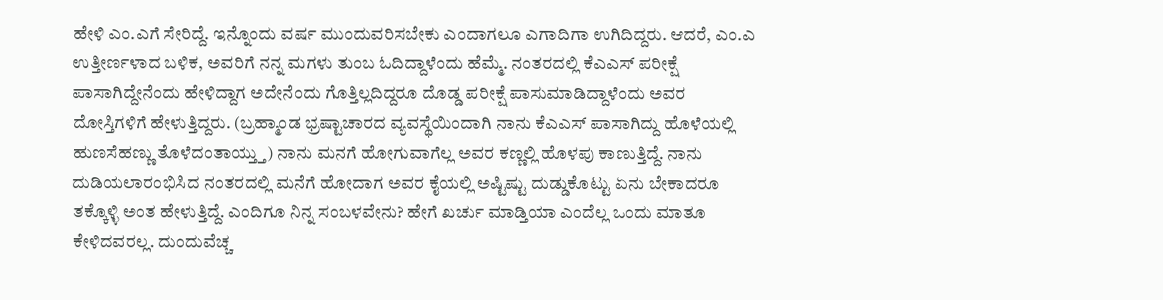ಹೇಳಿ ಎಂ.ಎಗೆ ಸೇರಿದ್ದೆ. ಇನ್ನೊಂದು ವರ್ಷ ಮುಂದುವರಿಸಬೇಕು ಎಂದಾಗಲೂ ಎಗಾದಿಗಾ ಉಗಿದಿದ್ದರು. ಆದರೆ, ಎಂ.ಎ ಉತ್ತೀರ್ಣಳಾದ ಬಳಿಕ, ಅವರಿಗೆ ನನ್ನ ಮಗಳು ತುಂಬ ಓದಿದ್ದಾಳೆಂದು ಹೆಮ್ಮೆ. ನಂತರದಲ್ಲಿ ಕೆಎಎಸ್ ಪರೀಕ್ಷೆ ಪಾಸಾಗಿದ್ದೇನೆಂದು ಹೇಳಿದ್ದಾಗ ಅದೇನೆಂದು ಗೊತ್ತಿಲ್ಲದಿದ್ದರೂ ದೊಡ್ಡ ಪರೀಕ್ಷೆ ಪಾಸುಮಾಡಿದ್ದಾಳೆಂದು ಅವರ ದೋಸ್ತಿಗಳಿಗೆ ಹೇಳುತ್ತಿದ್ದರು. (ಬ್ರಹ್ಮಾಂಡ ಭ್ರಷ್ಟಾಚಾರದ ವ್ಯವಸ್ಥೆಯಿಂದಾಗಿ ನಾನು ಕೆಎಎಸ್ ಪಾಸಾಗಿದ್ದು ಹೊಳೆಯಲ್ಲಿ ಹುಣಸೆಹಣ್ಣು ತೊಳೆದಂತಾಯ್ತ್ತು) ನಾನು ಮನಗೆ ಹೋಗುವಾಗೆಲ್ಲ ಅವರ ಕಣ್ಣಲ್ಲಿ ಹೊಳಪು ಕಾಣುತ್ತಿದ್ದೆ. ನಾನು ದುಡಿಯಲಾರಂಭಿಸಿದ ನಂತರದಲ್ಲಿ ಮನೆಗೆ ಹೋದಾಗ ಅವರ ಕೈಯಲ್ಲಿ ಅಷ್ಟಿಷ್ಟು ದುಡ್ಡುಕೊಟ್ಟು ಏನು ಬೇಕಾದರೂ ತಕ್ಕೊಳ್ಳಿ ಅಂತ ಹೇಳುತ್ತಿದ್ದೆ. ಎಂದಿಗೂ ನಿನ್ನ ಸಂಬಳವೇನು? ಹೇಗೆ ಖರ್ಚು ಮಾಡ್ತಿಯಾ ಎಂದೆಲ್ಲ ಒಂದು ಮಾತೂ ಕೇಳಿದವರಲ್ಲ. ದುಂದುವೆಚ್ಚ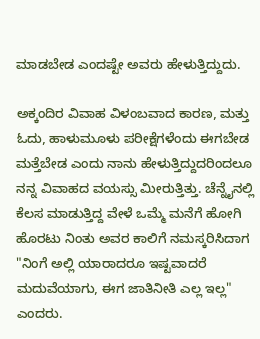ಮಾಡಬೇಡ ಎಂದಷ್ಟೇ ಅವರು ಹೇಳುತ್ತಿದ್ದುದು.

ಅಕ್ಕಂದಿರ ವಿವಾಹ ವಿಳಂಬವಾದ ಕಾರಣ, ಮತ್ತು ಓದು, ಹಾಳುಮೂಳು ಪರೀಕ್ಷೆಗಳೆಂದು ಈಗಬೇಡ ಮತ್ತೆಬೇಡ ಎಂದು ನಾನು ಹೇಳುತ್ತಿದ್ದುದರಿಂದಲೂ ನನ್ನ ವಿವಾಹದ ವಯಸ್ಸು ಮೀರುತ್ತಿತ್ತು. ಚೆನ್ನೈನಲ್ಲಿ ಕೆಲಸ ಮಾಡುತ್ತಿದ್ದ ವೇಳೆ ಒಮ್ಮೆ ಮನೆಗೆ ಹೋಗಿ ಹೊರಟು ನಿಂತು ಅವರ ಕಾಲಿಗೆ ನಮಸ್ಕರಿಸಿದಾಗ "ನಿಂಗೆ ಅಲ್ಲಿ ಯಾರಾದರೂ ಇಷ್ಟವಾದರೆ ಮದುವೆಯಾಗು, ಈಗ ಜಾತಿನೀತಿ ಎಲ್ಲ ಇಲ್ಲ" ಎಂದರು.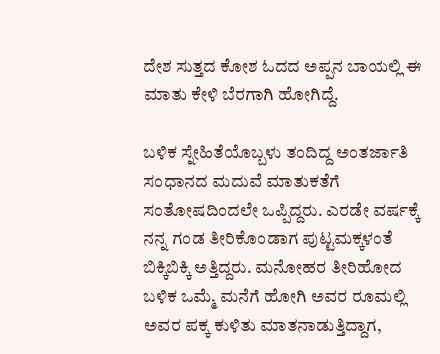ದೇಶ ಸುತ್ತದ ಕೋಶ ಓದದ ಅಪ್ಪನ ಬಾಯಲ್ಲಿ ಈ ಮಾತು ಕೇಳಿ ಬೆರಗಾಗಿ ಹೋಗಿದ್ದೆ.

ಬಳಿಕ ಸ್ನೇಹಿತೆಯೊಬ್ಬಳು ತಂದಿದ್ದ ಅಂತರ್ಜಾತಿ ಸಂಧಾನದ ಮದುವೆ ಮಾತುಕತೆಗೆ ಸಂತೋಷದಿಂದಲೇ ಒಪ್ಪಿದ್ದರು. ಎರಡೇ ವರ್ಷಕ್ಕೆ ನನ್ನ ಗಂಡ ತೀರಿಕೊಂಡಾಗ ಪುಟ್ಟಮಕ್ಕಳಂತೆ ಬಿಕ್ಕಿಬಿಕ್ಕಿ ಅತ್ತಿದ್ದರು. ಮನೋಹರ ತೀರಿಹೋದ ಬಳಿಕ ಒಮ್ಮೆ ಮನೆಗೆ ಹೋಗಿ ಅವರ ರೂಮಲ್ಲಿ ಅವರ ಪಕ್ಕ ಕುಳಿತು ಮಾತನಾಡುತ್ತಿದ್ದಾಗ,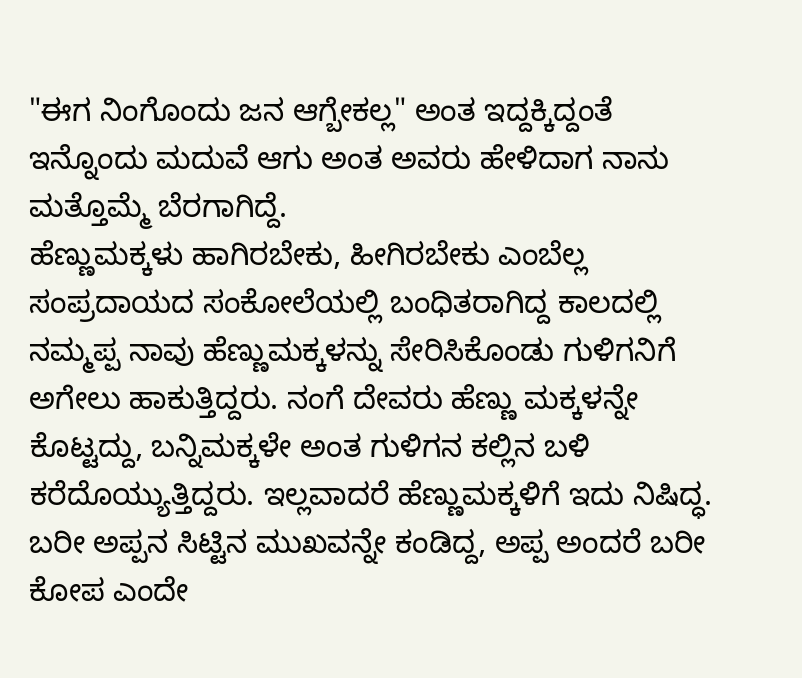"ಈಗ ನಿಂಗೊಂದು ಜನ ಆಗ್ಬೇಕಲ್ಲ" ಅಂತ ಇದ್ದಕ್ಕಿದ್ದಂತೆ ಇನ್ನೊಂದು ಮದುವೆ ಆಗು ಅಂತ ಅವರು ಹೇಳಿದಾಗ ನಾನು ಮತ್ತೊಮ್ಮೆ ಬೆರಗಾಗಿದ್ದೆ.
ಹೆಣ್ಣುಮಕ್ಕಳು ಹಾಗಿರಬೇಕು, ಹೀಗಿರಬೇಕು ಎಂಬೆಲ್ಲ ಸಂಪ್ರದಾಯದ ಸಂಕೋಲೆಯಲ್ಲಿ ಬಂಧಿತರಾಗಿದ್ದ ಕಾಲದಲ್ಲಿ ನಮ್ಮಪ್ಪ ನಾವು ಹೆಣ್ಣುಮಕ್ಕಳನ್ನು ಸೇರಿಸಿಕೊಂಡು ಗುಳಿಗನಿಗೆ ಅಗೇಲು ಹಾಕುತ್ತಿದ್ದರು. ನಂಗೆ ದೇವರು ಹೆಣ್ಣು ಮಕ್ಕಳನ್ನೇ ಕೊಟ್ಟದ್ದು, ಬನ್ನಿಮಕ್ಕಳೇ ಅಂತ ಗುಳಿಗನ ಕಲ್ಲಿನ ಬಳಿ ಕರೆದೊಯ್ಯುತ್ತಿದ್ದರು. ಇಲ್ಲವಾದರೆ ಹೆಣ್ಣುಮಕ್ಕಳಿಗೆ ಇದು ನಿಷಿದ್ಧ.
ಬರೀ ಅಪ್ಪನ ಸಿಟ್ಟಿನ ಮುಖವನ್ನೇ ಕಂಡಿದ್ದ, ಅಪ್ಪ ಅಂದರೆ ಬರೀ ಕೋಪ ಎಂದೇ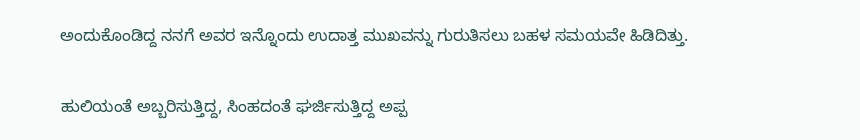ಅಂದುಕೊಂಡಿದ್ದ ನನಗೆ ಅವರ ಇನ್ನೊಂದು ಉದಾತ್ತ ಮುಖವನ್ನು ಗುರುತಿಸಲು ಬಹಳ ಸಮಯವೇ ಹಿಡಿದಿತ್ತು.

ಹುಲಿಯಂತೆ ಅಬ್ಬರಿಸುತ್ತಿದ್ದ, ಸಿಂಹದಂತೆ ಘರ್ಜಿಸುತ್ತಿದ್ದ ಅಪ್ಪ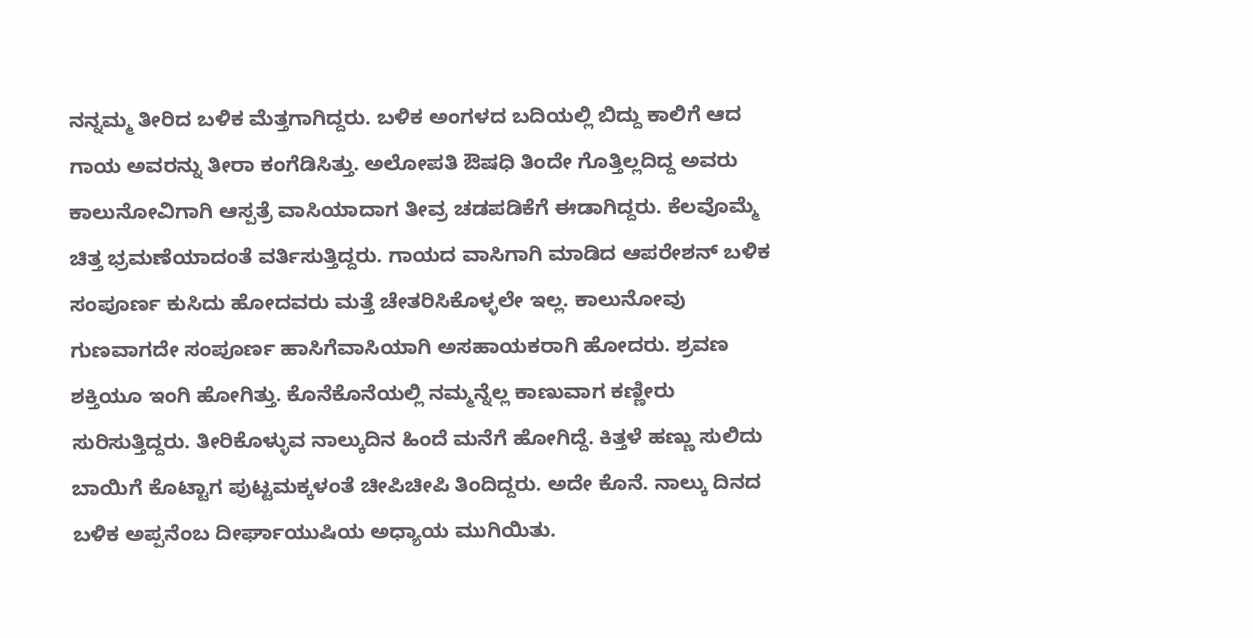ನನ್ನಮ್ಮ ತೀರಿದ ಬಳಿಕ ಮೆತ್ತಗಾಗಿದ್ದರು. ಬಳಿಕ ಅಂಗಳದ ಬದಿಯಲ್ಲಿ ಬಿದ್ದು ಕಾಲಿಗೆ ಆದ ಗಾಯ ಅವರನ್ನು ತೀರಾ ಕಂಗೆಡಿಸಿತ್ತು. ಅಲೋಪತಿ ಔಷಧಿ ತಿಂದೇ ಗೊತ್ತಿಲ್ಲದಿದ್ದ ಅವರು ಕಾಲುನೋವಿಗಾಗಿ ಆಸ್ಪತ್ರೆ ವಾಸಿಯಾದಾಗ ತೀವ್ರ ಚಡಪಡಿಕೆಗೆ ಈಡಾಗಿದ್ದರು. ಕೆಲವೊಮ್ಮೆ ಚಿತ್ತ ಭ್ರಮಣೆಯಾದಂತೆ ವರ್ತಿಸುತ್ತಿದ್ದರು. ಗಾಯದ ವಾಸಿಗಾಗಿ ಮಾಡಿದ ಆಪರೇಶನ್ ಬಳಿಕ ಸಂಪೂರ್ಣ ಕುಸಿದು ಹೋದವರು ಮತ್ತೆ ಚೇತರಿಸಿಕೊಳ್ಳಲೇ ಇಲ್ಲ. ಕಾಲುನೋವು ಗುಣವಾಗದೇ ಸಂಪೂರ್ಣ ಹಾಸಿಗೆವಾಸಿಯಾಗಿ ಅಸಹಾಯಕರಾಗಿ ಹೋದರು. ಶ್ರವಣ ಶಕ್ತಿಯೂ ಇಂಗಿ ಹೋಗಿತ್ತು. ಕೊನೆಕೊನೆಯಲ್ಲಿ ನಮ್ಮನ್ನೆಲ್ಲ ಕಾಣುವಾಗ ಕಣ್ಣೀರು ಸುರಿಸುತ್ತಿದ್ದರು. ತೀರಿಕೊಳ್ಳುವ ನಾಲ್ಕುದಿನ ಹಿಂದೆ ಮನೆಗೆ ಹೋಗಿದ್ದೆ. ಕಿತ್ತಳೆ ಹಣ್ಣು ಸುಲಿದು ಬಾಯಿಗೆ ಕೊಟ್ಟಾಗ ಪುಟ್ಟಮಕ್ಕಳಂತೆ ಚೀಪಿಚೀಪಿ ತಿಂದಿದ್ದರು. ಅದೇ ಕೊನೆ. ನಾಲ್ಕು ದಿನದ ಬಳಿಕ ಅಪ್ಪನೆಂಬ ದೀರ್ಘಾಯುಷಿಯ ಅಧ್ಯಾಯ ಮುಗಿಯಿತು.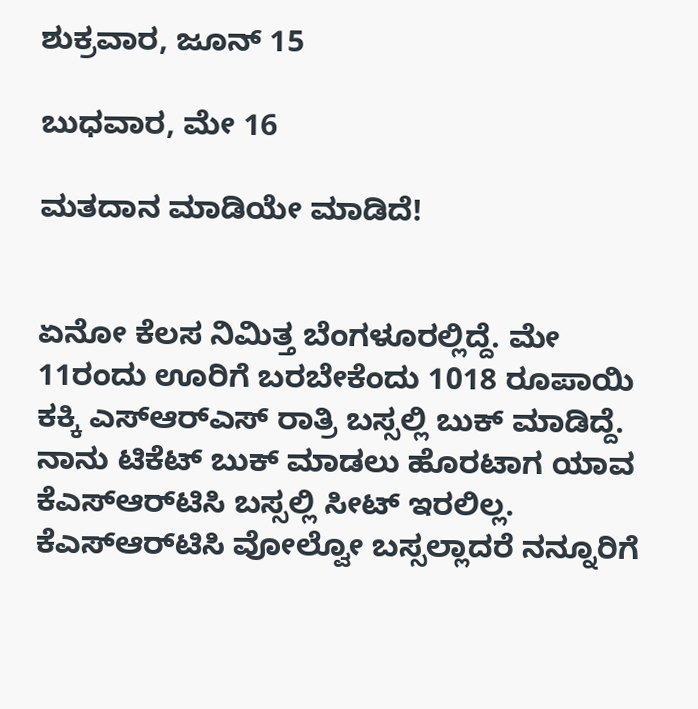ಶುಕ್ರವಾರ, ಜೂನ್ 15

ಬುಧವಾರ, ಮೇ 16

ಮತದಾನ ಮಾಡಿಯೇ ಮಾಡಿದೆ!


ಏನೋ ಕೆಲಸ ನಿಮಿತ್ತ ಬೆಂಗಳೂರಲ್ಲಿದ್ದೆ. ಮೇ 11ರಂದು ಊರಿಗೆ ಬರಬೇಕೆಂದು 1018 ರೂಪಾಯಿ ಕಕ್ಕಿ ಎಸ್ಆರ್‌ಎಸ್ ರಾತ್ರಿ ಬಸ್ಸಲ್ಲಿ ಬುಕ್ ಮಾಡಿದ್ದೆ. ನಾನು ಟಿಕೆಟ್ ಬುಕ್ ಮಾಡಲು ಹೊರಟಾಗ ಯಾವ ಕೆಎಸ್ಆರ್‌ಟಿಸಿ ಬಸ್ಸಲ್ಲಿ ಸೀಟ್ ಇರಲಿಲ್ಲ. ಕೆಎಸ್ಆರ್‌ಟಿಸಿ ವೋಲ್ವೋ ಬಸ್ಸಲ್ಲಾದರೆ ನನ್ನೂರಿಗೆ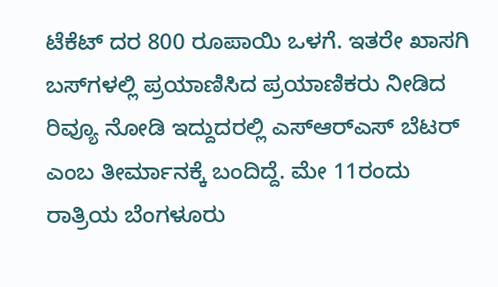ಟೆಕೆಟ್ ದರ 800 ರೂಪಾಯಿ ಒಳಗೆ. ಇತರೇ ಖಾಸಗಿ ಬಸ್‌‌ಗಳಲ್ಲಿ ಪ್ರಯಾಣಿಸಿದ ಪ್ರಯಾಣಿಕರು ನೀಡಿದ ರಿವ್ಯೂ ನೋಡಿ ಇದ್ದುದರಲ್ಲಿ ಎಸ್ಆರ್‌ಎಸ್ ಬೆಟರ್ ಎಂಬ ತೀರ್ಮಾನಕ್ಕೆ ಬಂದಿದ್ದೆ. ಮೇ 11ರಂದು ರಾತ್ರಿಯ ಬೆಂಗಳೂರು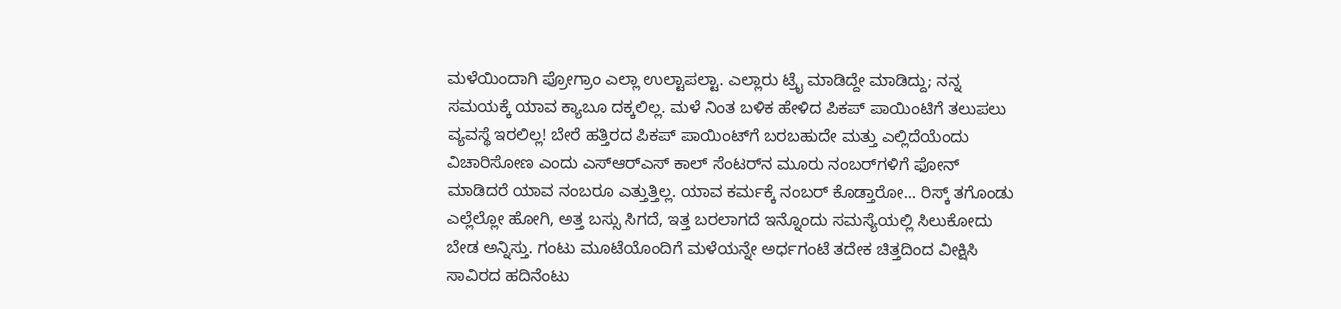ಮಳೆಯಿಂದಾಗಿ ಪ್ರೋಗ್ರಾಂ ಎಲ್ಲಾ ಉಲ್ಟಾಪಲ್ಟಾ. ಎಲ್ಲಾರು ಟ್ರೈ ಮಾಡಿದ್ದೇ ಮಾಡಿದ್ದು; ನನ್ನ ಸಮಯಕ್ಕೆ ಯಾವ ಕ್ಯಾಬೂ ದಕ್ಕಲಿಲ್ಲ. ಮಳೆ ನಿಂತ ಬಳಿಕ ಹೇಳಿದ ಪಿಕಪ್ ಪಾಯಿಂಟಿಗೆ ತಲುಪಲು ವ್ಯವಸ್ಥೆ ಇರಲಿಲ್ಲ! ಬೇರೆ ಹತ್ತಿರದ ಪಿಕಪ್ ಪಾಯಿಂಟ್‌ಗೆ ಬರಬಹುದೇ ಮತ್ತು ಎಲ್ಲಿದೆಯೆಂದು ವಿಚಾರಿಸೋಣ ಎಂದು ಎಸ್ಆರ್‌ಎಸ್ ‌ಕಾಲ್ ಸೆಂಟರ್‌ನ ಮೂರು ನಂಬರ್‌ಗಳಿಗೆ ಫೋನ್ ಮಾಡಿದರೆ ಯಾವ ನಂಬರೂ ಎತ್ತುತ್ತಿಲ್ಲ. ಯಾವ ಕರ್ಮಕ್ಕೆ ನಂಬರ್ ಕೊಡ್ತಾರೋ... ರಿಸ್ಕ್ ತಗೊಂಡು ಎಲ್ಲೆಲ್ಲೋ ಹೋಗಿ, ಅತ್ತ ಬಸ್ಸು ಸಿಗದೆ, ಇತ್ತ ಬರಲಾಗದೆ ಇನ್ನೊಂದು ಸಮಸ್ಯೆಯಲ್ಲಿ ಸಿಲುಕೋದು ಬೇಡ ಅನ್ನಿಸ್ತು. ಗಂಟು ಮೂಟೆಯೊಂದಿಗೆ ಮಳೆಯನ್ನೇ ಅರ್ಧಗಂಟೆ ತದೇಕ ಚಿತ್ತದಿಂದ ವೀಕ್ಷಿಸಿ ಸಾವಿರದ ಹದಿನೆಂಟು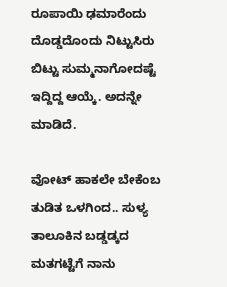ರೂಪಾಯಿ ಢಮಾರೆಂದು ದೊಡ್ಡದೊಂದು ನಿಟ್ಟುಸಿರು ಬಿಟ್ಟು ಸುಮ್ಮನಾಗೋದಷ್ಟೆ ಇದ್ದಿದ್ದ ಆಯ್ಕೆ. ಅದನ್ನೇ ಮಾಡಿದೆ.

ವೋಟ್ ಹಾಕಲೇ ಬೇಕೆಂಬ ತುಡಿತ ಒಳಗಿಂದ.. ಸುಳ್ಯ ತಾಲೂಕಿನ ಬಡ್ಡಡ್ಕದ ಮತಗಟ್ಟೆಗೆ ನಾನು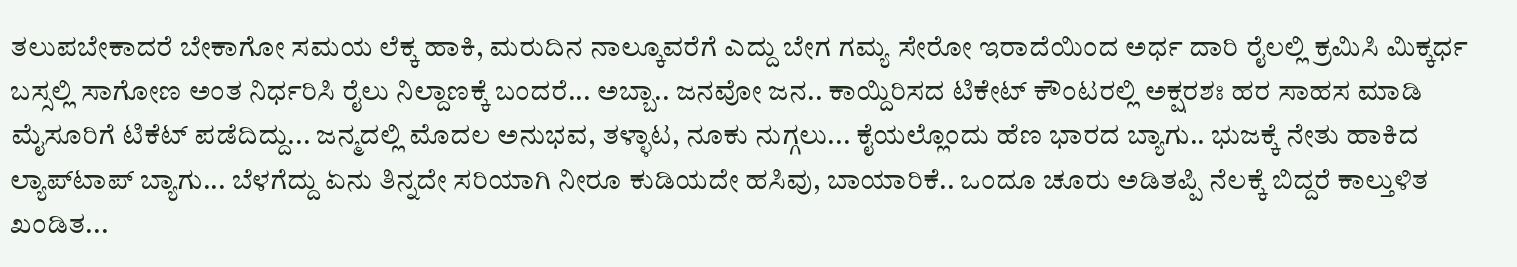ತಲುಪಬೇಕಾದರೆ ಬೇಕಾಗೋ ಸಮಯ ಲೆಕ್ಕ ಹಾಕಿ, ಮರುದಿನ ನಾಲ್ಕೂವರೆಗೆ ಎದ್ದು ಬೇಗ ಗಮ್ಯ ಸೇರೋ ಇರಾದೆಯಿಂದ ಅರ್ಧ ದಾರಿ ರೈಲಲ್ಲಿ ಕ್ರಮಿಸಿ ಮಿಕ್ಕರ್ಧ ಬಸ್ಸಲ್ಲಿ ಸಾಗೋಣ ಅಂತ ನಿರ್ಧರಿಸಿ ರೈಲು ನಿಲ್ದಾಣಕ್ಕೆ ಬಂದರೆ... ಅಬ್ಬಾ.. ಜನವೋ ಜನ.. ಕಾಯ್ದಿರಿಸದ ಟಿಕೇಟ್ ಕೌಂಟರಲ್ಲಿ ಅಕ್ಷರಶಃ ಹರ ಸಾಹಸ ಮಾಡಿ ಮೈಸೂರಿಗೆ ಟಿಕೆಟ್ ಪಡೆದಿದ್ದು... ಜನ್ಮದಲ್ಲಿ ಮೊದಲ ಅನುಭವ, ತಳ್ಳಾಟ, ನೂಕು ನುಗ್ಗಲು... ಕೈಯಲ್ಲೊಂದು ಹೆಣ ಭಾರದ ಬ್ಯಾಗು.. ಭುಜಕ್ಕೆ ನೇತು ಹಾಕಿದ ಲ್ಯಾಪ್‌ಟಾಪ್ ಬ್ಯಾಗು... ಬೆಳಗೆದ್ದು ಏನು ತಿನ್ನದೇ ಸರಿಯಾಗಿ ನೀರೂ ಕುಡಿಯದೇ ಹಸಿವು, ಬಾಯಾರಿಕೆ.. ಒಂದೂ ಚೂರು ಅಡಿತಪ್ಪಿ ನೆಲಕ್ಕೆ ಬಿದ್ದರೆ ಕಾಲ್ತುಳಿತ ಖಂಡಿತ...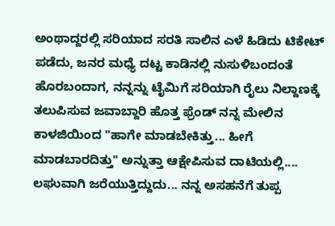ಅಂಥಾದ್ದರಲ್ಲಿ ಸರಿಯಾದ ಸರತಿ ಸಾಲಿನ ಎಳೆ ಹಿಡಿದು ಟಿಕೇಟ್ ಪಡೆದು, ಜನರ ಮಧ್ಯೆ ದಟ್ಟ ಕಾಡಿನಲ್ಲಿ ನುಸುಳಿಬಂದಂತೆ ಹೊರಬಂದಾಗ, ನನ್ನನ್ನು ಟೈಮಿಗೆ ಸರಿಯಾಗಿ ರೈಲು ನಿಲ್ದಾಣಕ್ಕೆ ತಲುಪಿಸುವ ಜವಾಬ್ದಾರಿ ಹೊತ್ತ ಫ್ರೆಂಡ್ ನನ್ನ ಮೇಲಿನ ಕಾಳಜಿಯಿಂದ "ಹಾಗೇ ಮಾಡಬೇಕಿತ್ತು... ಹೀಗೆ ಮಾಡಬಾರದಿತ್ತು" ಅನ್ನುತ್ತಾ ಆಕ್ಷೇಪಿಸುವ ದಾಟಿಯಲ್ಲಿ.... ಲಘುವಾಗಿ ಜರೆಯುತ್ತಿದ್ದುದು... ನನ್ನ ಅಸಹನೆಗೆ ತುಪ್ಪ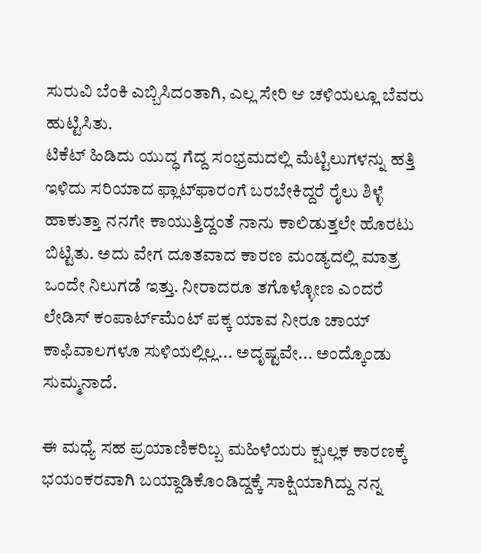ಸುರುವಿ ಬೆಂಕಿ ಎಬ್ಬಿಸಿದಂತಾಗಿ, ಎಲ್ಲ ಸೇರಿ ಆ ಚಳಿಯಲ್ಲೂ ಬೆವರು ಹುಟ್ಟಿಸಿತು.
ಟಿಕೆಟ್ ಹಿಡಿದು ಯುದ್ಧ ಗೆದ್ದ ಸಂಭ್ರಮದಲ್ಲಿ ಮೆಟ್ಟಿಲುಗಳನ್ನು ಹತ್ತಿ ಇಳಿದು ಸರಿಯಾದ ಫ್ಲಾಟ್‌ಫಾರಂಗೆ ಬರಬೇಕಿದ್ದರೆ ರೈಲು ಶಿಳ್ಳೆ ಹಾಕುತ್ತಾ ನನಗೇ ಕಾಯುತ್ತಿದ್ದಂತೆ ನಾನು ಕಾಲಿಡುತ್ತಲೇ ಹೊರಟು ಬಿಟ್ಟಿತು. ಅದು ವೇಗ ದೂತವಾದ ಕಾರಣ ಮಂಡ್ಯದಲ್ಲಿ ಮಾತ್ರ ಒಂದೇ ನಿಲುಗಡೆ ಇತ್ತು. ನೀರಾದರೂ ತಗೊಳ್ಳೋಣ ಎಂದರೆ ಲೇಡಿಸ್ ಕಂಪಾರ್ಟ್‌ಮೆಂಟ್ ಪಕ್ಕ ಯಾವ ನೀರೂ ಚಾಯ್ ಕಾಫಿವಾಲಗಳೂ ಸುಳಿಯಲ್ಲಿಲ್ಲ... ಅದೃಷ್ಟವೇ... ಅಂದ್ಕೊಂಡು ಸುಮ್ಮನಾದೆ.

ಈ ಮಧ್ಯೆ ಸಹ ಪ್ರಯಾಣಿಕರಿಬ್ಬ ಮಹಿಳೆಯರು ಕ್ಷುಲ್ಲಕ ಕಾರಣಕ್ಕೆ ಭಯಂಕರವಾಗಿ ಬಯ್ದಾಡಿಕೊಂಡಿದ್ದಕ್ಕೆ ಸಾಕ್ಷಿಯಾಗಿದ್ದು ನನ್ನ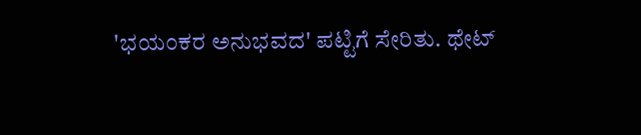'ಭಯಂಕರ ಅನುಭವದ' ಪಟ್ಟಿಗೆ ಸೇರಿತು. ಥೇಟ್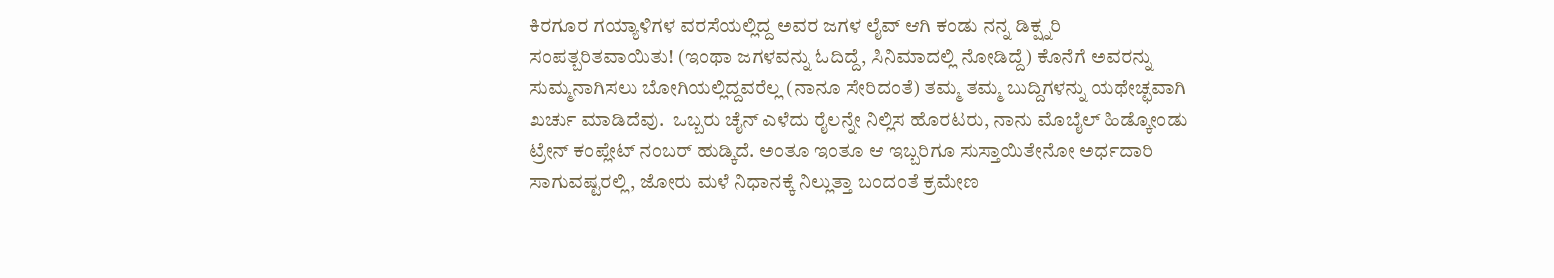ಕಿರಗೂರ ಗಯ್ಯಾಳಿಗಳ ವರಸೆಯಲ್ಲಿದ್ದ ಅವರ ಜಗಳ ಲೈವ್ ಆಗಿ ಕಂಡು ನನ್ನ ಡಿಕ್ಷ್ನರಿ ಸಂಪತ್ಬರಿತವಾಯಿತು! (ಇಂಥಾ ಜಗಳವನ್ನು ಓದಿದ್ದೆ, ಸಿನಿಮಾದಲ್ಲಿ ನೋಡಿದ್ದೆ) ಕೊನೆಗೆ ಅವರನ್ನು ಸುಮ್ಮನಾಗಿಸಲು ಬೋಗಿಯಲ್ಲಿದ್ದವರೆಲ್ಲ (ನಾನೂ ಸೇರಿದಂತೆ) ತಮ್ಮ ತಮ್ಮ ಬುದ್ದಿಗಳನ್ನು ಯಥೇಚ್ಛವಾಗಿ ಖರ್ಚು ಮಾಡಿದೆವು.  ಒಬ್ಬರು ಚೈನ್ ಎಳೆದು ರೈಲನ್ನೇ ನಿಲ್ಲಿಸ ಹೊರಟರು, ನಾನು ಮೊಬೈಲ್ ಹಿಡ್ಕೋಂಡು ಟ್ರೇನ್ ಕಂಪ್ಲೇಟ್ ನಂಬರ್ ಹುಡ್ಕಿದೆ. ಅಂತೂ ಇಂತೂ ಆ ಇಬ್ಬರಿಗೂ ಸುಸ್ತಾಯಿತೇನೋ ಅರ್ಧದಾರಿ ಸಾಗುವಷ್ಟರಲ್ಲಿ, ಜೋರು ಮಳೆ ನಿಧಾನಕ್ಕೆ ನಿಲ್ಲುತ್ತಾ ಬಂದಂತೆ ಕ್ರಮೇಣ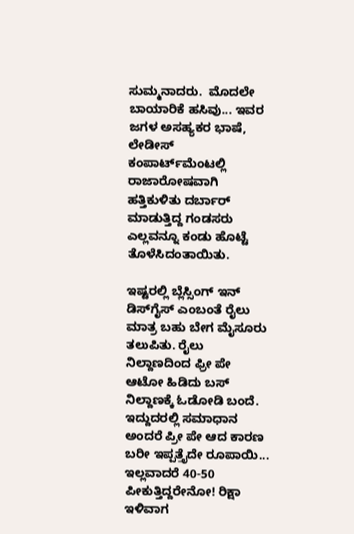ಸುಮ್ಮನಾದರು.  ಮೊದಲೇ ಬಾಯಾರಿಕೆ ಹಸಿವು... ಇವರ ಜಗಳ ಅಸಹ್ಯಕರ ಭಾಷೆ, ಲೇಡೀಸ್ ಕಂಪಾರ್ಟ್‌ಮೆಂಟಲ್ಲಿ ರಾಜಾರೋಷವಾಗಿ ಹತ್ತಿಕುಳಿತು ದರ್ಬಾರ್ ಮಾಡುತ್ತಿದ್ದ ಗಂಡಸರು ಎಲ್ಲವನ್ನೂ ಕಂಡು ಹೊಟ್ಟೆ ತೊಳೆಸಿದಂತಾಯಿತು.

ಇಷ್ಟರಲ್ಲಿ ಬ್ಲೆಸ್ಸಿಂಗ್ ಇನ್ ಡಿಸ್‌ಗೈಸ್ ಎಂಬಂತೆ ರೈಲು ಮಾತ್ರ ಬಹು ಬೇಗ ಮೈಸೂರು ತಲುಪಿತು. ರೈಲು ನಿಲ್ದಾಣದಿಂದ ಫ್ರೀ ಪೇ ಆಟೋ ಹಿಡಿದು ಬಸ್ ನಿಲ್ದಾಣಕ್ಕೆ ಓಡೋಡಿ ಬಂದೆ. ಇದ್ದುದರಲ್ಲಿ ಸಮಾಧಾನ ಅಂದರೆ ಪ್ರೀ ಪೇ ಆದ ಕಾರಣ ಬರೀ ಇಪ್ಪತ್ತೈದೇ ರೂಪಾಯಿ... ಇಲ್ಲವಾದರೆ 40-50 ಪೀಕುತ್ತಿದ್ದರೇನೋ! ರಿಕ್ಷಾ ಇಳಿವಾಗ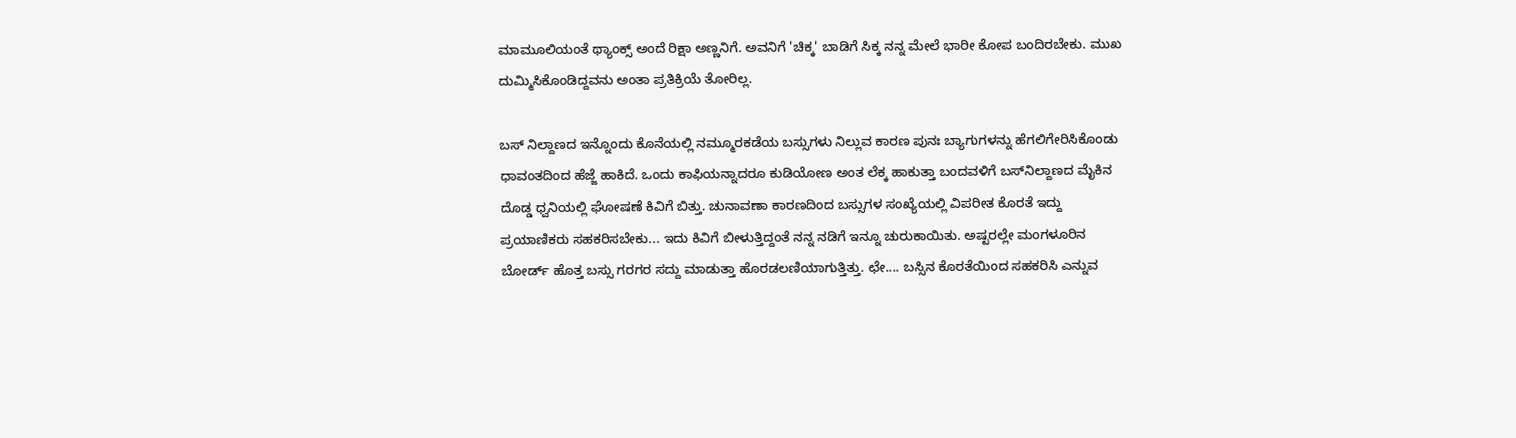ಮಾಮೂಲಿಯಂತೆ ಥ್ಯಾಂಕ್ಸ್ ಅಂದೆ ರಿಕ್ಷಾ ಅಣ್ಣನಿಗೆ. ಅವನಿಗೆ 'ಚಿಕ್ಕ' ಬಾಡಿಗೆ ಸಿಕ್ಕ ನನ್ನ ಮೇಲೆ ಭಾರೀ ಕೋಪ ಬಂದಿರಬೇಕು. ಮುಖ ದುಮ್ಮಿಸಿಕೊಂಡಿದ್ದವನು ಅಂತಾ ಪ್ರತಿಕ್ರಿಯೆ ತೋರಿಲ್ಲ.

ಬಸ್ ನಿಲ್ದಾಣದ ಇನ್ನೊಂದು ಕೊನೆಯಲ್ಲಿ ನಮ್ಮೂರಕಡೆಯ ಬಸ್ಸುಗಳು ನಿಲ್ಲುವ ಕಾರಣ ಪುನಃ ಬ್ಯಾಗುಗಳನ್ನು ಹೆಗಲಿಗೇರಿಸಿಕೊಂಡು ಧಾವಂತದಿಂದ ಹೆಜ್ಜೆ ಹಾಕಿದೆ. ಒಂದು ಕಾಫಿಯನ್ನಾದರೂ ಕುಡಿಯೋಣ ಅಂತ ಲೆಕ್ಕ ಹಾಕುತ್ತಾ ಬಂದವಳಿಗೆ ಬಸ್‌ನಿಲ್ದಾಣದ ಮೈಕಿನ ದೊಡ್ಡ ಧ್ವನಿಯಲ್ಲಿ ಘೋಷಣೆ ಕಿವಿಗೆ ಬಿತ್ತು. ಚುನಾವಣಾ ಕಾರಣದಿಂದ ಬಸ್ಸುಗಳ ಸಂಖ್ಯೆಯಲ್ಲಿ ವಿಪರೀತ ಕೊರತೆ ಇದ್ದು ಪ್ರಯಾಣಿಕರು ಸಹಕರಿಸಬೇಕು... ಇದು ಕಿವಿಗೆ ಬೀಳುತ್ತಿದ್ದಂತೆ ನನ್ನ ನಡಿಗೆ ಇನ್ನೂ ಚುರುಕಾಯಿತು. ಅಷ್ಟರಲ್ಲೇ ಮಂಗಳೂರಿನ ಬೋರ್ಡ್ ಹೊತ್ತ ಬಸ್ಸು ಗರಗರ ಸದ್ದು ಮಾಡುತ್ತಾ ಹೊರಡಲಣಿಯಾಗುತ್ತಿತ್ತು. ಛೇ.... ಬಸ್ಸಿನ ಕೊರತೆಯಿಂದ ಸಹಕರಿಸಿ ಎನ್ನುವ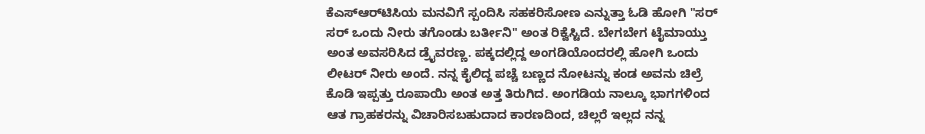ಕೆಎಸ್ಆರ್‌ಟಿಸಿಯ ಮನವಿಗೆ ಸ್ಪಂದಿಸಿ ಸಹಕರಿಸೋಣ ಎನ್ನುತ್ತಾ ಓಡಿ ಹೋಗಿ "ಸರ್ ಸರ್ ಒಂದು ನೀರು ತಗೊಂಡು ಬರ್ತೀನಿ" ಅಂತ ರಿಕ್ವೆಸ್ಟಿದೆ. ಬೇಗಬೇಗ ಟೈಮಾಯ್ತು ಅಂತ ಅವಸರಿಸಿದ ಡ್ರೈವರಣ್ಣ. ಪಕ್ಕದಲ್ಲಿದ್ದ ಅಂಗಡಿಯೊಂದರಲ್ಲಿ ಹೋಗಿ ಒಂದು ಲೀಟರ್ ನೀರು ಅಂದೆ. ನನ್ನ ಕೈಲಿದ್ದ ಪಚ್ಚೆ ಬಣ್ಣದ ನೋಟನ್ನು ಕಂಡ ಅವನು ಚಿಲ್ರೆ ಕೊಡಿ ಇಪ್ಪತ್ತು ರೂಪಾಯಿ ಅಂತ ಅತ್ತ ತಿರುಗಿದ. ಅಂಗಡಿಯ ನಾಲ್ಕೂ ಭಾಗಗಳಿಂದ ಆತ ಗ್ರಾಹಕರನ್ನು ವಿಚಾರಿಸಬಹುದಾದ ಕಾರಣದಿಂದ, ಚಿಲ್ಲರೆ ಇಲ್ಲದ ನನ್ನ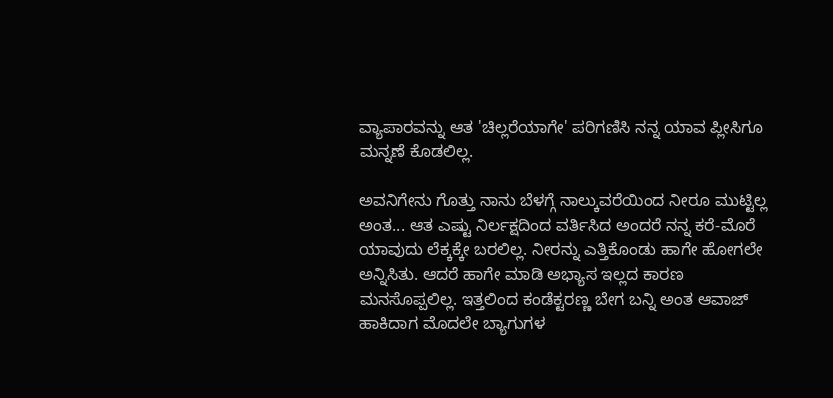ವ್ಯಾಪಾರವನ್ನು ಆತ 'ಚಿಲ್ಲರೆಯಾಗೇ' ಪರಿಗಣಿಸಿ ನನ್ನ ಯಾವ ಪ್ಲೀಸಿಗೂ ಮನ್ನಣೆ ಕೊಡಲಿಲ್ಲ.

ಅವನಿಗೇನು ಗೊತ್ತು ನಾನು ಬೆಳಗ್ಗೆ ನಾಲ್ಕುವರೆಯಿಂದ ನೀರೂ ಮುಟ್ಟಿಲ್ಲ ಅಂತ... ಆತ ಎಷ್ಟು ನಿರ್ಲಕ್ಷದಿಂದ ವರ್ತಿಸಿದ ಅಂದರೆ ನನ್ನ ಕರೆ-ಮೊರೆ ಯಾವುದು ಲೆಕ್ಕಕ್ಕೇ ಬರಲಿಲ್ಲ. ನೀರನ್ನು ಎತ್ತಿಕೊಂಡು ಹಾಗೇ ಹೋಗಲೇ ಅನ್ನಿಸಿತು. ಆದರೆ ಹಾಗೇ ಮಾಡಿ ಅಭ್ಯಾಸ ಇಲ್ಲದ ಕಾರಣ ಮನಸೊಪ್ಪಲಿಲ್ಲ. ಇತ್ತಲಿಂದ ಕಂಡೆಕ್ಟರಣ್ಣ ಬೇಗ ಬನ್ನಿ ಅಂತ ಆವಾಜ್ ಹಾಕಿದಾಗ ಮೊದಲೇ ಬ್ಯಾಗುಗಳ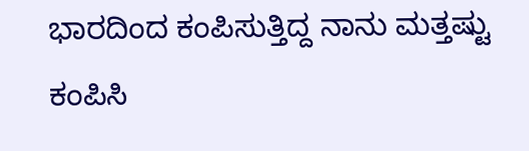ಭಾರದಿಂದ ಕಂಪಿಸುತ್ತಿದ್ದ ನಾನು ಮತ್ತಷ್ಟು ಕಂಪಿಸಿ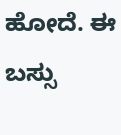ಹೋದೆ. ಈ ಬಸ್ಸು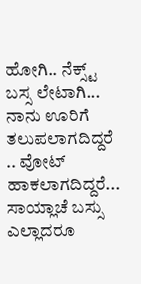ಹೋಗಿ.. ನೆಕ್ಸ್ಟ್ ಬಸ್ಸ ಲೇಟಾಗಿ... ನಾನು ಊರಿಗೆ ತಲುಪಲಾಗದಿದ್ದರೆ .. ವೋಟ್ ಹಾಕಲಾಗದಿದ್ದರೆ... ಸಾಯ್ಲಾಚೆ ಬಸ್ಸು ಎಲ್ಲಾದರೂ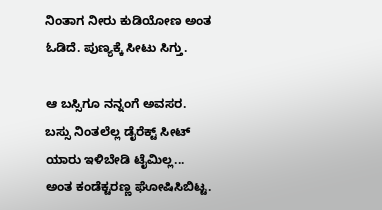ನಿಂತಾಗ ನೀರು ಕುಡಿಯೋಣ ಅಂತ ಓಡಿದೆ. ಪುಣ್ಯಕ್ಕೆ ಸೀಟು ಸಿಗ್ತು.

ಆ ಬಸ್ಸಿಗೂ ನನ್ನಂಗೆ ಅವಸರ. ಬಸ್ಸು ನಿಂತಲೆಲ್ಲ ಡೈರೆಕ್ಟ್ ಸೀಟ್ ಯಾರು ಇಳಿಬೇಡಿ ಟೈಮಿಲ್ಲ... ಅಂತ ಕಂಡೆಕ್ಟರಣ್ಣ ಘೋಷಿಸಿಬಿಟ್ಟ.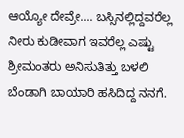ಆಯ್ಯೋ ದೇವ್ರೇ.... ಬಸ್ಸಿನಲ್ಲಿದ್ದವರೆಲ್ಲ ನೀರು ಕುಡೀವಾಗ ಇವರೆಲ್ಲ ಎಷ್ಟು ಶ್ರೀಮಂತರು ಅನಿಸುತಿತ್ತು ಬಳಲಿ ಬೆಂಡಾಗಿ ಬಾಯಾರಿ ಹಸಿದಿದ್ದ ನನಗೆ.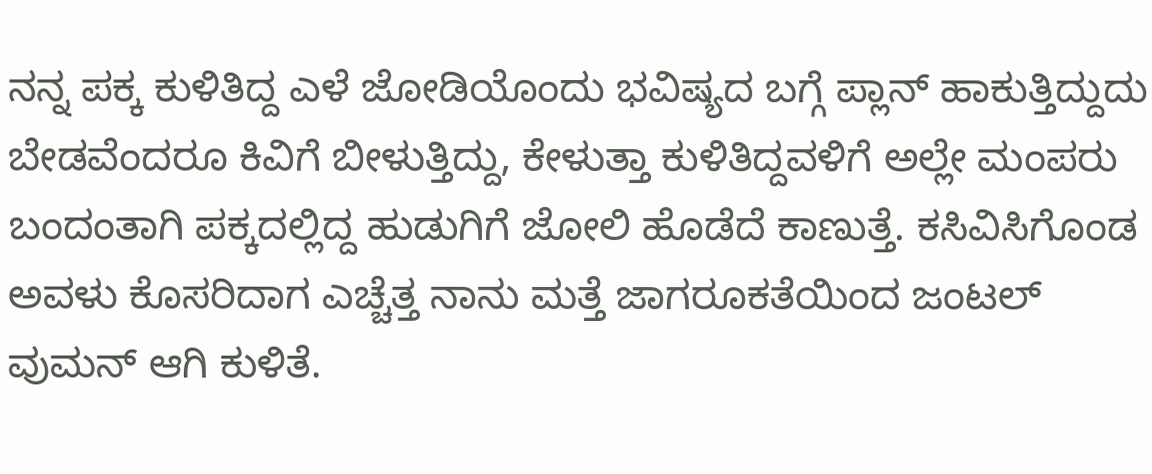ನನ್ನ ಪಕ್ಕ ಕುಳಿತಿದ್ದ ಎಳೆ ಜೋಡಿಯೊಂದು ಭವಿಷ್ಯದ ಬಗ್ಗೆ ಪ್ಲಾನ್ ಹಾಕುತ್ತಿದ್ದುದು ಬೇಡವೆಂದರೂ ಕಿವಿಗೆ ಬೀಳುತ್ತಿದ್ದು, ಕೇಳುತ್ತಾ ಕುಳಿತಿದ್ದವಳಿಗೆ ಅಲ್ಲೇ ಮಂಪರು ಬಂದಂತಾಗಿ ಪಕ್ಕದಲ್ಲಿದ್ದ ಹುಡುಗಿಗೆ ಜೋಲಿ ಹೊಡೆದೆ ಕಾಣುತ್ತೆ. ಕಸಿವಿಸಿಗೊಂಡ ಅವಳು ಕೊಸರಿದಾಗ ಎಚ್ಚೆತ್ತ ನಾನು ಮತ್ತೆ ಜಾಗರೂಕತೆಯಿಂದ ಜಂಟಲ್ ವುಮನ್ ಆಗಿ ಕುಳಿತೆ.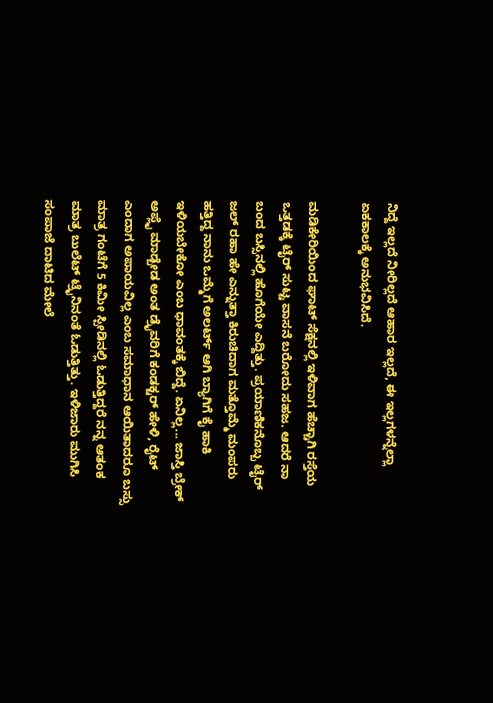ನಿದ್ದೆ ಇಲ್ಲದೆ ನೀರಿಲ್ಲದೆ ಆಹಾರ ಇಲ್ಲದೆ, ಈ ಇಲ್ಲಗಳನ್ನೆಲ್ಲಾ ಏಕಕಾಲಕ್ಕೆ ಅನುಭವಿಸಿದೆ.

ಮಡಿಕೇರಿಯಿಂದ ಘಾಟ್ ಸೆಕ್ಷನಲ್ಲಿ ಇಳಿವಾಗ ಹೆಚ್ಚಾಗಿ ರಸ್ತೆಯ ಒತ್ತಡಕ್ಕೆ ಟೈರ್‌ ಸುಟ್ಟ ವಾಸನೆ ಬರೋದು ಸಹಜ. ಆದರೆ ನಾ ಬಂದ ಬಸ್ಸಿನಲ್ಲಿ ಹೊಗೆಯೇ ಎದ್ದಿತ್ತು. ಪ್ರಯಾಣಿಕನೊಬ್ಬ ಟೈರ್ ಜಲ್ ರಹಾ ಹೇ ಎನ್ನುತ್ತಾ ಕಿರುಚಿದಾಗ ಮತ್ತೊಮ್ಮೆ ಮಂಪರು ಹತ್ತಿದ್ದ ನಾನು ಒಮ್ಮೆಗೆ ಅಲರ್ಟ್ ಆಗಿ ಬ್ಯಾಗಿಗೆ ಕೈ ಹಾಕಿ ಇಳಿಯಬೇಕೋ ಎಂಬ ಧಾವಂತಕ್ಕೆ ಬಿದ್ದೆ. ಏನಿಲ್ಲ... ಜಾಸ್ತಿ ಬ್ರೇಕ್ ಅಪ್ಲೈ ಮಾಡ್ಬೇಡ ಅಂತ ಡ್ರೈವರಿಗೆ ಕಂಡಕ್ಟರ್ ಹೇಳಿ, ರೈಟ್ ಎಂದಾಗ ಅಪಾಯವಿಲ್ಲ ಎಂಬ ಸಮಾಧಾನ ಆಯಿತಾದರೂ ಬಸ್ಸು ಮಾತ್ರ ಗಂಟೆಗೆ 5 ಕಿಮೀ ಸ್ಪೀಡಿನಲ್ಲಿ ಓಡುತ್ತಿದ್ದರೆ ನನ್ನ ಆತಂಕ ಮಾತ್ರ ಬುಲೆಟ್ ಟ್ರೈನಿನಂತೆ ಓಡುತ್ತಿತ್ತು. ಇಳಿಜಾರು ಮುಗಿಸಿ ಸಂಪಾಜೆ ದಾಟಿದ ಮೇಲೆ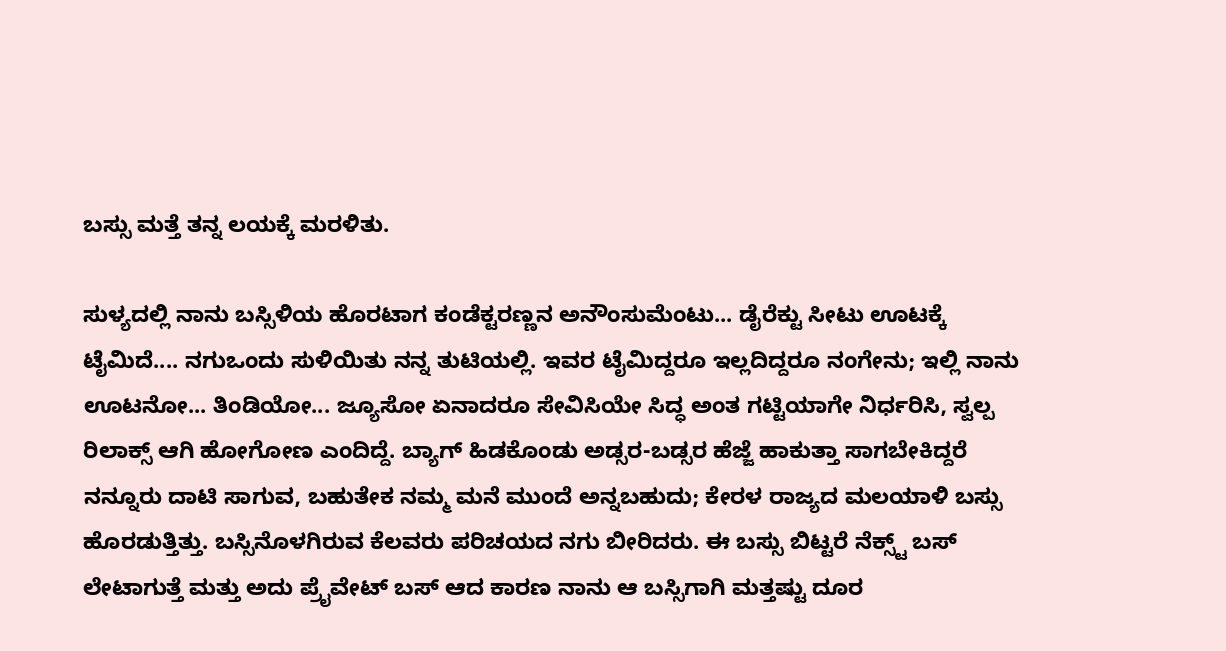ಬಸ್ಸು ಮತ್ತೆ ತನ್ನ ಲಯಕ್ಕೆ ಮರಳಿತು.

ಸುಳ್ಯದಲ್ಲಿ ನಾನು ಬಸ್ಸಿಳಿಯ ಹೊರಟಾಗ ಕಂಡೆಕ್ಟರಣ್ಣನ ಅನೌಂಸುಮೆಂಟು... ಡೈರೆಕ್ಟು ಸೀಟು ಊಟಕ್ಕೆ ಟೈಮಿದೆ.... ನಗುಒಂದು ಸುಳಿಯಿತು ನನ್ನ ತುಟಿಯಲ್ಲಿ. ಇವರ ಟೈಮಿದ್ದರೂ ಇಲ್ಲದಿದ್ದರೂ ನಂಗೇನು; ಇಲ್ಲಿ ನಾನು ಊಟನೋ... ತಿಂಡಿಯೋ... ಜ್ಯೂಸೋ ಏನಾದರೂ ಸೇವಿಸಿಯೇ ಸಿದ್ಧ ಅಂತ ಗಟ್ಟಿಯಾಗೇ ನಿರ್ಧರಿಸಿ, ಸ್ವಲ್ಪ ರಿಲಾಕ್ಸ್ ಆಗಿ ಹೋಗೋಣ ಎಂದಿದ್ದೆ. ಬ್ಯಾಗ್ ಹಿಡಕೊಂಡು ಅಡ್ಸರ-ಬಡ್ಸರ ಹೆಜ್ಜೆ ಹಾಕುತ್ತಾ ಸಾಗಬೇಕಿದ್ದರೆ ನನ್ನೂರು ದಾಟಿ ಸಾಗುವ, ಬಹುತೇಕ ನಮ್ಮ ಮನೆ ಮುಂದೆ ಅನ್ನಬಹುದು; ಕೇರಳ ರಾಜ್ಯದ ಮಲಯಾಳಿ ಬಸ್ಸು ಹೊರಡುತ್ತಿತ್ತು. ಬಸ್ಸಿನೊಳಗಿರುವ ಕೆಲವರು ಪರಿಚಯದ ನಗು ಬೀರಿದರು. ಈ ಬಸ್ಸು ಬಿಟ್ಟರೆ ನೆಕ್ಸ್ಟ್ ಬಸ್ ಲೇಟಾಗುತ್ತೆ ಮತ್ತು ಅದು ಪ್ರೈವೇಟ್ ಬಸ್ ಆದ ಕಾರಣ ನಾನು ಆ ಬಸ್ಸಿಗಾಗಿ ಮತ್ತಷ್ಟು ದೂರ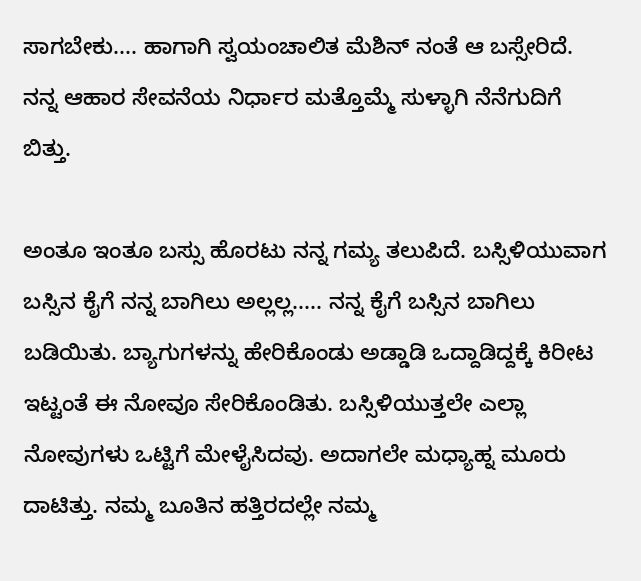ಸಾಗಬೇಕು.... ಹಾಗಾಗಿ ಸ್ವಯಂಚಾಲಿತ ಮೆಶಿನ್ ‌ನಂತೆ ಆ ಬಸ್ಸೇರಿದೆ. ನನ್ನ ಆಹಾರ ಸೇವನೆಯ ನಿರ್ಧಾರ ಮತ್ತೊಮ್ಮೆ ಸುಳ್ಳಾಗಿ ನೆನೆಗುದಿಗೆ ಬಿತ್ತು.

ಅಂತೂ ಇಂತೂ ಬಸ್ಸು ಹೊರಟು ನನ್ನ ಗಮ್ಯ ತಲುಪಿದೆ. ಬಸ್ಸಿಳಿಯುವಾಗ ಬಸ್ಸಿನ ಕೈಗೆ ನನ್ನ ಬಾಗಿಲು ಅಲ್ಲಲ್ಲ..... ನನ್ನ ಕೈಗೆ ಬಸ್ಸಿನ ಬಾಗಿಲು ಬಡಿಯಿತು. ಬ್ಯಾಗುಗಳನ್ನು ಹೇರಿಕೊಂಡು ಅಡ್ಡಾಡಿ ಒದ್ದಾಡಿದ್ದಕ್ಕೆ ಕಿರೀಟ ಇಟ್ಟಂತೆ ಈ ನೋವೂ ಸೇರಿಕೊಂಡಿತು. ಬಸ್ಸಿಳಿಯುತ್ತಲೇ ಎಲ್ಲಾ ನೋವುಗಳು ಒಟ್ಟಿಗೆ ಮೇಳೈಸಿದವು. ಅದಾಗಲೇ ಮಧ್ಯಾಹ್ನ ಮೂರು ದಾಟಿತ್ತು. ನಮ್ಮ ಬೂತಿನ ಹತ್ತಿರದಲ್ಲೇ ನಮ್ಮ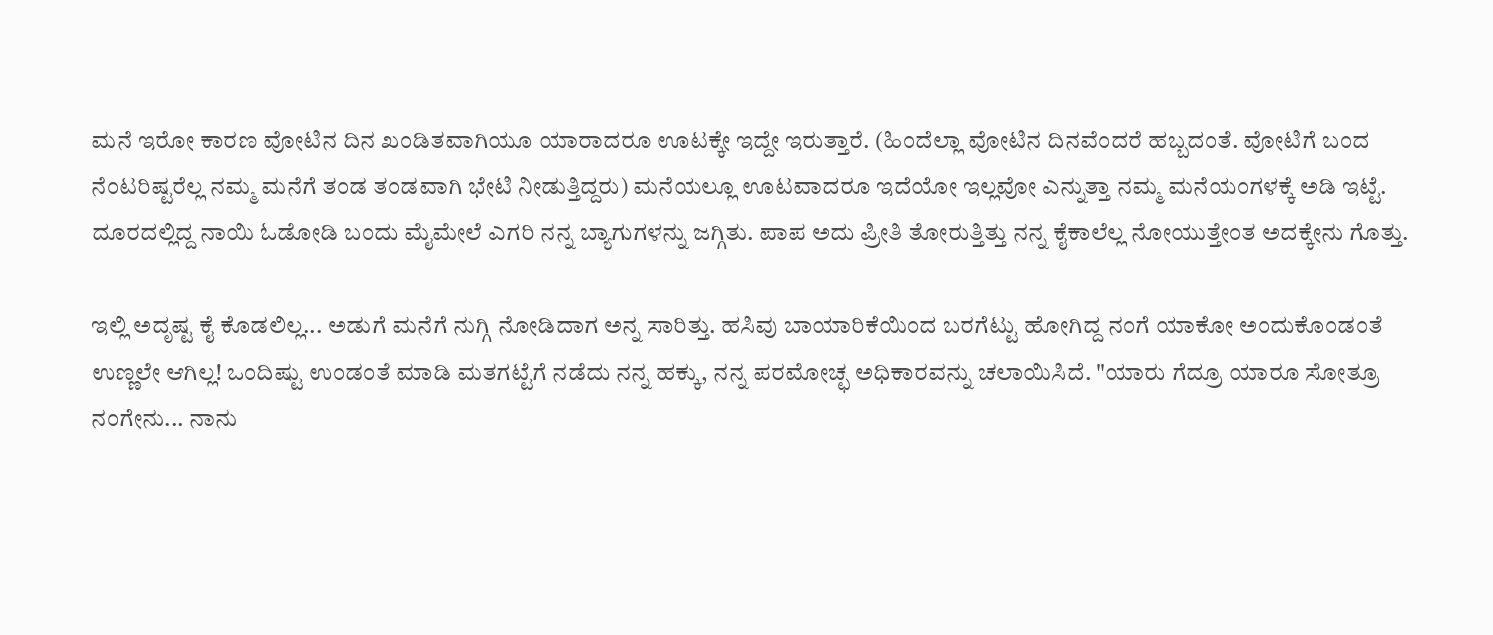ಮನೆ ಇರೋ ಕಾರಣ ವೋಟಿನ ದಿನ ಖಂಡಿತವಾಗಿಯೂ ಯಾರಾದರೂ ಊಟಕ್ಕೇ ಇದ್ದೇ ಇರುತ್ತಾರೆ. (ಹಿಂದೆಲ್ಲಾ ವೋಟಿನ ದಿನವೆಂದರೆ ಹಬ್ಬದಂತೆ. ವೋಟಿಗೆ ಬಂದ ನೆಂಟರಿಷ್ಟರೆಲ್ಲ ನಮ್ಮ ಮನೆಗೆ ತಂಡ ತಂಡವಾಗಿ ಭೇಟಿ ನೀಡುತ್ತಿದ್ದರು) ಮನೆಯಲ್ಲೂ ಊಟವಾದರೂ ಇದೆಯೋ ಇಲ್ಲವೋ ಎನ್ನುತ್ತಾ ನಮ್ಮ ಮನೆಯಂಗಳಕ್ಕೆ ಅಡಿ ಇಟ್ಟೆ. ದೂರದಲ್ಲಿದ್ದ ನಾಯಿ ಓಡೋಡಿ ಬಂದು ಮೈಮೇಲೆ ಎಗರಿ ನನ್ನ ಬ್ಯಾಗುಗಳನ್ನು ಜಗ್ಗಿತು. ಪಾಪ ಅದು ಪ್ರೀತಿ ತೋರುತ್ತಿತ್ತು ನನ್ನ ಕೈಕಾಲೆಲ್ಲ ನೋಯುತ್ತೇಂತ ಅದಕ್ಕೇನು ಗೊತ್ತು.

ಇಲ್ಲಿ ಅದೃಷ್ಟ ಕೈ ಕೊಡಲಿಲ್ಲ... ಅಡುಗೆ ಮನೆಗೆ ನುಗ್ಗಿ ನೋಡಿದಾಗ ಅನ್ನ ಸಾರಿತ್ತು. ಹಸಿವು ಬಾಯಾರಿಕೆಯಿಂದ ಬರಗೆಟ್ಟು ಹೋಗಿದ್ದ ನಂಗೆ ಯಾಕೋ ಅಂದುಕೊಂಡಂತೆ ಉಣ್ಣಲೇ ಆಗಿಲ್ಲ! ಒಂದಿಷ್ಟು ಉಂಡಂತೆ ಮಾಡಿ ಮತಗಟ್ಟೆಗೆ ನಡೆದು ನನ್ನ ಹಕ್ಕು, ನನ್ನ ಪರಮೋಚ್ಛ ಅಧಿಕಾರವನ್ನು ಚಲಾಯಿಸಿದೆ. "ಯಾರು ಗೆದ್ರೂ ಯಾರೂ ಸೋತ್ರೂ ನಂಗೇನು... ನಾನು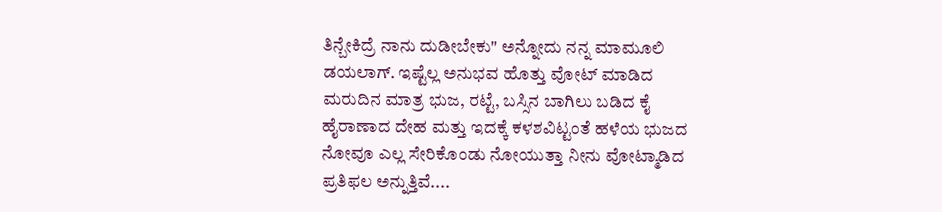ತಿನ್ಬೇಕಿದ್ರೆ ನಾನು ದುಡೀಬೇಕು" ಅನ್ನೋದು ನನ್ನ ಮಾಮೂಲಿ ಡಯಲಾಗ್. ಇಷ್ಟೆಲ್ಲ ಅನುಭವ ಹೊತ್ತು ವೋಟ್ ಮಾಡಿದ ಮರುದಿನ ಮಾತ್ರ ಭುಜ, ರಟ್ಟೆ, ಬಸ್ಸಿನ ಬಾಗಿಲು ಬಡಿದ ಕೈ ಹೈರಾಣಾದ ದೇಹ ಮತ್ತು ಇದಕ್ಕೆ ಕಳಶವಿಟ್ಟಂತೆ ಹಳೆಯ ಭುಜದ ನೋವೂ ಎಲ್ಲ ಸೇರಿಕೊಂಡು ನೋಯುತ್ತಾ ನೀನು ವೋಟ್ಮಾಡಿದ ಪ್ರತಿಫಲ ಅನ್ನುತ್ತಿವೆ....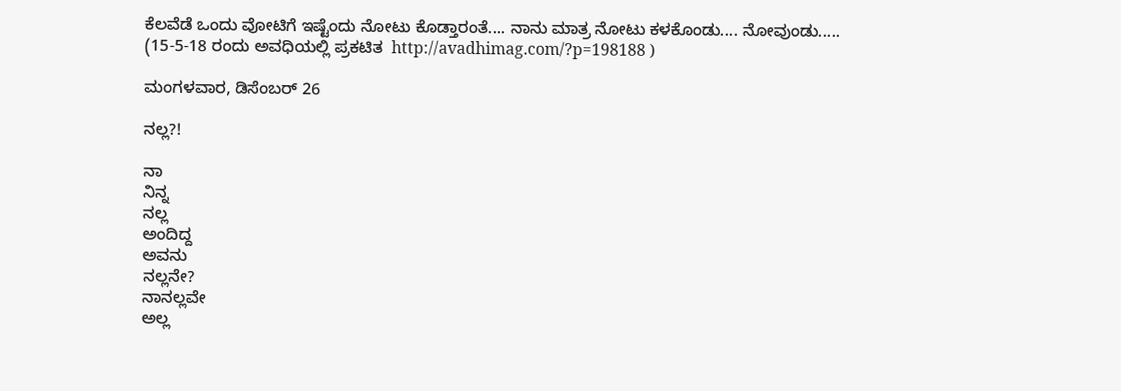ಕೆಲವೆಡೆ ಒಂದು ವೋಟಿಗೆ ಇಷ್ಟೆಂದು ನೋಟು ಕೊಡ್ತಾರಂತೆ.... ನಾನು ಮಾತ್ರ ನೋಟು ಕಳಕೊಂಡು.... ನೋವುಂಡು.....
(15-5-18 ರಂದು ಅವಧಿಯಲ್ಲಿ ಪ್ರಕಟಿತ  http://avadhimag.com/?p=198188 )

ಮಂಗಳವಾರ, ಡಿಸೆಂಬರ್ 26

ನಲ್ಲ?!

ನಾ
ನಿನ್ನ
ನಲ್ಲ
ಅಂದಿದ್ದ
ಅವನು
ನಲ್ಲನೇ?
ನಾನಲ್ಲವೇ
ಅಲ್ಲ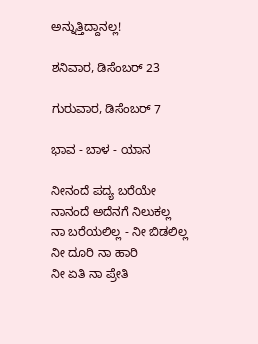ಅನ್ನುತ್ತಿದ್ದಾನಲ್ಲ!

ಶನಿವಾರ, ಡಿಸೆಂಬರ್ 23

ಗುರುವಾರ, ಡಿಸೆಂಬರ್ 7

ಭಾವ - ಬಾಳ - ಯಾನ

ನೀನಂದೆ ಪದ್ಯ ಬರೆಯೇ
ನಾನಂದೆ ಅದೆನಗೆ ನಿಲುಕಲ್ಲ
ನಾ ಬರೆಯಲಿಲ್ಲ - ನೀ ಬಿಡಲಿಲ್ಲ
ನೀ ದೂರಿ ನಾ ಹಾರಿ
ನೀ ಏತಿ ನಾ ಪ್ರೇತಿ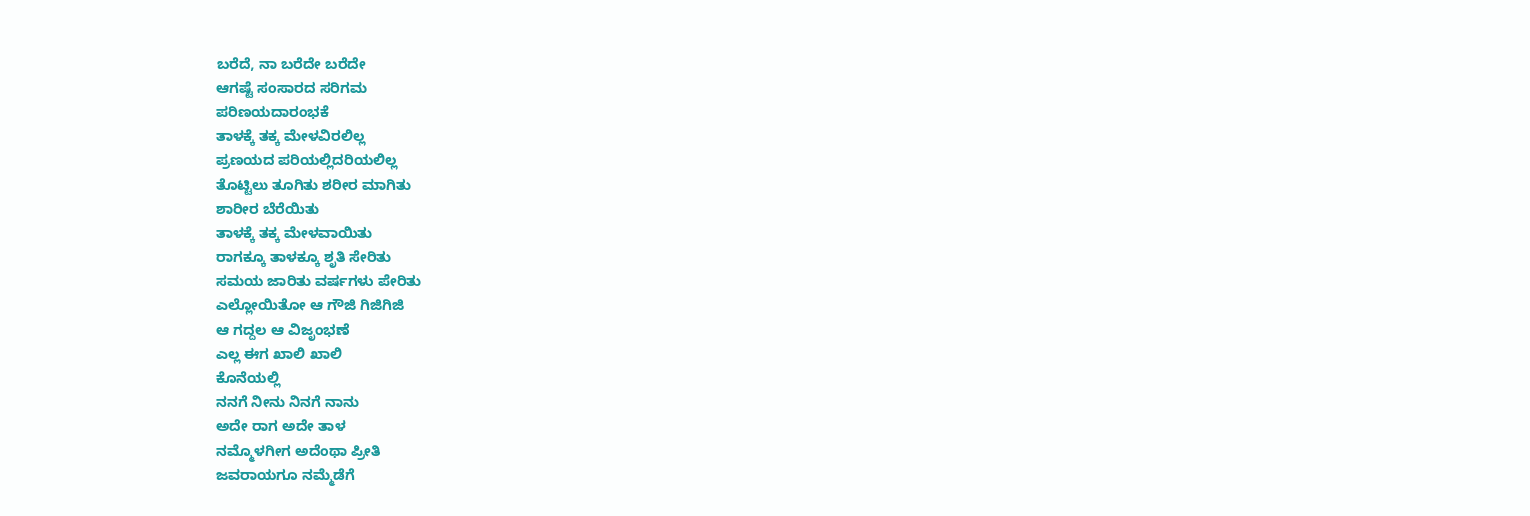ಬರೆದೆ, ನಾ ಬರೆದೇ ಬರೆದೇ
ಆಗಷ್ಟೆ ಸಂಸಾರದ ಸರಿಗಮ
ಪರಿಣಯದಾರಂಭಕೆ
ತಾಳಕ್ಕೆ ತಕ್ಕ ಮೇಳವಿರಲಿಲ್ಲ
ಪ್ರಣಯದ ಪರಿಯಲ್ಲಿದರಿಯಲಿಲ್ಲ
ತೊಟ್ಟಿಲು ತೂಗಿತು ಶರೀರ ಮಾಗಿತು
ಶಾರೀರ ಬೆರೆಯಿತು
ತಾಳಕ್ಕೆ ತಕ್ಕ ಮೇಳವಾಯಿತು
ರಾಗಕ್ಕೂ ತಾಳಕ್ಕೂ ಶೃತಿ ಸೇರಿತು
ಸಮಯ ಜಾರಿತು ವರ್ಷಗಳು ಪೇರಿತು
ಎಲ್ಲೋಯಿತೋ ಆ ಗೌಜಿ ಗಿಜಿಗಿಜಿ
ಆ ಗದ್ದಲ ಆ ವಿಜೃಂಭಣೆ
ಎಲ್ಲ ಈಗ ಖಾಲಿ ಖಾಲಿ
ಕೊನೆಯಲ್ಲಿ
ನನಗೆ ನೀನು ನಿನಗೆ ನಾನು
ಅದೇ ರಾಗ ಅದೇ ತಾಳ
ನಮ್ಮೊಳಗೀಗ ಅದೆಂಥಾ ಪ್ರೀತಿ
ಜವರಾಯಗೂ ನಮ್ಮೆಡೆಗೆ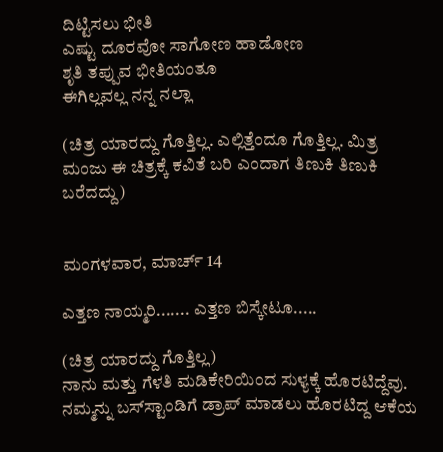ದಿಟ್ಟಿಸಲು ಭೀತಿ
ಎಷ್ಟು ದೂರವೋ ಸಾಗೋಣ ಹಾಡೋಣ
ಶೃತಿ ತಪ್ಪುವ ಭೀತಿಯಂತೂ
ಈಗಿಲ್ಲವಲ್ಲ ನನ್ನ ನಲ್ಲಾ

(ಚಿತ್ರ ಯಾರದ್ದು ಗೊತ್ತಿಲ್ಲ. ಎಲ್ಲಿತ್ತೆಂದೂ ಗೊತ್ತಿಲ್ಲ. ಮಿತ್ರ ಮಂಜು ಈ ಚಿತ್ರಕ್ಕೆ ಕವಿತೆ ಬರಿ ಎಂದಾಗ ತಿಣುಕಿ ತಿಣುಕಿ ಬರೆದದ್ದು)


ಮಂಗಳವಾರ, ಮಾರ್ಚ್ 14

ಎತ್ತಣ ನಾಯ್ಮರಿ....... ಎತ್ತಣ ಬಿಸ್ಕೇಟೂ.....

(ಚಿತ್ರ ಯಾರದ್ದು ಗೊತ್ತಿಲ್ಲ)
ನಾನು ಮತ್ತು ಗೆಳತಿ ಮಡಿಕೇರಿಯಿಂದ ಸುಳ್ಯಕ್ಕೆ ಹೊರಟಿದ್ದೆವು. ನಮ್ಮನ್ನು ಬಸ್‌ಸ್ಟಾಂಡಿಗೆ ಡ್ರಾಪ್ ಮಾಡಲು ಹೊರಟಿದ್ದ ಆಕೆಯ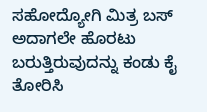ಸಹೋದ್ಯೋಗಿ ಮಿತ್ರ ಬಸ್ ಅದಾಗಲೇ ಹೊರಟು ಬರುತ್ತಿರುವುದನ್ನು ಕಂಡು ಕೈ ತೋರಿಸಿ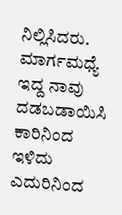ನಿಲ್ಲಿಸಿದರು. ಮಾರ್ಗಮಧ್ಯೆ ಇದ್ದ ನಾವು ದಡಬಡಾಯಿಸಿ ಕಾರಿನಿಂದ ಇಳಿದು ಎದುರಿನಿಂದ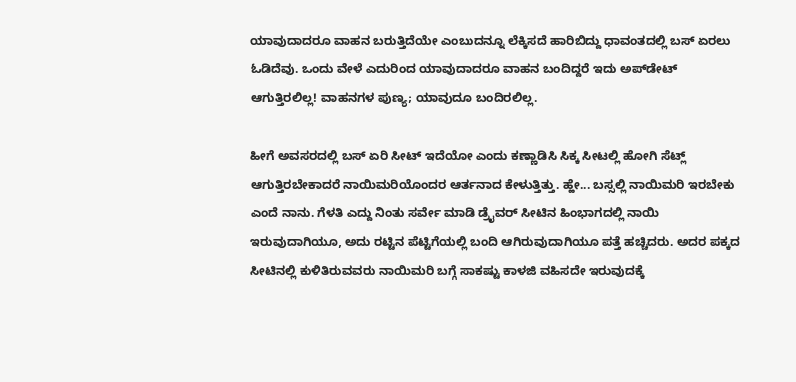ಯಾವುದಾದರೂ ವಾಹನ ಬರುತ್ತಿದೆಯೇ ಎಂಬುದನ್ನೂ ಲೆಕ್ಕಿಸದೆ ಹಾರಿಬಿದ್ದು ಧಾವಂತದಲ್ಲಿ ಬಸ್ ಏರಲು ಓಡಿದೆವು. ಒಂದು ವೇಳೆ ಎದುರಿಂದ ಯಾವುದಾದರೂ ವಾಹನ ಬಂದಿದ್ದರೆ ಇದು ಅಪ್‌ಡೇಟ್ ಆಗುತ್ತಿರಲಿಲ್ಲ! ವಾಹನಗಳ ಪುಣ್ಯ; ಯಾವುದೂ ಬಂದಿರಲಿಲ್ಲ.

ಹೀಗೆ ಅವಸರದಲ್ಲಿ ಬಸ್ ಏರಿ ಸೀಟ್ ಇದೆಯೋ ಎಂದು ಕಣ್ಣಾಡಿಸಿ ಸಿಕ್ಕ ಸೀಟಲ್ಲಿ ಹೋಗಿ ಸೆಟ್ಲ್ ಆಗುತ್ತಿರಬೇಕಾದರೆ ನಾಯಿಮರಿಯೊಂದರ ಆರ್ತನಾದ ಕೇಳುತ್ತಿತ್ತು. ಹ್ಹೇ... ಬಸ್ಸಲ್ಲಿ ನಾಯಿಮರಿ ಇರಬೇಕು ಎಂದೆ ನಾನು. ಗೆಳತಿ ಎದ್ದು ನಿಂತು ಸರ್ವೇ ಮಾಡಿ ಡ್ರೈವರ್ ಸೀಟಿನ ಹಿಂಭಾಗದಲ್ಲಿ ನಾಯಿ ಇರುವುದಾಗಿಯೂ, ಅದು ರಟ್ಟಿನ ಪೆಟ್ಟಿಗೆಯಲ್ಲಿ ಬಂದಿ ಆಗಿರುವುದಾಗಿಯೂ ಪತ್ತೆ ಹಚ್ಚಿದರು. ಅದರ ಪಕ್ಕದ ಸೀಟಿನಲ್ಲಿ ಕುಳಿತಿರುವವರು ನಾಯಿಮರಿ ಬಗ್ಗೆ ಸಾಕಷ್ಟು ಕಾಳಜಿ ವಹಿಸದೇ ಇರುವುದಕ್ಕೆ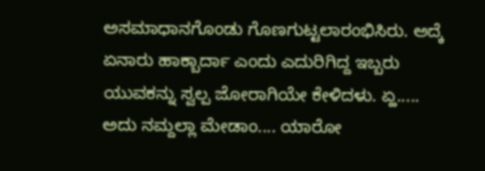ಅಸಮಾಧಾನಗೊಂಡು ಗೊಣಗುಟ್ಟಲಾರಂಭಿಸಿರು. ಅದ್ಕೆ ಏನಾರು ಹಾಕ್ಬಾರ್ದಾ ಎಂದು ಎದುರಿಗಿದ್ದ ಇಬ್ಬರು ಯುವಕನ್ನು ಸ್ವಲ್ಪ ಜೋರಾಗಿಯೇ ಕೇಳಿದಳು. ಏ್ಹ..... ಅದು ನಮ್ದಲ್ಲಾ ಮೇಡಾಂ.... ಯಾರೋ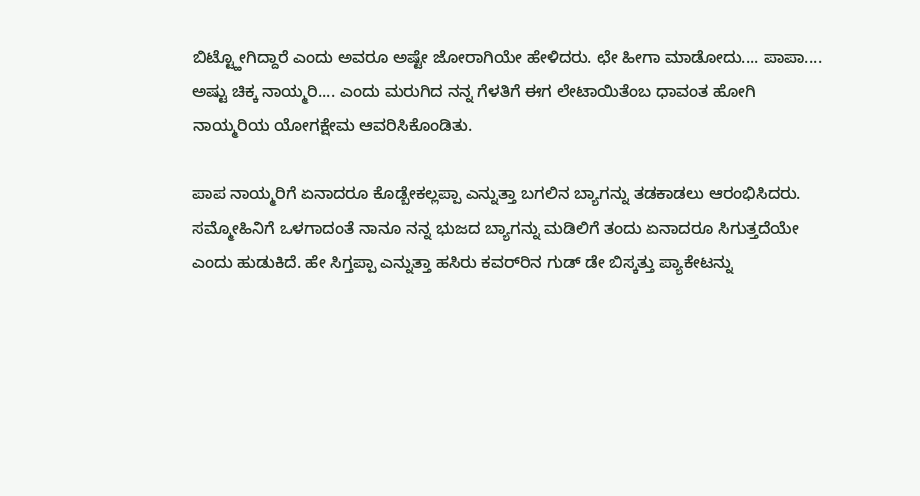ಬಿಟ್ಟ್ಹೋಗಿದ್ದಾರೆ ಎಂದು ಅವರೂ ಅಷ್ಟೇ ಜೋರಾಗಿಯೇ ಹೇಳಿದರು. ಛೇ ಹೀಗಾ ಮಾಡೋದು.... ಪಾಪಾ.... ಅಷ್ಟು ಚಿಕ್ಕ ನಾಯ್ಮರಿ.... ಎಂದು ಮರುಗಿದ ನನ್ನ ಗೆಳತಿಗೆ ಈಗ ಲೇಟಾಯಿತೆಂಬ ಧಾವಂತ ಹೋಗಿ ನಾಯ್ಮರಿಯ ಯೋಗಕ್ಷೇಮ ಆವರಿಸಿಕೊಂಡಿತು.

ಪಾಪ ನಾಯ್ಮರಿಗೆ ಏನಾದರೂ ಕೊಡ್ಬೇಕಲ್ಲಪ್ಪಾ ಎನ್ನುತ್ತಾ ಬಗಲಿನ ಬ್ಯಾಗನ್ನು ತಡಕಾಡಲು ಆರಂಭಿಸಿದರು. ಸಮ್ಮೋಹಿನಿಗೆ ಒಳಗಾದಂತೆ ನಾನೂ ನನ್ನ ಭುಜದ ಬ್ಯಾಗನ್ನು ಮಡಿಲಿಗೆ ತಂದು ಏನಾದರೂ ಸಿಗುತ್ತದೆಯೇ ಎಂದು ಹುಡುಕಿದೆ. ಹೇ ಸಿಗ್ತಪ್ಪಾ ಎನ್ನುತ್ತಾ ಹಸಿರು ಕವರ್‌ರಿನ ಗುಡ್ ಡೇ ಬಿಸ್ಕತ್ತು ಪ್ಯಾಕೇಟನ್ನು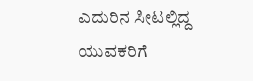ಎದುರಿನ ಸೀಟಲ್ಲಿದ್ದ ಯುವಕರಿಗೆ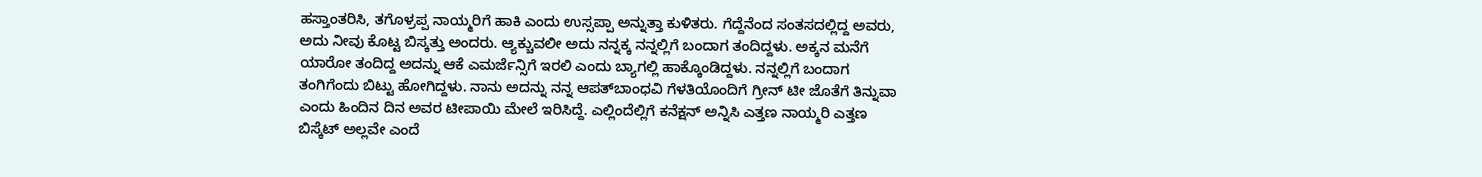ಹಸ್ತಾಂತರಿಸಿ, ತಗೊಳ್ರಪ್ಪ ನಾಯ್ಮರಿಗೆ ಹಾಕಿ ಎಂದು ಉಸ್ಸಪ್ಪಾ ಅನ್ನುತ್ತಾ ಕುಳಿತರು. ಗೆದ್ದೆನೆಂದ ಸಂತಸದಲ್ಲಿದ್ದ ಅವರು, ಅದು ನೀವು ಕೊಟ್ಟ ಬಿಸ್ಕತ್ತು ಅಂದರು. ಆ್ಯಕ್ಚುವಲೀ ಅದು ನನ್ನಕ್ಕ ನನ್ನಲ್ಲಿಗೆ ಬಂದಾಗ ತಂದಿದ್ದಳು. ಅಕ್ಕನ ಮನೆಗೆ ಯಾರೋ ತಂದಿದ್ದ ಅದನ್ನು ಆಕೆ ಎಮರ್ಜೆನ್ಸಿಗೆ ಇರಲಿ ಎಂದು ಬ್ಯಾಗಲ್ಲಿ ಹಾಕ್ಕೊಂಡಿದ್ದಳು. ನನ್ನಲ್ಲಿಗೆ ಬಂದಾಗ ತಂಗಿಗೆಂದು ಬಿಟ್ಟು ಹೋಗಿದ್ದಳು. ನಾನು ಅದನ್ನು ನನ್ನ ಆಪತ್‌ಬಾಂಧವಿ ಗೆಳತಿಯೊಂದಿಗೆ ಗ್ರೀನ್ ಟೀ ಜೊತೆಗೆ ತಿನ್ನುವಾ ಎಂದು ಹಿಂದಿನ ದಿನ ಅವರ ಟೀಪಾಯಿ ಮೇಲೆ ಇರಿಸಿದ್ದೆ. ಎಲ್ಲಿಂದೆಲ್ಲಿಗೆ ಕನೆಕ್ಷನ್ ಅನ್ನಿಸಿ ಎತ್ತಣ ನಾಯ್ಮರಿ ಎತ್ತಣ ಬಿಸ್ಕೆಟ್ ಅಲ್ಲವೇ ಎಂದೆ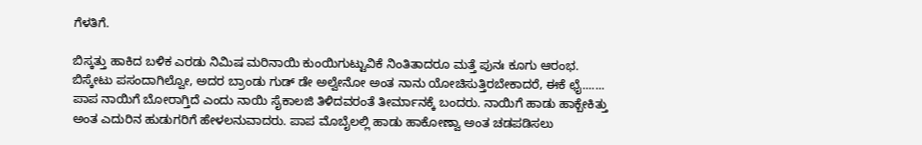ಗೆಳತಿಗೆ.

ಬಿಸ್ಕತ್ತು ಹಾಕಿದ ಬಳಿಕ ಎರಡು ನಿಮಿಷ ಮರಿನಾಯಿ ಕುಂಯಿಗುಟ್ಟುವಿಕೆ ನಿಂತಿತಾದರೂ ಮತ್ತೆ ಪುನಃ ಕೂಗು ಆರಂಭ. ಬಿಸ್ಕೇಟು ಪಸಂದಾಗಿಲ್ವೋ, ಅದರ ಬ್ರಾಂಡು ಗುಡ್ ಡೇ ಅಲ್ವೇನೋ ಅಂತ ನಾನು ಯೋಚಿಸುತ್ತಿರಬೇಕಾದರೆ, ಈಕೆ ಛೈ....... ಪಾಪ ನಾಯಿಗೆ ಬೋರಾಗ್ತಿದೆ ಎಂದು ನಾಯಿ ಸೈಕಾಲಜಿ ತಿಳಿದವರಂತೆ ತೀರ್ಮಾನಕ್ಕೆ ಬಂದರು. ನಾಯಿಗೆ ಹಾಡು ಹಾಕ್ಬೇಕಿತ್ತು ಅಂತ ಎದುರಿನ ಹುಡುಗರಿಗೆ ಹೇಳಲನುವಾದರು. ಪಾಪ ಮೊಬೈಲಲ್ಲಿ ಹಾಡು ಹಾಕೋಣ್ವಾ ಅಂತ ಚಡಪಡಿಸಲು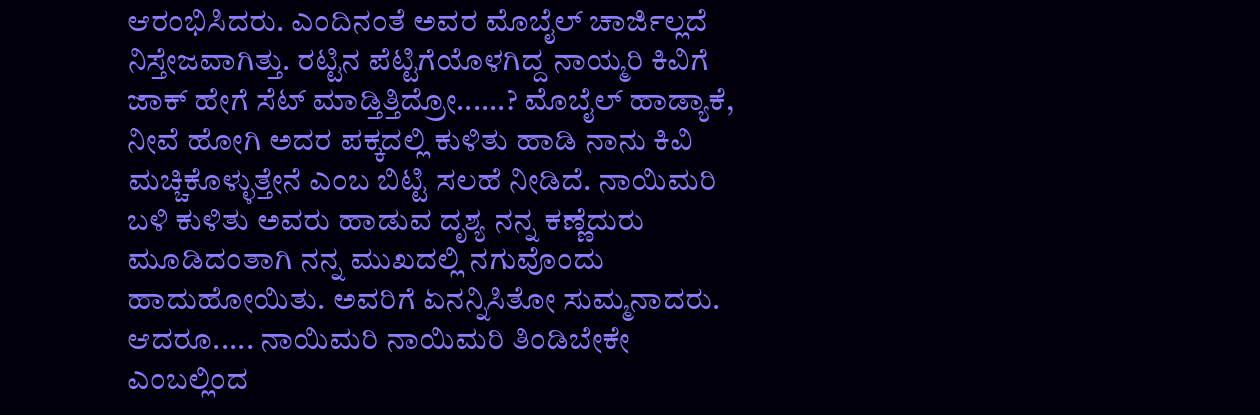ಆರಂಭಿಸಿದರು. ಎಂದಿನಂತೆ ಅವರ ಮೊಬೈಲ್ ಚಾರ್ಜಿಲ್ಲದೆ ನಿಸ್ತೇಜವಾಗಿತ್ತು. ರಟ್ಟಿನ ಪೆಟ್ಟಿಗೆಯೊಳಗಿದ್ದ ನಾಯ್ಮರಿ ಕಿವಿಗೆ ಜಾಕ್ ಹೇಗೆ ಸೆಟ್ ಮಾಡ್ತಿತ್ತಿದ್ರೋ......? ಮೊಬೈಲ್ ಹಾಡ್ಯಾಕೆ, ನೀವೆ ಹೋಗಿ ಅದರ ಪಕ್ಕದಲ್ಲಿ ಕುಳಿತು ಹಾಡಿ ನಾನು ಕಿವಿ ಮಚ್ಚಿಕೊಳ್ಳುತ್ತೇನೆ ಎಂಬ ಬಿಟ್ಟಿ ಸಲಹೆ ನೀಡಿದೆ. ನಾಯಿಮರಿ ಬಳಿ ಕುಳಿತು ಅವರು ಹಾಡುವ ದೃಶ್ಯ ನನ್ನ ಕಣ್ಣೆದುರು ಮೂಡಿದಂತಾಗಿ ನನ್ನ ಮುಖದಲ್ಲಿ ನಗುವೊಂದು ಹಾದುಹೋಯಿತು. ಅವರಿಗೆ ಏನನ್ನಿಸಿತೋ ಸುಮ್ಮನಾದರು. ಆದರೂ..... ನಾಯಿಮರಿ ನಾಯಿಮರಿ ತಿಂಡಿಬೇಕೇ ಎಂಬಲ್ಲಿಂದ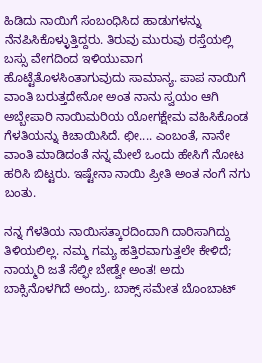ಹಿಡಿದು ನಾಯಿಗೆ ಸಂಬಂಧಿಸಿದ ಹಾಡುಗಳನ್ನು ನೆನಪಿಸಿಕೊಳ್ಳುತ್ತಿದ್ದರು. ತಿರುವು ಮುರುವು ರಸ್ತೆಯಲ್ಲಿ ಬಸ್ಸು ವೇಗದಿಂದ ಇಳಿಯುವಾಗ ಹೊಟ್ಟೆತೊಳಸಿಂತಾಗುವುದು ಸಾಮಾನ್ಯ. ಪಾಪ ನಾಯಿಗೆ ವಾಂತಿ ಬರುತ್ತದೇನೋ ಅಂತ ನಾನು ಸ್ವಯಂ ಆಗಿ ಅಬ್ಬೇಪಾರಿ ನಾಯಿಮರಿಯ ಯೋಗಕ್ಷೇಮ ವಹಿಸಿಕೊಂಡ ಗೆಳತಿಯನ್ನು ಕಿಚಾಯಿಸಿದೆ. ಛೀ.... ಎಂಬಂತೆ, ನಾನೇ ವಾಂತಿ ಮಾಡಿದಂತೆ ನನ್ನ ಮೇಲೆ ಒಂದು ಹೇಸಿಗೆ ನೋಟ ಹರಿಸಿ ಬಿಟ್ಟರು. ಇಷ್ಟೇನಾ ನಾಯಿ ಪ್ರೀತಿ ಅಂತ ನಂಗೆ ನಗು ಬಂತು.

ನನ್ನ ಗೆಳತಿಯ ನಾಯಿಸತ್ಕಾರದಿಂದಾಗಿ ದಾರಿಸಾಗಿದ್ದು ತಿಳಿಯಲಿಲ್ಲ. ನಮ್ಮ ಗಮ್ಯ ಹತ್ತಿರವಾಗುತ್ತಲೇ ಕೇಳಿದೆ; ನಾಯ್ಮರಿ ಜತೆ ಸೆಲ್ಫೀ ಬೇಡ್ವೇ ಅಂತ! ಅದು ಬಾಕ್ಸಿನೊಳಗಿದೆ ಅಂದ್ರು. ಬಾಕ್ಸ್ ಸಮೇತ ಬೊಂಬಾಟ್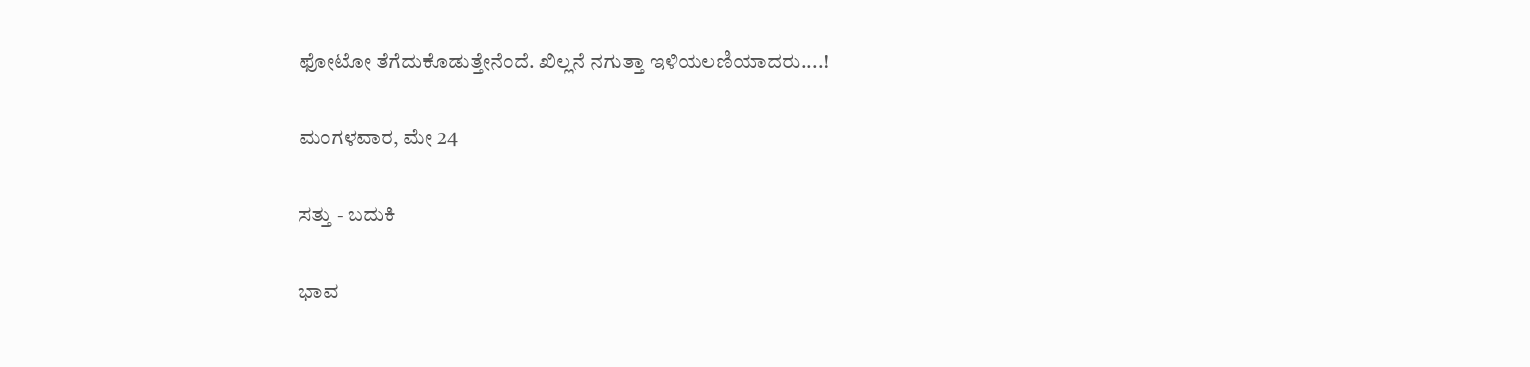ಫೋಟೋ ತೆಗೆದುಕೊಡುತ್ತೇನೆಂದೆ. ಖಿಲ್ಲನೆ ನಗುತ್ತಾ ಇಳಿಯಲಣಿಯಾದರು....!

ಮಂಗಳವಾರ, ಮೇ 24

ಸತ್ತು - ಬದುಕಿ

ಭಾವ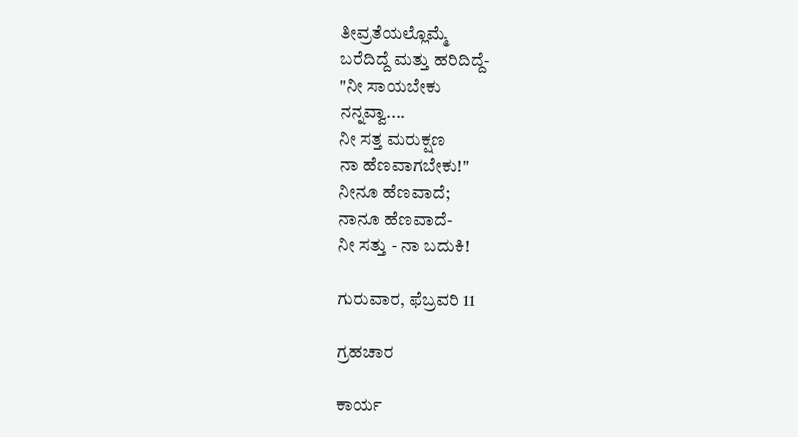ತೀವ್ರತೆಯಲ್ಲೊಮ್ಮೆ
ಬರೆದಿದ್ದೆ ಮತ್ತು ಹರಿದಿದ್ದೆ-
"ನೀ ಸಾಯಬೇಕು
ನನ್ನವ್ವಾ....
ನೀ ಸತ್ತ ಮರುಕ್ಷಣ
ನಾ ಹೆಣವಾಗಬೇಕು!"
ನೀನೂ ಹೆಣವಾದೆ;
ನಾನೂ ಹೆಣವಾದೆ-
ನೀ ಸತ್ತು - ನಾ ಬದುಕಿ!

ಗುರುವಾರ, ಫೆಬ್ರವರಿ 11

ಗ್ರಹಚಾರ

ಕಾರ್ಯ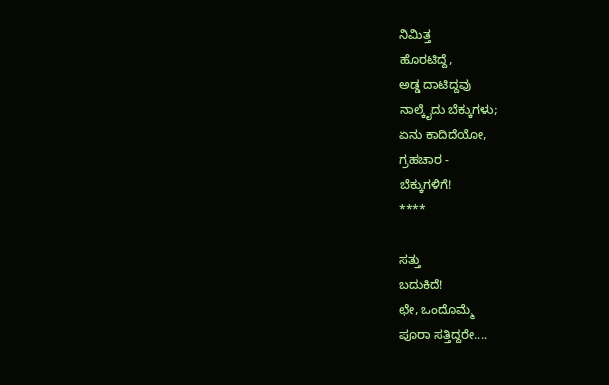ನಿಮಿತ್ತ
ಹೊರಟಿದ್ದೆ,
ಅಡ್ಡ ದಾಟಿದ್ದವು
ನಾಲ್ಕೈದು ಬೆಕ್ಕುಗಳು;
ಏನು ಕಾದಿದೆಯೋ,
ಗ್ರಹಚಾರ -
ಬೆಕ್ಕುಗಳಿಗೆ!
****

ಸತ್ತು
ಬದುಕಿದೆ!
ಛೇ, ಒಂದೊಮ್ಮೆ
ಪೂರಾ ಸತ್ತಿದ್ದರೇ....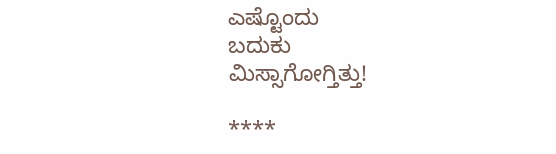ಎಷ್ಟೊಂದು
ಬದುಕು
ಮಿಸ್ಸಾಗೋಗ್ತಿತ್ತು!

****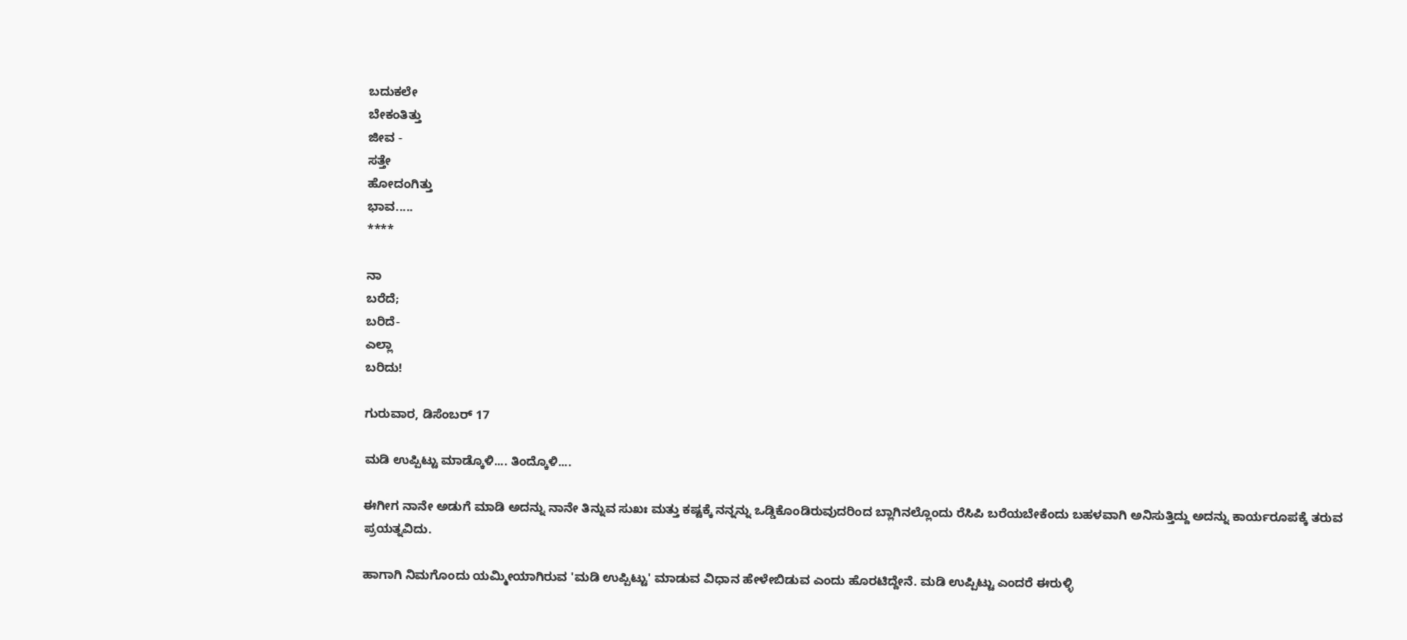ಬದುಕಲೇ
ಬೇಕಂತಿತ್ತು
ಜೀವ -
ಸತ್ತೇ
ಹೋದಂಗಿತ್ತು
ಭಾವ.....
****

ನಾ
ಬರೆದೆ;
ಬರಿದೆ-
ಎಲ್ಲಾ
ಬರಿದು!

ಗುರುವಾರ, ಡಿಸೆಂಬರ್ 17

ಮಡಿ ಉಪ್ಪಿಟ್ಟು ಮಾಡ್ಕೊಳಿ.... ತಿಂದ್ಕೊಳಿ....

ಈಗೀಗ ನಾನೇ ಅಡುಗೆ ಮಾಡಿ ಅದನ್ನು ನಾನೇ ತಿನ್ನುವ ಸುಖಃ ಮತ್ತು ಕಷ್ಟಕ್ಕೆ ನನ್ನನ್ನು ಒಡ್ಡಿಕೊಂಡಿರುವುದರಿಂದ ಬ್ಲಾಗಿನಲ್ಲೊಂದು ರೆಸಿಪಿ ಬರೆಯಬೇಕೆಂದು ಬಹಳವಾಗಿ ಅನಿಸುತ್ತಿದ್ದು ಅದನ್ನು ಕಾರ್ಯರೂಪಕ್ಕೆ ತರುವ ಪ್ರಯತ್ನವಿದು.

ಹಾಗಾಗಿ ನಿಮಗೊಂದು ಯಮ್ಮೀಯಾಗಿರುವ 'ಮಡಿ ಉಪ್ಪಿಟ್ಟು' ಮಾಡುವ ವಿಧಾನ ಹೇಳೇಬಿಡುವ ಎಂದು ಹೊರಟಿದ್ದೇನೆ. ಮಡಿ ಉಪ್ಪಿಟ್ಟು ಎಂದರೆ ಈರುಳ್ಳಿ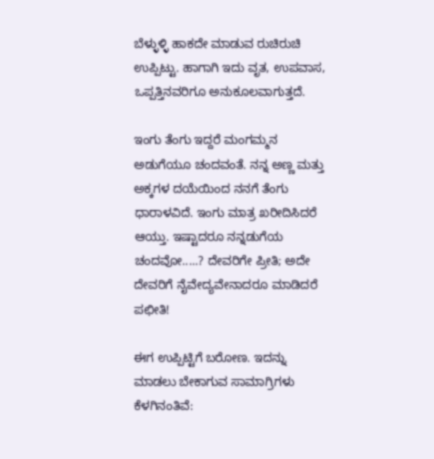ಬೆಳ್ಳುಳ್ಳಿ ಹಾಕದೇ ಮಾಡುವ ರುಚಿರುಚಿ ಉಪ್ಪಿಟ್ಟು. ಹಾಗಾಗಿ ಇದು ವೃತ, ಉಪವಾಸ, ಒಪ್ಪತ್ತಿನವರಿಗೂ ಅನುಕೂಲವಾಗುತ್ತದೆ.

ಇಂಗು ತೆಂಗು ಇದ್ದರೆ ಮಂಗಮ್ಮನ ಅಡುಗೆಯೂ ಚಂದವಂತೆ. ನನ್ನ ಅಣ್ಣ ಮತ್ತು ಅಕ್ಕಗಳ ದಯೆಯಿಂದ ನನಗೆ ತೆಂಗು ಧಾರಾಳವಿದೆ. ಇಂಗು ಮಾತ್ರ ಖರೀದಿಸಿದರೆ ಆಯ್ತು. ಇಷ್ಟಾದರೂ ನನ್ನಡುಗೆಯ ಚಂದವೋ.....? ದೇವರಿಗೇ ಪ್ರೀತಿ; ಅದೇ ದೇವರಿಗೆ ನೈವೇದ್ಯವೇನಾದರೂ ಮಾಡಿದರೆ ಪಛೀತಿ!

ಈಗ ಉಪ್ಪಿಟ್ಟಿಗೆ ಬರೋಣ. ಇದನ್ನು ಮಾಡಲು ಬೇಕಾಗುವ ಸಾಮಾಗ್ರಿಗಳು ಕೆಳಗಿನಂತಿವೆ: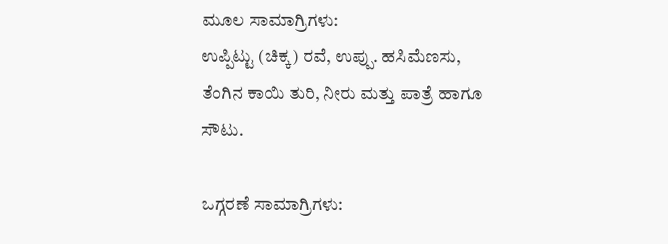ಮೂಲ ಸಾಮಾಗ್ರಿಗಳು:
ಉಪ್ಪಿಟ್ಟು (ಚಿಕ್ಕ) ರವೆ, ಉಪ್ಪು. ಹಸಿಮೆಣಸು, ತೆಂಗಿನ ಕಾಯಿ ತುರಿ, ನೀರು ಮತ್ತು ಪಾತ್ರೆ ಹಾಗೂ ಸೌಟು.

ಒಗ್ಗರಣೆ ಸಾಮಾಗ್ರಿಗಳು: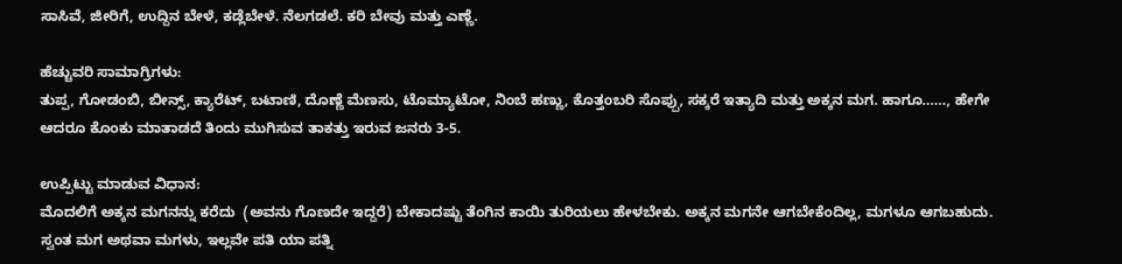ಸಾಸಿವೆ, ಜೀರಿಗೆ, ಉದ್ದಿನ ಬೇಳೆ, ಕಡ್ಲೆಬೇಳೆ. ನೆಲಗಡಲೆ. ಕರಿ ಬೇವು ಮತ್ತು ಎಣ್ಣೆ.

ಹೆಚ್ಚುವರಿ ಸಾಮಾಗ್ರಿಗಳು:
ತುಪ್ಪ, ಗೋಡಂಬಿ, ಬೀನ್ಸ್, ಕ್ಯಾರೆಟ್, ಬಟಾಣಿ, ದೊಣ್ಣೆ ಮೆಣಸು, ಟೊಮ್ಯಾಟೋ, ನಿಂಬೆ ಹಣ್ಣು, ಕೊತ್ತಂಬರಿ ಸೊಪ್ಪು, ಸಕ್ಕರೆ ಇತ್ಯಾದಿ ಮತ್ತು ಅಕ್ಕನ ಮಗ. ಹಾಗೂ......, ಹೇಗೇ ಆದರೂ ಕೊಂಕು ಮಾತಾಡದೆ ತಿಂದು ಮುಗಿಸುವ ತಾಕತ್ತು ಇರುವ ಜನರು 3-5.

ಉಪ್ಪಿಟ್ಟು ಮಾಡುವ ವಿಧಾನ:
ಮೊದಲಿಗೆ ಅಕ್ಕನ ಮಗನನ್ನು ಕರೆದು  (ಅವನು ಗೊಣದೇ ಇದ್ದರೆ) ಬೇಕಾದಷ್ಟು ತೆಂಗಿನ ಕಾಯಿ ತುರಿಯಲು ಹೇಳಬೇಕು. ಅಕ್ಕನ ಮಗನೇ ಆಗಬೇಕೆಂದಿಲ್ಲ, ಮಗಳೂ ಆಗಬಹುದು. ಸ್ವಂತ ಮಗ ಅಥವಾ ಮಗಳು, ಇಲ್ಲವೇ ಪತಿ ಯಾ ಪತ್ನಿ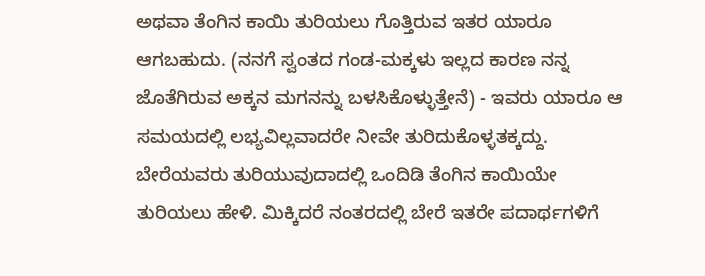ಅಥವಾ ತೆಂಗಿನ ಕಾಯಿ ತುರಿಯಲು ಗೊತ್ತಿರುವ ಇತರ ಯಾರೂ ಆಗಬಹುದು. (ನನಗೆ ಸ್ವಂತದ ಗಂಡ-ಮಕ್ಕಳು ಇಲ್ಲದ ಕಾರಣ ನನ್ನ ಜೊತೆಗಿರುವ ಅಕ್ಕನ ಮಗನನ್ನು ಬಳಸಿಕೊಳ್ಳುತ್ತೇನೆ) - ಇವರು ಯಾರೂ ಆ ಸಮಯದಲ್ಲಿ ಲಭ್ಯವಿಲ್ಲವಾದರೇ ನೀವೇ ತುರಿದುಕೊಳ್ಳತಕ್ಕದ್ದು. ಬೇರೆಯವರು ತುರಿಯುವುದಾದಲ್ಲಿ ಒಂದಿಡಿ ತೆಂಗಿನ ಕಾಯಿಯೇ ತುರಿಯಲು ಹೇಳಿ. ಮಿಕ್ಕಿದರೆ ನಂತರದಲ್ಲಿ ಬೇರೆ ಇತರೇ ಪದಾರ್ಥಗಳಿಗೆ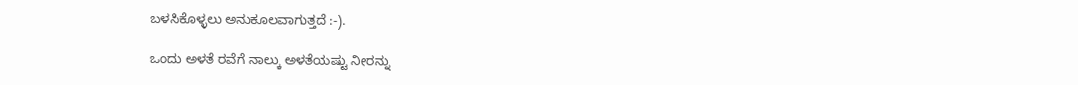ಬಳಸಿಕೊಳ್ಳಲು ಅನುಕೂಲವಾಗುತ್ತದೆ :-).

ಒಂದು ಅಳತೆ ರವೆಗೆ ನಾಲ್ಕು ಅಳತೆಯಷ್ಟು ನೀರನ್ನು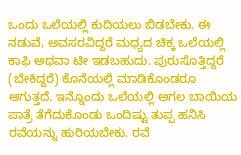ಒಂದು ಒಲೆಯಲ್ಲಿ ಕುದಿಯಲು ಬಿಡಬೇಕು. ಈ ನಡುವೆ, ಅವಸರವಿದ್ದರೆ ಮಧ್ಯದ ಚಿಕ್ಕ ಒಲೆಯಲ್ಲಿ ಕಾಫಿ ಅಥವಾ ಟೀ ಇಡಬಹುದು. ಪುರುಸೊತ್ತಿದ್ದರೆ (ಬೇಕಿದ್ದರೆ) ಕೊನೆಯಲ್ಲಿ ಮಾಡಿಕೊಂಡರೂ ಆಗುತ್ತದೆ. ಇನ್ನೊಂದು ಒಲೆಯಲ್ಲಿ ಅಗಲ ಬಾಯಿಯ ಪಾತ್ರೆ ತೆಗೆದುಕೊಂಡು ಒಂದಿಷ್ಟು ತುಪ್ಪ ಹನಿಸಿ ರವೆಯನ್ನು ಹುರಿಯಬೇಕು. ರವೆ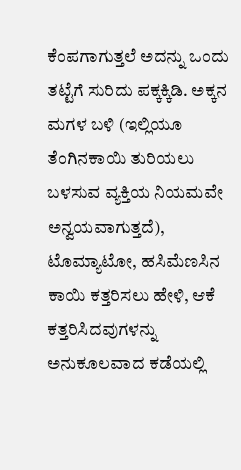ಕೆಂಪಗಾಗುತ್ತಲೆ ಅದನ್ನು ಒಂದು ತಟ್ಟೆಗೆ ಸುರಿದು ಪಕ್ಕಕ್ಕಿಡಿ. ಅಕ್ಕನ ಮಗಳ ಬಳಿ (ಇಲ್ಲಿಯೂ ತೆಂಗಿನಕಾಯಿ ತುರಿಯಲು ಬಳಸುವ ವ್ಯಕ್ತಿಯ ನಿಯಮವೇ ಅನ್ವಯವಾಗುತ್ತದೆ), ಟೊಮ್ಯಾಟೋ, ಹಸಿಮೆಣಸಿನ ಕಾಯಿ ಕತ್ತರಿಸಲು ಹೇಳಿ, ಆಕೆ ಕತ್ತರಿಸಿದವುಗಳನ್ನು ಅನುಕೂಲವಾದ ಕಡೆಯಲ್ಲಿ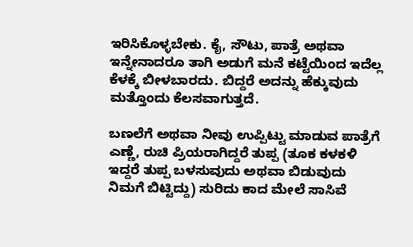ಇರಿಸಿಕೊಳ್ಳಬೇಕು. ಕೈ, ಸೌಟು, ಪಾತ್ರೆ ಅಥವಾ ಇನ್ನೇನಾದರೂ ತಾಗಿ ಅಡುಗೆ ಮನೆ ಕಟ್ಟೆಯಿಂದ ಇದೆಲ್ಲ ಕೆಳಕ್ಕೆ ಬೀಳಬಾರದು. ಬಿದ್ದರೆ ಅದನ್ನು ಹೆಕ್ಕುವುದು ಮತ್ತೊಂದು ಕೆಲಸವಾಗುತ್ತದೆ.

ಬಣಲೆಗೆ ಅಥವಾ ನೀವು ಉಪ್ಪಿಟ್ಟು ಮಾಡುವ ಪಾತ್ರೆಗೆ ಎಣ್ಣೆ, ರುಚಿ ಪ್ರಿಯರಾಗಿದ್ದರೆ ತುಪ್ಪ (ತೂಕ ಕಳಕಳಿ ಇದ್ದರೆ ತುಪ್ಪ ಬಳಸುವುದು ಅಥವಾ ಬಿಡುವುದು ನಿಮಗೆ ಬಿಟ್ಟಿದ್ದು) ಸುರಿದು ಕಾದ ಮೇಲೆ ಸಾಸಿವೆ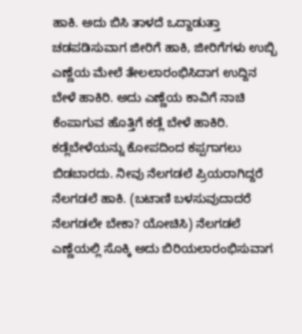ಹಾಕಿ. ಅದು ಬಿಸಿ ತಾಳದೆ ಒದ್ದಾಡುತ್ತಾ ಚಡಪಡಿಸುವಾಗ ಜೀರಿಗೆ ಹಾಕಿ, ಜೀರಿಗೆಗಳು ಉಬ್ಬಿ ಎಣ್ಣೆಯ ಮೇಲೆ ತೇಲಲಾರಂಭಿಸಿದಾಗ ಉದ್ದಿನ ಬೇಳೆ ಹಾಕಿರಿ. ಅದು ಎಣ್ಣೆಯ ಕಾವಿಗೆ ನಾಚಿ ಕೆಂಪಾಗುವ ಹೊತ್ತಿಗೆ ಕಡ್ಲೆ ಬೇಳೆ ಹಾಕಿರಿ. ಕಡ್ಲೆಬೇಳೆಯನ್ನು ಕೋಪದಿಂದ ಕಪ್ಪಗಾಗಲು ಬಿಡಬಾರದು. ನೀವು ನೆಲಗಡಲೆ ಪ್ರಿಯರಾಗಿದ್ದರೆ ನೆಲಗಡಲೆ ಹಾಕಿ. (ಬಟಾಣಿ ಬಳಸುವುದಾದರೆ ನೆಲಗಡಲೇ ಬೇಕಾ? ಯೋಚಿಸಿ) ನೆಲಗಡಲೆ ಎಣ್ಣೆಯಲ್ಲಿ ಸೊಕ್ಕಿ ಅದು ಬಿರಿಯಲಾರಂಭಿಸುವಾಗ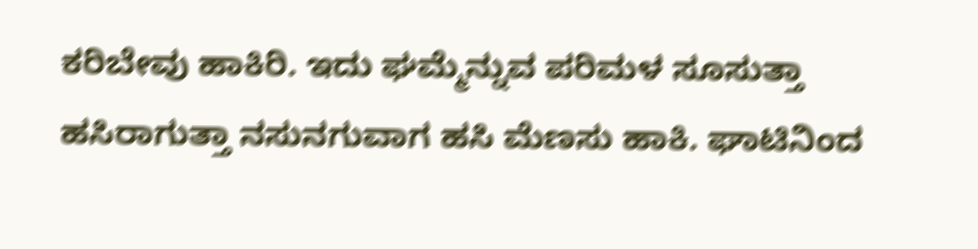ಕರಿಬೇವು ಹಾಕಿರಿ. ಇದು ಘಮ್ಮೆನ್ನುವ ಪರಿಮಳ ಸೂಸುತ್ತಾ ಹಸಿರಾಗುತ್ತಾ ನಸುನಗುವಾಗ ಹಸಿ ಮೆಣಸು ಹಾಕಿ. ಘಾಟಿನಿಂದ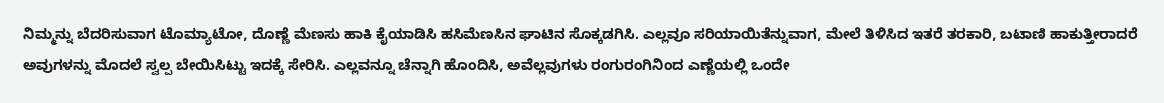ನಿಮ್ಮನ್ನು ಬೆದರಿಸುವಾಗ ಟೊಮ್ಯಾಟೋ, ದೊಣ್ಣೆ ಮೆಣಸು ಹಾಕಿ ಕೈಯಾಡಿಸಿ ಹಸಿಮೆಣಸಿನ ಘಾಟಿನ ಸೊಕ್ಕಡಗಿಸಿ. ಎಲ್ಲವೂ ಸರಿಯಾಯಿತೆನ್ನುವಾಗ, ಮೇಲೆ ತಿಳಿಸಿದ ಇತರೆ ತರಕಾರಿ, ಬಟಾಣಿ ಹಾಕುತ್ತೀರಾದರೆ ಅವುಗಳನ್ನು ಮೊದಲೆ ಸ್ವಲ್ಪ ಬೇಯಿಸಿಟ್ಟು ಇದಕ್ಕೆ ಸೇರಿಸಿ. ಎಲ್ಲವನ್ನೂ ಚೆನ್ನಾಗಿ ಹೊಂದಿಸಿ, ಅವೆಲ್ಲವುಗಳು ರಂಗುರಂಗಿನಿಂದ ಎಣ್ಣೆಯಲ್ಲಿ ಒಂದೇ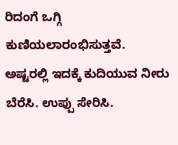ರಿದಂಗೆ ಒಗ್ಗಿ ಕುಣಿಯಲಾರಂಭಿಸುತ್ತವೆ. ಅಷ್ಟರಲ್ಲಿ ಇದಕ್ಕೆ ಕುದಿಯುವ ನೀರು ಬೆರೆಸಿ. ಉಪ್ಪು ಸೇರಿಸಿ.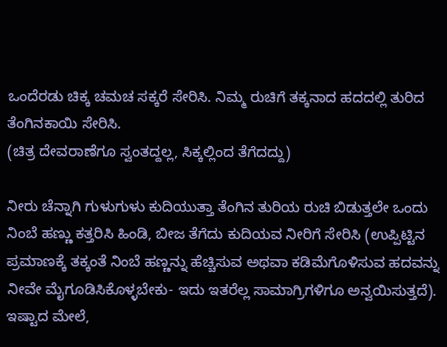ಒಂದೆರಡು ಚಿಕ್ಕ ಚಮಚ ಸಕ್ಕರೆ ಸೇರಿಸಿ. ನಿಮ್ಮ ರುಚಿಗೆ ತಕ್ಕನಾದ ಹದದಲ್ಲಿ ತುರಿದ ತೆಂಗಿನಕಾಯಿ ಸೇರಿಸಿ.
(ಚಿತ್ರ ದೇವರಾಣೆಗೂ ಸ್ವಂತದ್ದಲ್ಲ, ಸಿಕ್ಕಲ್ಲಿಂದ ತೆಗೆದದ್ದು)

ನೀರು ಚೆನ್ನಾಗಿ ಗುಳುಗುಳು ಕುದಿಯುತ್ತಾ ತೆಂಗಿನ ತುರಿಯ ರುಚಿ ಬಿಡುತ್ತಲೇ ಒಂದು ನಿಂಬೆ ಹಣ್ಣು ಕತ್ತರಿಸಿ ಹಿಂಡಿ, ಬೀಜ ತೆಗೆದು ಕುದಿಯವ ನೀರಿಗೆ ಸೇರಿಸಿ (ಉಪ್ಪಿಟ್ಟಿನ ಪ್ರಮಾಣಕ್ಕೆ ತಕ್ಕಂತೆ ನಿಂಬೆ ಹಣ್ಣನ್ನು ಹೆಚ್ಚಿಸುವ ಅಥವಾ ಕಡಿಮೆಗೊಳಿಸುವ ಹದವನ್ನು ನೀವೇ ಮೈಗೂಡಿಸಿಕೊಳ್ಳಬೇಕು- ಇದು ಇತರೆಲ್ಲ ಸಾಮಾಗ್ರಿಗಳಿಗೂ ಅನ್ವಯಿಸುತ್ತದೆ). ಇಷ್ಟಾದ ಮೇಲೆ,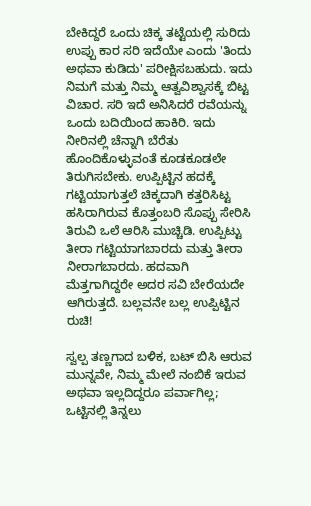ಬೇಕಿದ್ದರೆ ಒಂದು ಚಿಕ್ಕ ತಟ್ಟೆಯಲ್ಲಿ ಸುರಿದು ಉಪ್ಪು ಕಾರ ಸರಿ ಇದೆಯೇ ಎಂದು 'ತಿಂದು ಅಥವಾ ಕುಡಿದು' ಪರೀಕ್ಷಿಸಬಹುದು. ಇದು ನಿಮಗೆ ಮತ್ತು ನಿಮ್ಮ ಆತ್ವವಿಶ್ವಾಸಕ್ಕೆ ಬಿಟ್ಟ ವಿಚಾರ. ಸರಿ ಇದೆ ಅನಿಸಿದರೆ ರವೆಯನ್ನು ಒಂದು ಬದಿಯಿಂದ ಹಾಕಿರಿ. ಇದು ನೀರಿನಲ್ಲಿ ಚೆನ್ನಾಗಿ ಬೆರೆತು ಹೊಂದಿಕೊಳ್ಳುವಂತೆ ಕೂಡಕೂಡಲೇ ತಿರುಗಿಸಬೇಕು. ಉಪ್ಪಿಟ್ಟಿನ ಹದಕ್ಕೆ ಗಟ್ಟಿಯಾಗುತ್ತಲೆ ಚಿಕ್ಕದಾಗಿ ಕತ್ತರಿಸಿಟ್ಟ ಹಸಿರಾಗಿರುವ ಕೊತ್ತಂಬರಿ ಸೊಪ್ಪು ಸೇರಿಸಿ ತಿರುವಿ ಒಲೆ ಆರಿಸಿ ಮುಚ್ಚಿಡಿ. ಉಪ್ಪಿಟ್ಟು ತೀರಾ ಗಟ್ಟಿಯಾಗಬಾರದು ಮತ್ತು ತೀರಾ ನೀರಾಗಬಾರದು. ಹದವಾಗಿ ಮೆತ್ತಗಾಗಿದ್ದರೇ ಅದರ ಸವಿ ಬೇರೆಯದೇ ಆಗಿರುತ್ತದೆ. ಬಲ್ಲವನೇ ಬಲ್ಲ ಉಪ್ಪಿಟ್ಟಿನ ರುಚಿ!

ಸ್ವಲ್ಪ ತಣ್ಣಗಾದ ಬಳಿಕ, ಬಟ್ ಬಿಸಿ ಆರುವ ಮುನ್ನವೇ, ನಿಮ್ಮ ಮೇಲೆ ನಂಬಿಕೆ ಇರುವ ಅಥವಾ ಇಲ್ಲದಿದ್ದರೂ ಪರ್ವಾಗಿಲ್ಲ; ಒಟ್ಟಿನಲ್ಲಿ ತಿನ್ನಲು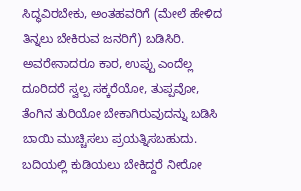ಸಿದ್ಧವಿರಬೇಕು, ಅಂತಹವರಿಗೆ (ಮೇಲೆ ಹೇಳಿದ ತಿನ್ನಲು ಬೇಕಿರುವ ಜನರಿಗೆ) ಬಡಿಸಿರಿ. ಅವರೇನಾದರೂ ಕಾರ, ಉಪ್ಪು ಎಂದೆಲ್ಲ ದೂರಿದರೆ ಸ್ವಲ್ಪ ಸಕ್ಕರೆಯೋ, ತುಪ್ಪವೋ, ತೆಂಗಿನ ತುರಿಯೋ ಬೇಕಾಗಿರುವುದನ್ನು ಬಡಿಸಿ ಬಾಯಿ ಮುಚ್ಚಿಸಲು ಪ್ರಯತ್ನಿಸಬಹುದು. ಬದಿಯಲ್ಲಿ ಕುಡಿಯಲು ಬೇಕಿದ್ದರೆ ನೀರೋ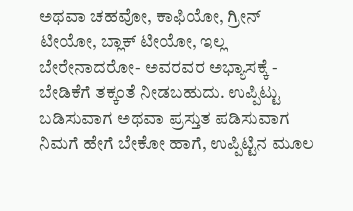ಅಥವಾ ಚಹವೋ, ಕಾಫಿಯೋ, ಗ್ರೀನ್ ಟೀಯೋ, ಬ್ಲಾಕ್ ಟೀಯೋ, ಇಲ್ಲ ಬೇರೇನಾದರೋ- ಅವರವರ ಅಭ್ಯಾಸಕ್ಕೆ - ಬೇಡಿಕೆಗೆ ತಕ್ಕಂತೆ ನೀಡಬಹುದು. ಉಪ್ಪಿಟ್ಟು ಬಡಿಸುವಾಗ ಅಥವಾ ಪ್ರಸ್ತುತ ಪಡಿಸುವಾಗ ನಿಮಗೆ ಹೇಗೆ ಬೇಕೋ ಹಾಗೆ, ಉಪ್ಪಿಟ್ಟಿನ ಮೂಲ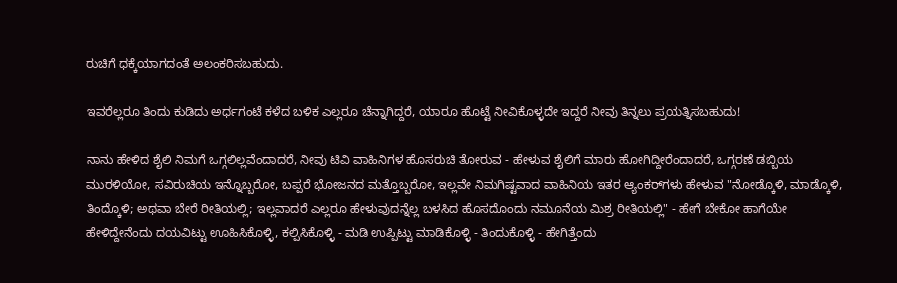ರುಚಿಗೆ ಧಕ್ಕೆಯಾಗದಂತೆ ಅಲಂಕರಿಸಬಹುದು.

ಇವರೆಲ್ಲರೂ ತಿಂದು ಕುಡಿದು ಅರ್ಧಗಂಟೆ ಕಳೆದ ಬಳಿಕ ಎಲ್ಲರೂ ಚೆನ್ನಾಗಿದ್ದರೆ, ಯಾರೂ ಹೊಟ್ಟೆ ನೀವಿಕೊಳ್ಳದೇ ಇದ್ದರೆ ನೀವು ತಿನ್ನಲು ಪ್ರಯತ್ನಿಸಬಹುದು!

ನಾನು ಹೇಳಿದ ಶೈಲಿ ನಿಮಗೆ ಒಗ್ಗಲಿಲ್ಲವೆಂದಾದರೆ, ನೀವು ಟಿವಿ ವಾಹಿನಿಗಳ ಹೊಸರುಚಿ ತೋರುವ - ಹೇಳುವ ಶೈಲಿಗೆ ಮಾರು ಹೋಗಿದ್ದೀರೆಂದಾದರೆ, ಒಗ್ಗರಣೆ ಡಬ್ಬಿಯ ಮುರಳಿಯೋ, ಸವಿರುಚಿಯ ಇನ್ನೊಬ್ಬರೋ, ಬಪ್ಪರೆ ಭೋಜನದ ಮತ್ತೊಬ್ಬರೋ, ಇಲ್ಲವೇ ನಿಮಗಿಷ್ಟವಾದ ವಾಹಿನಿಯ ಇತರ ಆ್ಯಂಕರ್‌ಗಳು ಹೇಳುವ "ನೋಡ್ಕೊಳಿ, ಮಾಡ್ಕೊಳಿ, ತಿಂದ್ಕೊಳಿ; ಅಥವಾ ಬೇರೆ ರೀತಿಯಲ್ಲಿ; ಇಲ್ಲವಾದರೆ ಎಲ್ಲರೂ ಹೇಳುವುದನ್ನೆಲ್ಲ ಬಳಸಿದ ಹೊಸದೊಂದು ನಮೂನೆಯ ಮಿಶ್ರ ರೀತಿಯಲ್ಲಿ" - ಹೇಗೆ ಬೇಕೋ ಹಾಗೆಯೇ ಹೇಳಿದ್ದೇನೆಂದು ದಯವಿಟ್ಟು ಊಹಿಸಿಕೊಳ್ಳಿ, ಕಲ್ಪಿಸಿಕೊಳ್ಳಿ - ಮಡಿ ಉಪ್ಪಿಟ್ಟು ಮಾಡಿಕೊಳ್ಳಿ - ತಿಂದುಕೊಳ್ಳಿ - ಹೇಗಿತ್ತೆಂದು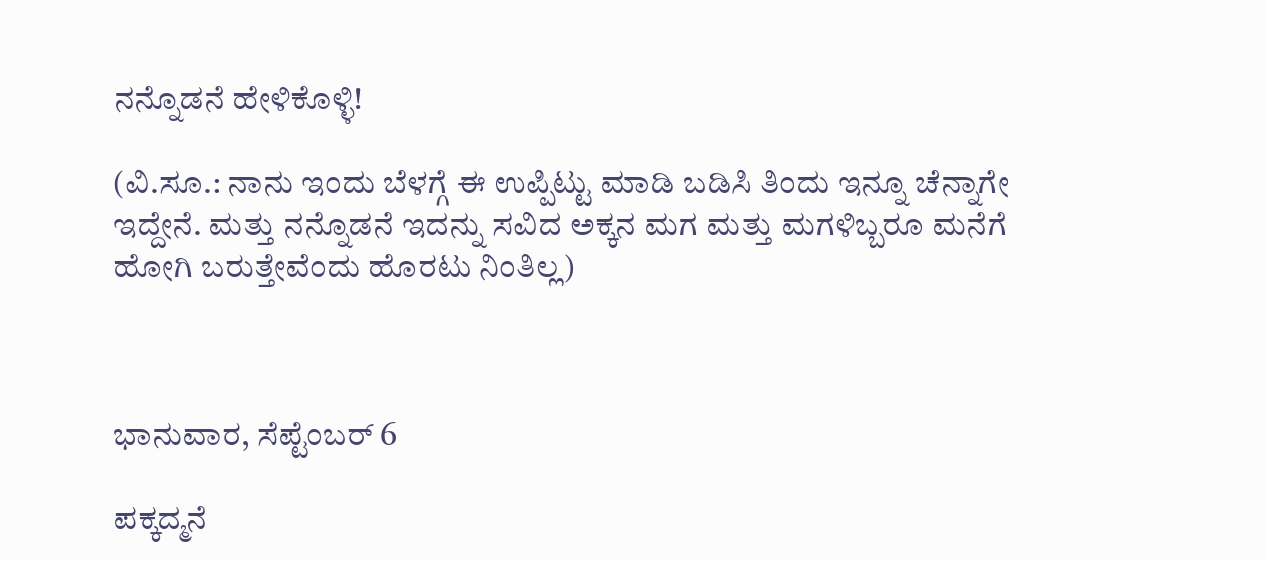ನನ್ನೊಡನೆ ಹೇಳಿಕೊಳ್ಳಿ!

(ವಿ.ಸೂ.: ನಾನು ಇಂದು ಬೆಳಗ್ಗೆ ಈ ಉಪ್ಪಿಟ್ಟು ಮಾಡಿ ಬಡಿಸಿ ತಿಂದು ಇನ್ನೂ ಚೆನ್ನಾಗೇ ಇದ್ದೇನೆ. ಮತ್ತು ನನ್ನೊಡನೆ ಇದನ್ನು ಸವಿದ ಅಕ್ಕನ ಮಗ ಮತ್ತು ಮಗಳಿಬ್ಬರೂ ಮನೆಗೆ ಹೋಗಿ ಬರುತ್ತೇವೆಂದು ಹೊರಟು ನಿಂತಿಲ್ಲ)



ಭಾನುವಾರ, ಸೆಪ್ಟೆಂಬರ್ 6

ಪಕ್ಕದ್ಮನೆ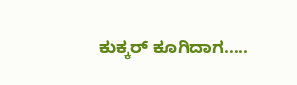ಕುಕ್ಕರ್ ಕೂಗಿದಾಗ.....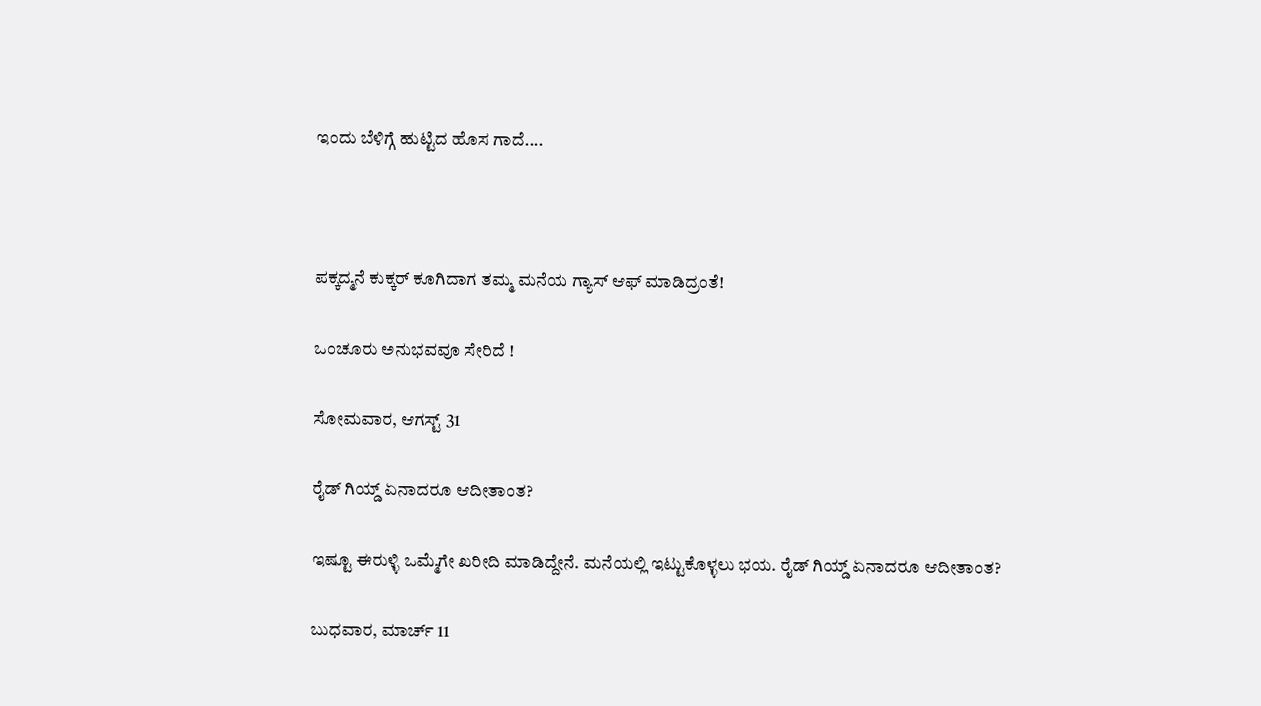ಇಂದು ಬೆಳಿಗ್ಗೆ ಹುಟ್ಟಿದ ಹೊಸ ಗಾದೆ....



ಪಕ್ಕದ್ಮನೆ ಕುಕ್ಕರ್ ಕೂಗಿದಾಗ ತಮ್ಮ ಮನೆಯ ಗ್ಯಾಸ್ ಆಫ್ ಮಾಡಿದ್ರಂತೆ!

ಒಂಚೂರು ಅನುಭವವೂ ಸೇರಿದೆ !

ಸೋಮವಾರ, ಆಗಸ್ಟ್ 31

ರೈಡ್ ಗಿಯ್ಡ್ ಏನಾದರೂ ಆದೀತಾಂತ?

ಇಷ್ಟೂ ಈರುಳ್ಳಿ ಒಮ್ಮೆಗೇ ಖರೀದಿ ಮಾಡಿದ್ದೇನೆ. ಮನೆಯಲ್ಲಿ ಇಟ್ಟುಕೊಳ್ಳಲು ಭಯ. ರೈಡ್ ಗಿಯ್ಡ್ ಏನಾದರೂ ಆದೀತಾಂತ?

ಬುಧವಾರ, ಮಾರ್ಚ್ 11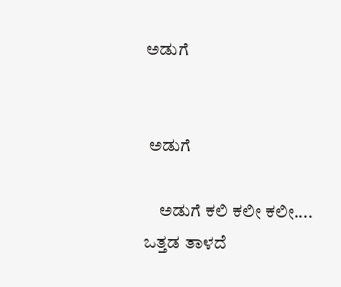ಅಡುಗೆ


 ಅಡುಗೆ

    ಅಡುಗೆ ಕಲಿ ಕಲೀ ಕಲೀ....
ಒತ್ತಡ ತಾಳದೆ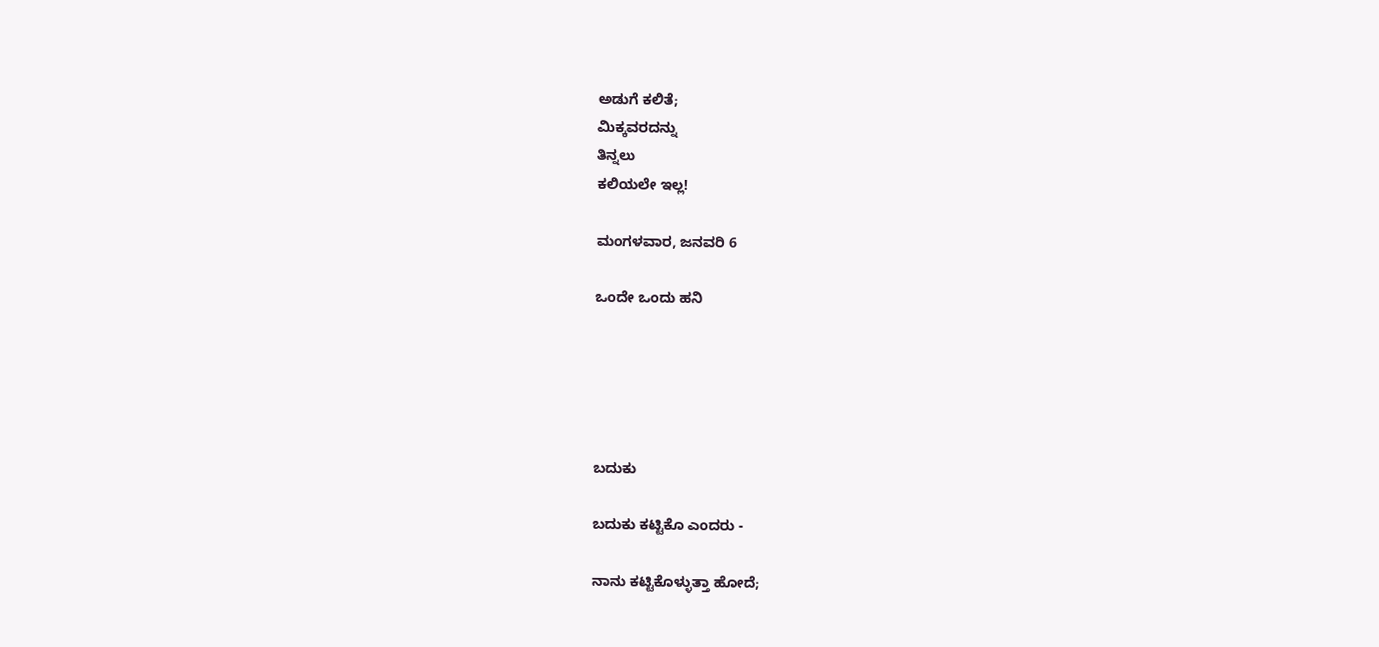ಅಡುಗೆ ಕಲಿತೆ;
ಮಿಕ್ಕವರದನ್ನು
ತಿನ್ನಲು
ಕಲಿಯಲೇ ಇಲ್ಲ!

ಮಂಗಳವಾರ, ಜನವರಿ 6

ಒಂದೇ ಒಂದು ಹನಿ





ಬದುಕು

ಬದುಕು ಕಟ್ಟಿಕೊ ಎಂದರು -

ನಾನು ಕಟ್ಟಿಕೊಳ್ಳುತ್ತಾ ಹೋದೆ;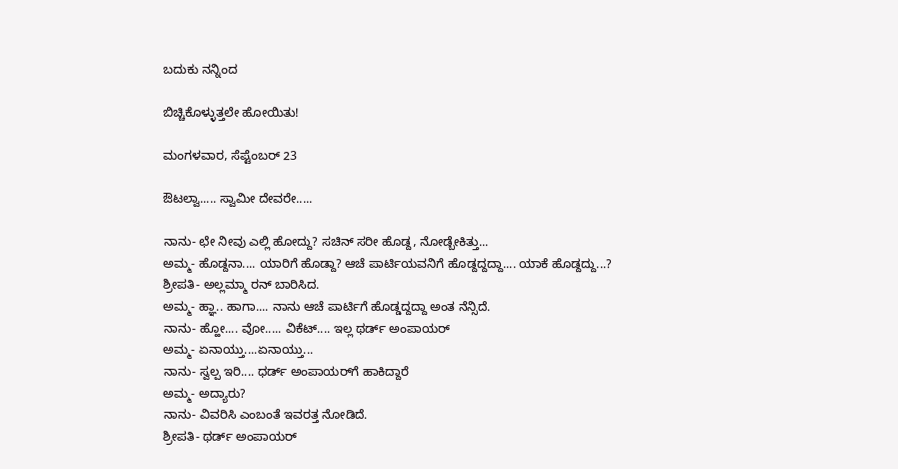ಬದುಕು ನನ್ನಿಂದ

ಬಿಚ್ಚಿಕೊಳ್ಳುತ್ತಲೇ ಹೋಯಿತು!

ಮಂಗಳವಾರ, ಸೆಪ್ಟೆಂಬರ್ 23

ಔಟಲ್ವಾ..... ಸ್ವಾಮೀ ದೇವರೇ.....

ನಾನು- ಛೇ ನೀವು ಎಲ್ಲಿ ಹೋದ್ದು? ಸಚಿನ್ ಸರೀ ಹೊಡ್ದ, ನೋಡ್ಬೇಕಿತ್ತು...
ಅಮ್ಮ- ಹೊಡ್ದನಾ.... ಯಾರಿಗೆ ಹೊಡ್ದಾ? ಆಚೆ ಪಾರ್ಟಿಯವನಿಗೆ ಹೊಡ್ದದ್ದದ್ದಾ.... ಯಾಕೆ ಹೊಡ್ದದ್ದು...?
ಶ್ರೀಪತಿ- ಅಲ್ಲಮ್ಮಾ ರನ್ ಬಾರಿಸಿದ.
ಅಮ್ಮ- ಹ್ಞಾ.. ಹಾಗಾ.... ನಾನು ಆಚೆ ಪಾರ್ಟಿಗೆ ಹೊಡ್ಡದ್ದದ್ದಾ ಅಂತ ನೆನ್ಸಿದೆ.
ನಾನು- ಹ್ಹೋ.... ವೋ..... ವಿಕೆಟ್.... ಇಲ್ಲ ಥರ್ಡ್ ಅಂಪಾಯರ್
ಅಮ್ಮ- ಏನಾಯ್ತು....ಏನಾಯ್ತು...
ನಾನು- ಸ್ವಲ್ಪ ಇರಿ.... ಧರ್ಡ್ ಅಂಪಾಯರ್‌ಗೆ ಹಾಕಿದ್ದಾರೆ
ಅಮ್ಮ- ಅದ್ಯಾರು?
ನಾನು- ವಿವರಿಸಿ ಎಂಬಂತೆ ಇವರತ್ತ ನೋಡಿದೆ.
ಶ್ರೀಪತಿ- ಥರ್ಡ್ ಅಂಪಾಯರ್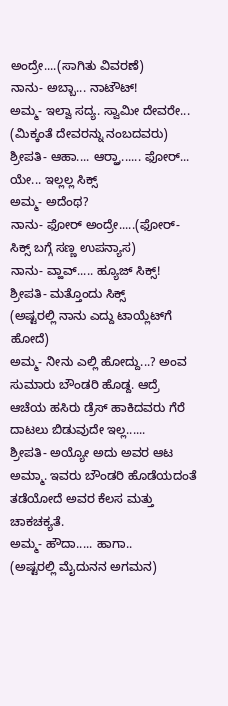ಅಂದ್ರೇ....(ಸಾಗಿತು ವಿವರಣೆ)
ನಾನು- ಅಬ್ಬಾ... ನಾಟೌಟ್!
ಅಮ್ಮ- ಇಲ್ವಾ ಸದ್ಯ. ಸ್ವಾಮೀ ದೇವರೇ... (ಮಿಕ್ಕಂತೆ ದೇವರನ್ನು ನಂಬದವರು)
ಶ್ರೀಪತಿ- ಆಹಾ.... ಆರ್ರ್ಹಾ...... ಫೋರ್... ಯೇ... ಇಲ್ಲಲ್ಲ ಸಿಕ್ಸ್
ಅಮ್ಮ- ಅದೆಂಥ?
ನಾನು- ಫೋರ್ ಅಂದ್ರೇ.....(ಫೋರ್- ಸಿಕ್ಸ್ ಬಗ್ಗೆ ಸಣ್ಣ ಉಪನ್ಯಾಸ)
ನಾನು- ವ್ಹಾವ್..... ಹ್ಯೂಜ್ ಸಿಕ್ಸ್!
ಶ್ರೀಪತಿ- ಮತ್ತೊಂದು ಸಿಕ್ಸ್
(ಅಷ್ಟರಲ್ಲಿ ನಾನು ಎದ್ದು ಟಾಯ್ಲೆಟ್‌ಗೆ ಹೋದೆ)
ಅಮ್ಮ- ನೀನು ಎಲ್ಲಿ ಹೋದ್ದು...? ಅಂವ ಸುಮಾರು ಬೌಂಡರಿ ಹೊಡ್ದ. ಆದ್ರೆ ಆಚೆಯ ಹಸಿರು ಡ್ರೆಸ್ ಹಾಕಿದವರು ಗೆರೆ ದಾಟಲು ಬಿಡುವುದೇ ಇಲ್ಲ......
ಶ್ರೀಪತಿ- ಅಯ್ಯೋ ಅದು ಅವರ ಆಟ ಅಮ್ಮಾ. ಇವರು ಬೌಂಡರಿ ಹೊಡೆಯದಂತೆ ತಡೆಯೋದೆ ಅವರ ಕೆಲಸ ಮತ್ತು ಚಾಕಚಕ್ಯತೆ.
ಅಮ್ಮ- ಹೌದಾ..... ಹಾಗಾ..
(ಅಷ್ಟರಲ್ಲಿ ಮೈದುನನ ಅಗಮನ)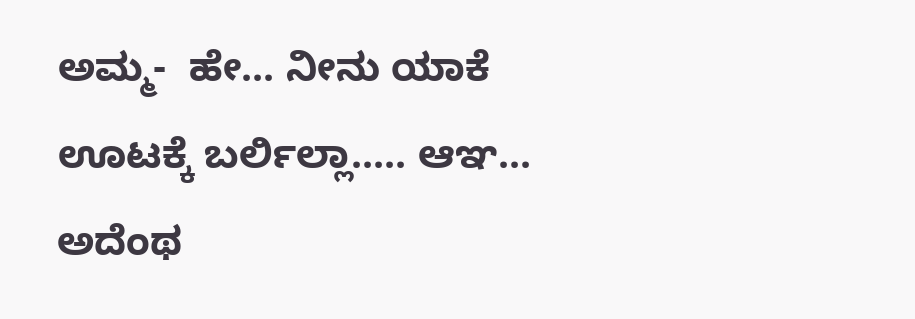ಅಮ್ಮ-  ಹೇ... ನೀನು ಯಾಕೆ ಊಟಕ್ಕೆ ಬರ್ಲಿಲ್ಲಾ..... ಆಞ... ಅದೆಂಥ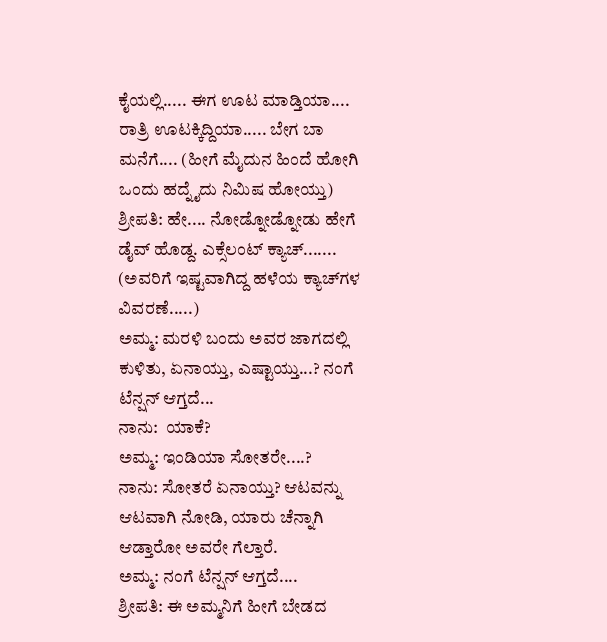ಕೈಯಲ್ಲಿ..... ಈಗ ಊಟ ಮಾಡ್ತಿಯಾ.... ರಾತ್ರಿ ಊಟಕ್ಕಿದ್ದಿಯಾ..... ಬೇಗ ಬಾ ಮನೆಗೆ.... (ಹೀಗೆ ಮೈದುನ ಹಿಂದೆ ಹೋಗಿ ಒಂದು ಹದ್ನೈದು ನಿಮಿಷ ಹೋಯ್ತು)
ಶ್ರೀಪತಿ: ಹೇ.... ನೋಡ್ನೋಡ್ನೋಡು ಹೇಗೆ ಡೈವ್ ಹೊಡ್ದ. ಎಕ್ಸೆಲಂಟ್ ಕ್ಯಾಚ್....... (ಅವರಿಗೆ ಇಷ್ಟವಾಗಿದ್ದ ಹಳೆಯ ಕ್ಯಾಚ್‌ಗಳ ವಿವರಣೆ.....)
ಅಮ್ಮ: ಮರಳಿ ಬಂದು ಅವರ ಜಾಗದಲ್ಲಿ ಕುಳಿತು, ಏನಾಯ್ತು, ಎಷ್ಟಾಯ್ತು...? ನಂಗೆ ಟೆನ್ಷನ್ ಆಗ್ತದೆ...
ನಾನು:  ಯಾಕೆ?
ಅಮ್ಮ: ಇಂಡಿಯಾ ಸೋತರೇ....?
ನಾನು: ಸೋತರೆ ಏನಾಯ್ತು? ಆಟವನ್ನು ಆಟವಾಗಿ ನೋಡಿ, ಯಾರು ಚೆನ್ನಾಗಿ ಆಡ್ತಾರೋ ಅವರೇ ಗೆಲ್ತಾರೆ.
ಅಮ್ಮ: ನಂಗೆ ಟೆನ್ಷನ್ ಆಗ್ತದೆ....
ಶ್ರೀಪತಿ: ಈ ಅಮ್ಮನಿಗೆ ಹೀಗೆ ಬೇಡದ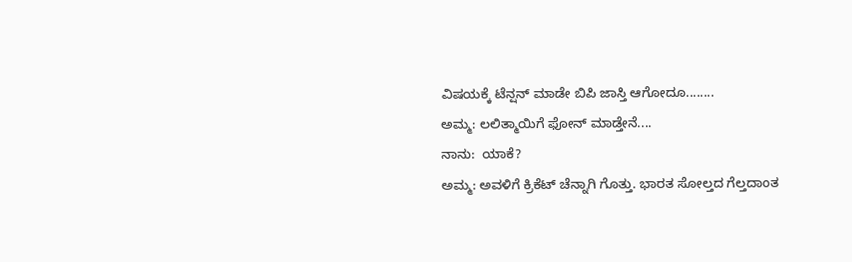ವಿಷಯಕ್ಕೆ ಟೆನ್ಷನ್ ಮಾಡೇ ಬಿಪಿ ಜಾಸ್ತಿ ಆಗೋದೂ........
ಅಮ್ಮ: ಲಲಿತ್ಮಾಯಿಗೆ ಫೋನ್ ಮಾಡ್ತೇನೆ....
ನಾನು:  ಯಾಕೆ?
ಅಮ್ಮ: ಅವಳಿಗೆ ಕ್ರಿಕೆಟ್ ಚೆನ್ನಾಗಿ ಗೊತ್ತು. ಭಾರತ ಸೋಲ್ತದ ಗೆಲ್ತದಾಂತ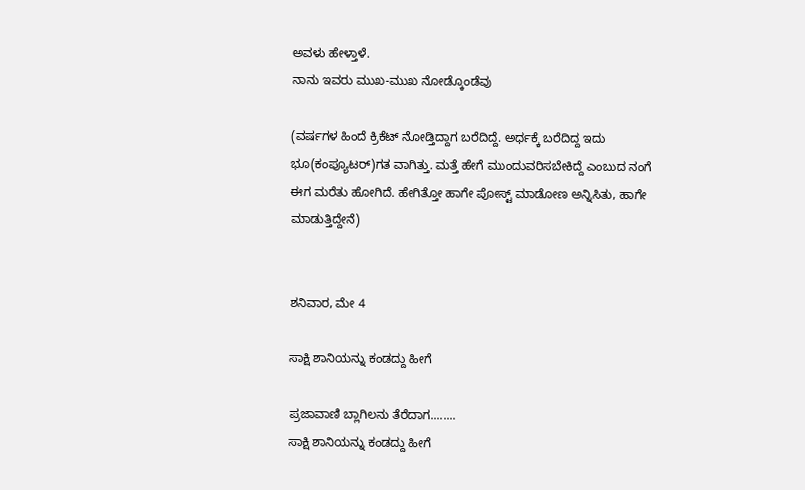ಅವಳು ಹೇಳ್ತಾಳೆ.
ನಾನು ಇವರು ಮುಖ-ಮುಖ ನೋಡ್ಕೊಂಡೆವು

(ವರ್ಷಗಳ ಹಿಂದೆ ಕ್ರಿಕೆಟ್ ನೋಡ್ತಿದ್ದಾಗ ಬರೆದಿದ್ದೆ. ಅರ್ಧಕ್ಕೆ ಬರೆದಿದ್ದ ಇದು ಭೂ(ಕಂಪ್ಯೂಟರ್)ಗತ ವಾಗಿತ್ತು. ಮತ್ತೆ ಹೇಗೆ ಮುಂದುವರಿಸಬೇಕಿದ್ದೆ ಎಂಬುದ ನಂಗೆ ಈಗ ಮರೆತು ಹೋಗಿದೆ. ಹೇಗಿತ್ತೋ ಹಾಗೇ ಪೋಸ್ಟ್ ಮಾಡೋಣ ಅನ್ನಿಸಿತು, ಹಾಗೇ ಮಾಡುತ್ತಿದ್ದೇನೆ)


ಶನಿವಾರ, ಮೇ 4

ಸಾಕ್ಷಿ ಶಾನಿಯನ್ನು ಕಂಡದ್ದು ಹೀಗೆ

ಪ್ರಜಾವಾಣಿ ಬ್ಲಾಗಿಲನು ತೆರೆದಾಗ........
ಸಾಕ್ಷಿ ಶಾನಿಯನ್ನು ಕಂಡದ್ದು ಹೀಗೆ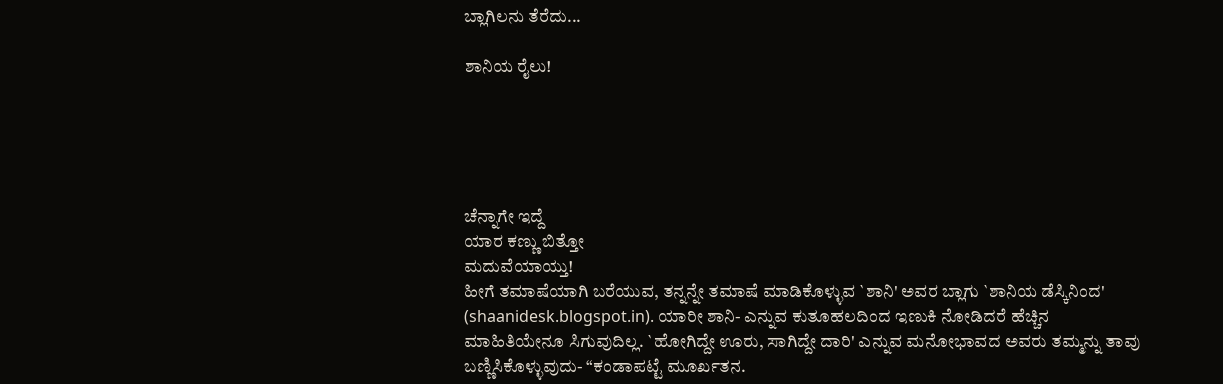ಬ್ಲಾಗಿಲನು ತೆರೆದು...

ಶಾನಿಯ ರೈಲು!





ಚೆನ್ನಾಗೇ ಇದ್ದೆ
ಯಾರ ಕಣ್ಣು ಬಿತ್ತೋ
ಮದುವೆಯಾಯ್ತು!
ಹೀಗೆ ತಮಾಷೆಯಾಗಿ ಬರೆಯುವ, ತನ್ನನ್ನೇ ತಮಾಷೆ ಮಾಡಿಕೊಳ್ಳುವ `ಶಾನಿ' ಅವರ ಬ್ಲಾಗು `ಶಾನಿಯ ಡೆಸ್ಕಿನಿಂದ' (shaanidesk.blogspot.in). ಯಾರೀ ಶಾನಿ- ಎನ್ನುವ ಕುತೂಹಲದಿಂದ ಇಣುಕಿ ನೋಡಿದರೆ ಹೆಚ್ಚಿನ ಮಾಹಿತಿಯೇನೂ ಸಿಗುವುದಿಲ್ಲ. `ಹೋಗಿದ್ದೇ ಊರು, ಸಾಗಿದ್ದೇ ದಾರಿ' ಎನ್ನುವ ಮನೋಭಾವದ ಅವರು ತಮ್ಮನ್ನು ತಾವು ಬಣ್ಣಿಸಿಕೊಳ್ಳುವುದು- “ಕಂಡಾಪಟ್ಟೆ ಮೂರ್ಖತನ.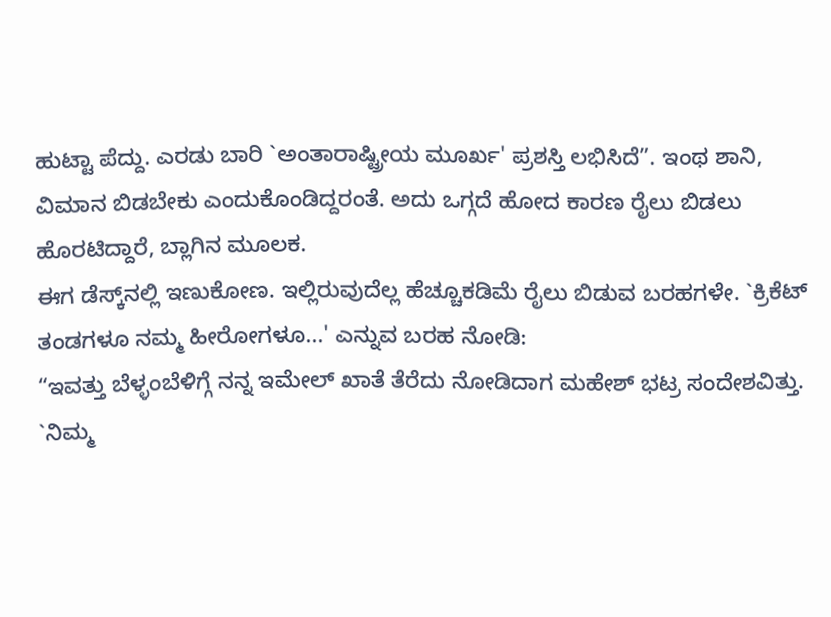ಹುಟ್ಟಾ ಪೆದ್ದು. ಎರಡು ಬಾರಿ `ಅಂತಾರಾಷ್ಟ್ರೀಯ ಮೂರ್ಖ' ಪ್ರಶಸ್ತಿ ಲಭಿಸಿದೆ”. ಇಂಥ ಶಾನಿ, ವಿಮಾನ ಬಿಡಬೇಕು ಎಂದುಕೊಂಡಿದ್ದರಂತೆ. ಅದು ಒಗ್ಗದೆ ಹೋದ ಕಾರಣ ರೈಲು ಬಿಡಲು ಹೊರಟಿದ್ದಾರೆ, ಬ್ಲಾಗಿನ ಮೂಲಕ.
ಈಗ ಡೆಸ್ಕ್‌ನಲ್ಲಿ ಇಣುಕೋಣ. ಇಲ್ಲಿರುವುದೆಲ್ಲ ಹೆಚ್ಚೂಕಡಿಮೆ ರೈಲು ಬಿಡುವ ಬರಹಗಳೇ. `ಕ್ರಿಕೆಟ್ ತಂಡಗಳೂ ನಮ್ಮ ಹೀರೋಗಳೂ...' ಎನ್ನುವ ಬರಹ ನೋಡಿ:
“ಇವತ್ತು ಬೆಳ್ಳಂಬೆಳಿಗ್ಗೆ ನನ್ನ ಇಮೇಲ್ ಖಾತೆ ತೆರೆದು ನೋಡಿದಾಗ ಮಹೇಶ್ ಭಟ್ರ ಸಂದೇಶವಿತ್ತು. `ನಿಮ್ಮ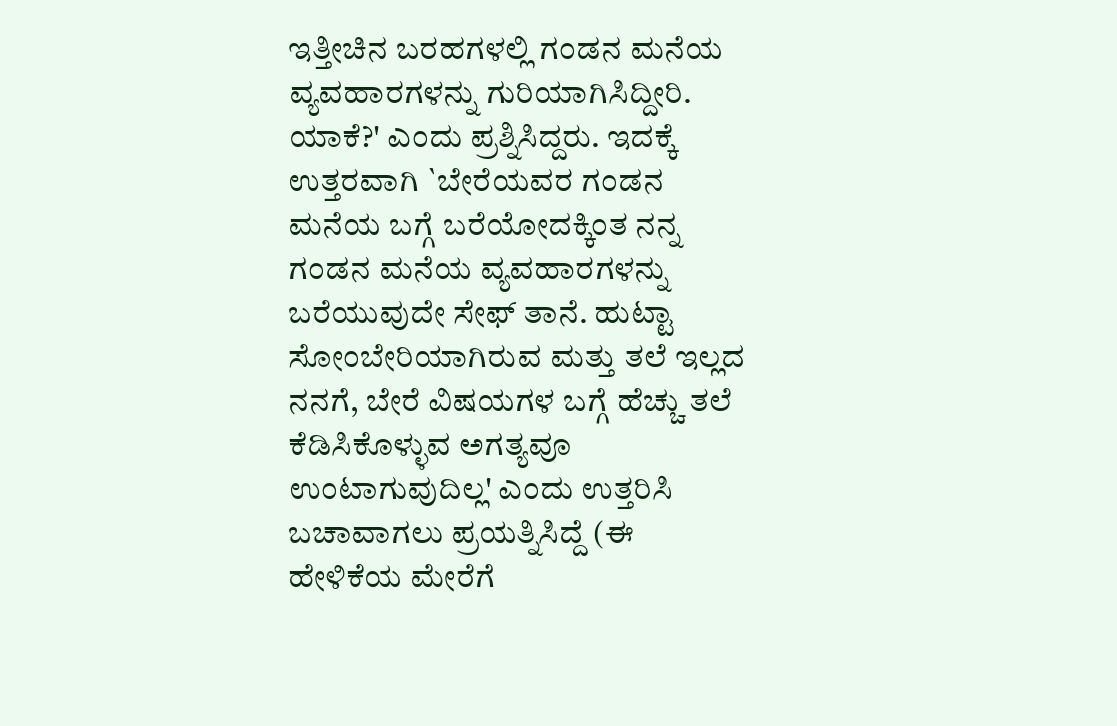ಇತ್ತೀಚಿನ ಬರಹಗಳಲ್ಲಿ ಗಂಡನ ಮನೆಯ ವ್ಯವಹಾರಗಳನ್ನು ಗುರಿಯಾಗಿಸಿದ್ದೀರಿ. ಯಾಕೆ?' ಎಂದು ಪ್ರಶ್ನಿಸಿದ್ದರು. ಇದಕ್ಕೆ ಉತ್ತರವಾಗಿ `ಬೇರೆಯವರ ಗಂಡನ ಮನೆಯ ಬಗ್ಗೆ ಬರೆಯೋದಕ್ಕಿಂತ ನನ್ನ ಗಂಡನ ಮನೆಯ ವ್ಯವಹಾರಗಳನ್ನು ಬರೆಯುವುದೇ ಸೇಫ್ ತಾನೆ. ಹುಟ್ಟಾ ಸೋಂಬೇರಿಯಾಗಿರುವ ಮತ್ತು ತಲೆ ಇಲ್ಲದ ನನಗೆ, ಬೇರೆ ವಿಷಯಗಳ ಬಗ್ಗೆ ಹೆಚ್ಚು ತಲೆ ಕೆಡಿಸಿಕೊಳ್ಳುವ ಅಗತ್ಯವೂ ಉಂಟಾಗುವುದಿಲ್ಲ' ಎಂದು ಉತ್ತರಿಸಿ ಬಚಾವಾಗಲು ಪ್ರಯತ್ನಿಸಿದ್ದೆ (ಈ ಹೇಳಿಕೆಯ ಮೇರೆಗೆ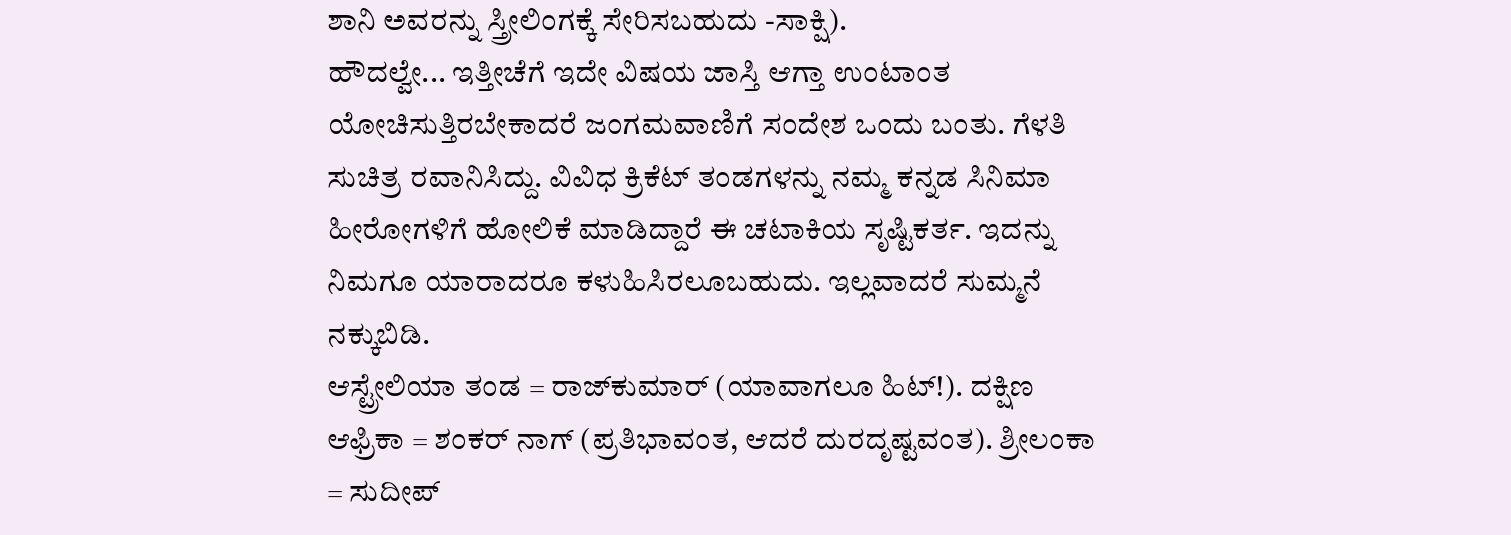ಶಾನಿ ಅವರನ್ನು ಸ್ತ್ರೀಲಿಂಗಕ್ಕೆ ಸೇರಿಸಬಹುದು -ಸಾಕ್ಷಿ).
ಹೌದಲ್ವೇ... ಇತ್ತೀಚೆಗೆ ಇದೇ ವಿಷಯ ಜಾಸ್ತಿ ಆಗ್ತಾ ಉಂಟಾಂತ ಯೋಚಿಸುತ್ತಿರಬೇಕಾದರೆ ಜಂಗಮವಾಣಿಗೆ ಸಂದೇಶ ಒಂದು ಬಂತು. ಗೆಳತಿ ಸುಚಿತ್ರ ರವಾನಿಸಿದ್ದು. ವಿವಿಧ ಕ್ರಿಕೆಟ್ ತಂಡಗಳನ್ನು ನಮ್ಮ ಕನ್ನಡ ಸಿನಿಮಾ ಹೀರೋಗಳಿಗೆ ಹೋಲಿಕೆ ಮಾಡಿದ್ದಾರೆ ಈ ಚಟಾಕಿಯ ಸೃಷ್ಟಿಕರ್ತ. ಇದನ್ನು ನಿಮಗೂ ಯಾರಾದರೂ ಕಳುಹಿಸಿರಲೂಬಹುದು. ಇಲ್ಲವಾದರೆ ಸುಮ್ಮನೆ ನಕ್ಕುಬಿಡಿ.
ಆಸ್ಟ್ರೇಲಿಯಾ ತಂಡ = ರಾಜ್‌ಕುಮಾರ್ (ಯಾವಾಗಲೂ ಹಿಟ್!). ದಕ್ಷಿಣ ಆಫ್ರಿಕಾ = ಶಂಕರ್ ನಾಗ್ (ಪ್ರತಿಭಾವಂತ, ಆದರೆ ದುರದೃಷ್ಟವಂತ). ಶ್ರೀಲಂಕಾ = ಸುದೀಪ್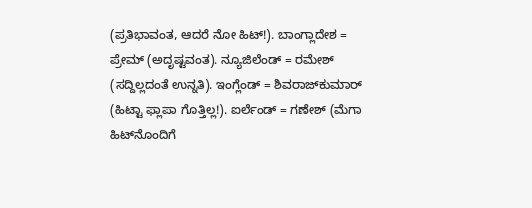(ಪ್ರತಿಭಾವಂತ, ಆದರೆ ನೋ ಹಿಟ್!). ಬಾಂಗ್ಲಾದೇಶ = ಪ್ರೇಮ್ (ಅದೃಷ್ಟವಂತ). ನ್ಯೂಜಿಲೆಂಡ್ = ರಮೇಶ್ (ಸದ್ದಿಲ್ಲದಂತೆ ಉನ್ನತಿ). ಇಂಗ್ಲೆಂಡ್ = ಶಿವರಾಜ್‌ಕುಮಾರ್ (ಹಿಟ್ಟಾ ಫ್ಲಾಪಾ ಗೊತ್ತಿಲ್ಲ!). ಐರ್ಲೆಂಡ್ = ಗಣೇಶ್ (ಮೆಗಾ ಹಿಟ್‌ನೊಂದಿಗೆ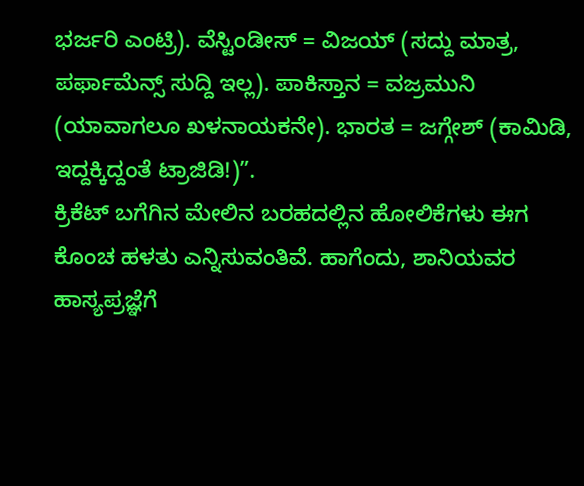ಭರ್ಜರಿ ಎಂಟ್ರಿ). ವೆಸ್ಟಿಂಡೀಸ್ = ವಿಜಯ್ (ಸದ್ದು ಮಾತ್ರ, ಪರ್ಫಾಮೆನ್ಸ್ ಸುದ್ದಿ ಇಲ್ಲ). ಪಾಕಿಸ್ತಾನ = ವಜ್ರಮುನಿ (ಯಾವಾಗಲೂ ಖಳನಾಯಕನೇ). ಭಾರತ = ಜಗ್ಗೇಶ್ (ಕಾಮಿಡಿ, ಇದ್ದಕ್ಕಿದ್ದಂತೆ ಟ್ರಾಜಿಡಿ!)”.
ಕ್ರಿಕೆಟ್ ಬಗೆಗಿನ ಮೇಲಿನ ಬರಹದಲ್ಲಿನ ಹೋಲಿಕೆಗಳು ಈಗ ಕೊಂಚ ಹಳತು ಎನ್ನಿಸುವಂತಿವೆ. ಹಾಗೆಂದು, ಶಾನಿಯವರ ಹಾಸ್ಯಪ್ರಜ್ಞೆಗೆ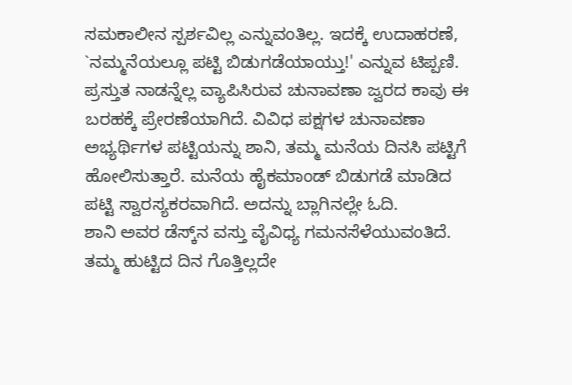ಸಮಕಾಲೀನ ಸ್ಪರ್ಶವಿಲ್ಲ ಎನ್ನುವಂತಿಲ್ಲ. ಇದಕ್ಕೆ ಉದಾಹರಣೆ, `ನಮ್ಮನೆಯಲ್ಲೂ ಪಟ್ಟಿ ಬಿಡುಗಡೆಯಾಯ್ತು!' ಎನ್ನುವ ಟಿಪ್ಪಣಿ. ಪ್ರಸ್ತುತ ನಾಡನ್ನೆಲ್ಲ ವ್ಯಾಪಿಸಿರುವ ಚುನಾವಣಾ ಜ್ವರದ ಕಾವು ಈ ಬರಹಕ್ಕೆ ಪ್ರೇರಣೆಯಾಗಿದೆ. ವಿವಿಧ ಪಕ್ಷಗಳ ಚುನಾವಣಾ ಅಭ್ಯರ್ಥಿಗಳ ಪಟ್ಟಿಯನ್ನು ಶಾನಿ, ತಮ್ಮ ಮನೆಯ ದಿನಸಿ ಪಟ್ಟಿಗೆ ಹೋಲಿಸುತ್ತಾರೆ. ಮನೆಯ ಹೈಕಮಾಂಡ್ ಬಿಡುಗಡೆ ಮಾಡಿದ ಪಟ್ಟಿ ಸ್ವಾರಸ್ಯಕರವಾಗಿದೆ. ಅದನ್ನು ಬ್ಲಾಗಿನಲ್ಲೇ ಓದಿ.
ಶಾನಿ ಅವರ ಡೆಸ್ಕ್‌ನ ವಸ್ತು ವೈವಿಧ್ಯ ಗಮನಸೆಳೆಯುವಂತಿದೆ. ತಮ್ಮ ಹುಟ್ಟಿದ ದಿನ ಗೊತ್ತಿಲ್ಲದೇ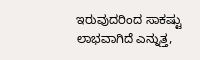ಇರುವುದರಿಂದ ಸಾಕಷ್ಟು ಲಾಭವಾಗಿದೆ ಎನ್ನುತ್ತ,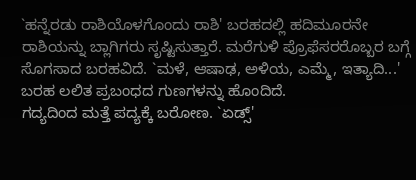`ಹನ್ನೆರಡು ರಾಶಿಯೊಳಗೊಂದು ರಾಶಿ' ಬರಹದಲ್ಲಿ ಹದಿಮೂರನೇ ರಾಶಿಯನ್ನು ಬ್ಲಾಗಿಗರು ಸೃಷ್ಟಿಸುತ್ತಾರೆ. ಮರೆಗುಳಿ ಪ್ರೊಫೆಸರರೊಬ್ಬರ ಬಗ್ಗೆ ಸೊಗಸಾದ ಬರಹವಿದೆ. `ಮಳೆ, ಆಷಾಢ, ಅಳಿಯ, ಎಮ್ಮೆ, ಇತ್ಯಾದಿ...' ಬರಹ ಲಲಿತ ಪ್ರಬಂಧದ ಗುಣಗಳನ್ನು ಹೊಂದಿದೆ.
ಗದ್ಯದಿಂದ ಮತ್ತೆ ಪದ್ಯಕ್ಕೆ ಬರೋಣ. `ಏಡ್ಸ್'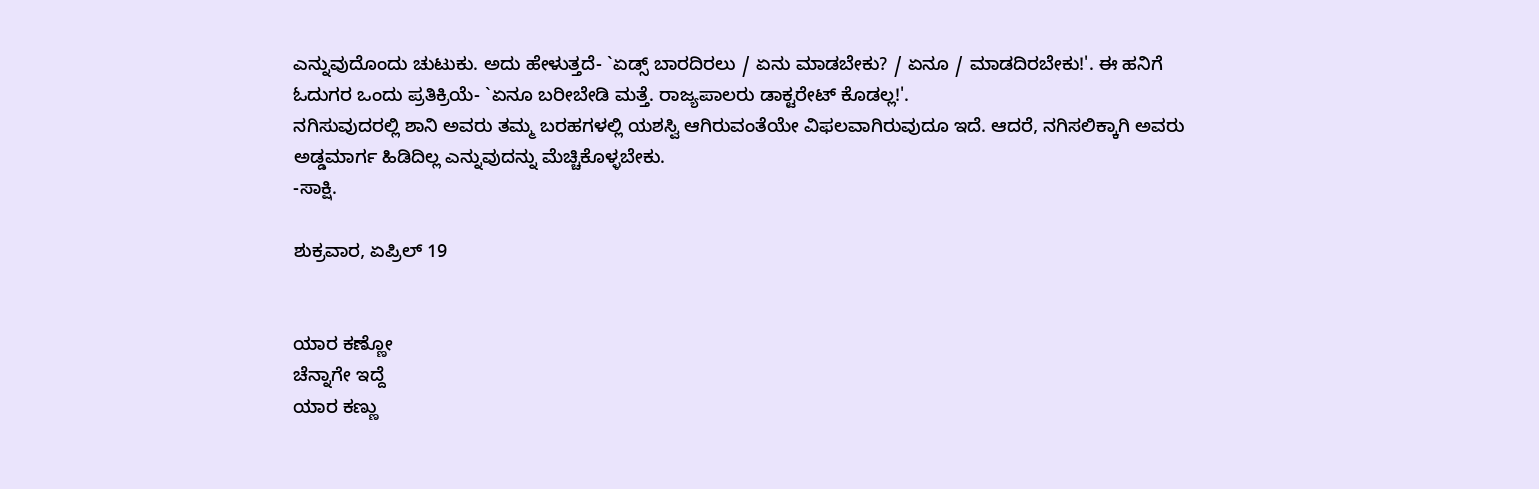ಎನ್ನುವುದೊಂದು ಚುಟುಕು. ಅದು ಹೇಳುತ್ತದೆ- `ಏಡ್ಸ್ ಬಾರದಿರಲು / ಏನು ಮಾಡಬೇಕು? / ಏನೂ / ಮಾಡದಿರಬೇಕು!'. ಈ ಹನಿಗೆ ಓದುಗರ ಒಂದು ಪ್ರತಿಕ್ರಿಯೆ- `ಏನೂ ಬರೀಬೇಡಿ ಮತ್ತೆ. ರಾಜ್ಯಪಾಲರು ಡಾಕ್ಟರೇಟ್ ಕೊಡಲ್ಲ!'.
ನಗಿಸುವುದರಲ್ಲಿ ಶಾನಿ ಅವರು ತಮ್ಮ ಬರಹಗಳಲ್ಲಿ ಯಶಸ್ವಿ ಆಗಿರುವಂತೆಯೇ ವಿಫಲವಾಗಿರುವುದೂ ಇದೆ. ಆದರೆ, ನಗಿಸಲಿಕ್ಕಾಗಿ ಅವರು ಅಡ್ಡಮಾರ್ಗ ಹಿಡಿದಿಲ್ಲ ಎನ್ನುವುದನ್ನು ಮೆಚ್ಚಿಕೊಳ್ಳಬೇಕು.
-ಸಾಕ್ಷಿ.

ಶುಕ್ರವಾರ, ಏಪ್ರಿಲ್ 19


ಯಾರ ಕಣ್ಣೋ
ಚೆನ್ನಾಗೇ ಇದ್ದೆ
ಯಾರ ಕಣ್ಣು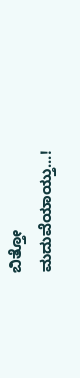ಬಿತ್ತೋ
ಮದುವೆಯಾಯ್ತು...!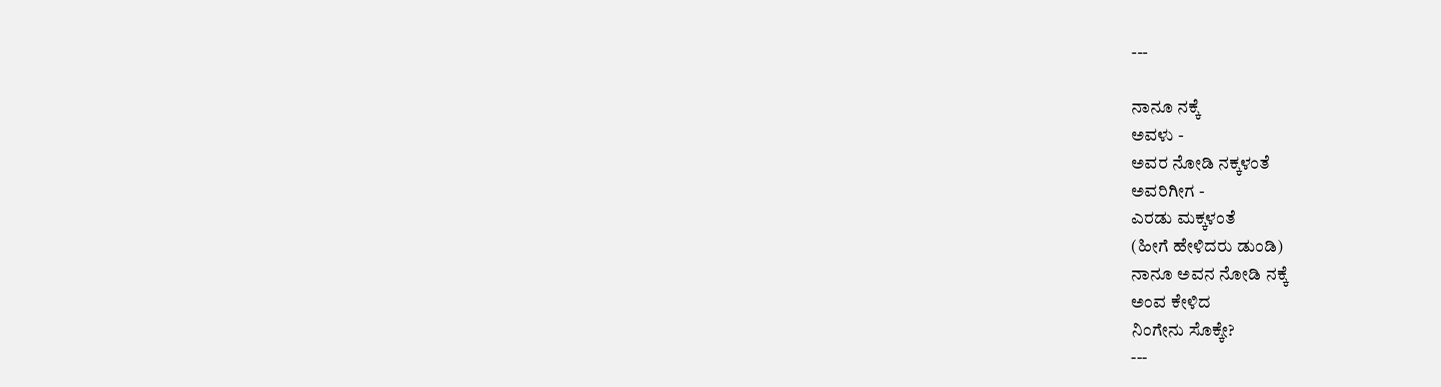---

ನಾನೂ ನಕ್ಕೆ
ಅವಳು -
ಅವರ ನೋಡಿ ನಕ್ಕಳಂತೆ
ಅವರಿಗೀಗ -
ಎರಡು ಮಕ್ಕಳಂತೆ
(ಹೀಗೆ ಹೇಳಿದರು ಡುಂಡಿ)
ನಾನೂ ಅವನ ನೋಡಿ ನಕ್ಕೆ
ಅಂವ ಕೇಳಿದ
ನಿಂಗೇನು ಸೊಕ್ಕೇ?
---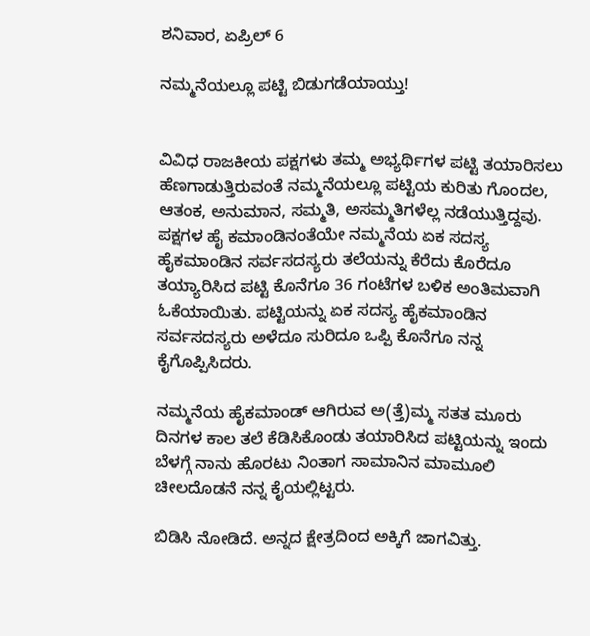ಶನಿವಾರ, ಏಪ್ರಿಲ್ 6

ನಮ್ಮನೆಯಲ್ಲೂ ಪಟ್ಟಿ ಬಿಡುಗಡೆಯಾಯ್ತು!


ವಿವಿಧ ರಾಜಕೀಯ ಪಕ್ಷಗಳು ತಮ್ಮ ಅಭ್ಯರ್ಥಿಗಳ ಪಟ್ಟಿ ತಯಾರಿಸಲು ಹೆಣಗಾಡುತ್ತಿರುವಂತೆ ನಮ್ಮನೆಯಲ್ಲೂ ಪಟ್ಟಿಯ ಕುರಿತು ಗೊಂದಲ, ಆತಂಕ, ಅನುಮಾನ, ಸಮ್ಮತಿ, ಅಸಮ್ಮತಿಗಳೆಲ್ಲ ನಡೆಯುತ್ತಿದ್ದವು. ಪಕ್ಷಗಳ ಹೈ ಕಮಾಂಡಿನಂತೆಯೇ ನಮ್ಮನೆಯ ಏಕ ಸದಸ್ಯ ಹೈಕಮಾಂಡಿನ ಸರ್ವಸದಸ್ಯರು ತಲೆಯನ್ನು ಕೆರೆದು ಕೊರೆದೂ ತಯ್ಯಾರಿಸಿದ ಪಟ್ಟಿ ಕೊನೆಗೂ 36 ಗಂಟೆಗಳ ಬಳಿಕ ಅಂತಿಮವಾಗಿ ಓಕೆಯಾಯಿತು. ಪಟ್ಟಿಯನ್ನು ಏಕ ಸದಸ್ಯ ಹೈಕಮಾಂಡಿನ ಸರ್ವಸದಸ್ಯರು ಅಳೆದೂ ಸುರಿದೂ ಒಪ್ಪಿ ಕೊನೆಗೂ ನನ್ನ ಕೈಗೊಪ್ಪಿಸಿದರು.

ನಮ್ಮನೆಯ ಹೈಕಮಾಂಡ್ ಆಗಿರುವ ಅ(ತ್ತೆ)ಮ್ಮ ಸತತ ಮೂರು ದಿನಗಳ ಕಾಲ ತಲೆ ಕೆಡಿಸಿಕೊಂಡು ತಯಾರಿಸಿದ ಪಟ್ಟಿಯನ್ನು ಇಂದು ಬೆಳಗ್ಗೆ ನಾನು ಹೊರಟು ನಿಂತಾಗ ಸಾಮಾನಿನ ಮಾಮೂಲಿ ಚೀಲದೊಡನೆ ನನ್ನ ಕೈಯಲ್ಲಿಟ್ಟರು.

ಬಿಡಿಸಿ ನೋಡಿದೆ. ಅನ್ನದ ಕ್ಷೇತ್ರದಿಂದ ಅಕ್ಕಿಗೆ ಜಾಗವಿತ್ತು.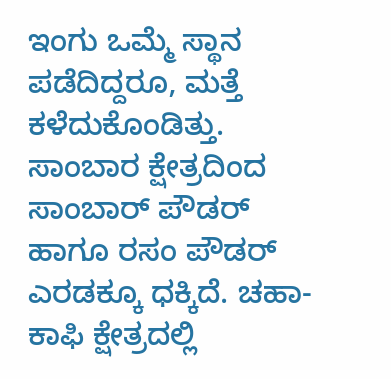ಇಂಗು ಒಮ್ಮೆ ಸ್ಥಾನ ಪಡೆದಿದ್ದರೂ, ಮತ್ತೆ ಕಳೆದುಕೊಂಡಿತ್ತು. ಸಾಂಬಾರ ಕ್ಷೇತ್ರದಿಂದ ಸಾಂಬಾರ್ ಪೌಡರ್ ಹಾಗೂ ರಸಂ ಪೌಡರ್ ಎರಡಕ್ಕೂ ಧಕ್ಕಿದೆ. ಚಹಾ-ಕಾಫಿ ಕ್ಷೇತ್ರದಲ್ಲಿ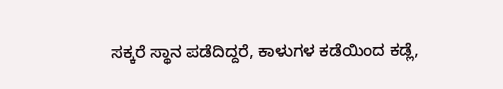ಸಕ್ಕರೆ ಸ್ಥಾನ ಪಡೆದಿದ್ದರೆ, ಕಾಳುಗಳ ಕಡೆಯಿಂದ ಕಡ್ಲೆ,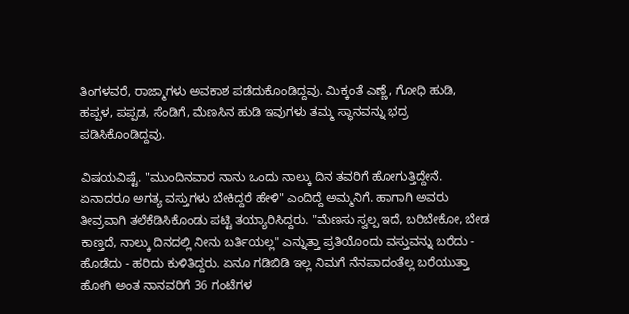ತಿಂಗಳವರೆ, ರಾಜ್ಮಾಗಳು ಅವಕಾಶ ಪಡೆದುಕೊಂಡಿದ್ದವು. ಮಿಕ್ಕಂತೆ ಎಣ್ಣೆ, ಗೋಧಿ ಹುಡಿ, ಹಪ್ಪಳ, ಪಪ್ಪಡ, ಸೆಂಡಿಗೆ, ಮೆಣಸಿನ ಹುಡಿ ಇವುಗಳು ತಮ್ಮ ಸ್ಥಾನವನ್ನು ಭದ್ರ ಪಡಿಸಿಕೊಂಡಿದ್ದವು.

ವಿಷಯವಿಷ್ಟೆ. "ಮುಂದಿನವಾರ ನಾನು ಒಂದು ನಾಲ್ಕು ದಿನ ತವರಿಗೆ ಹೋಗುತ್ತಿದ್ದೇನೆ. ಏನಾದರೂ ಅಗತ್ಯ ವಸ್ತುಗಳು ಬೇಕಿದ್ದರೆ ಹೇಳಿ" ಎಂದಿದ್ದೆ ಅಮ್ಮನಿಗೆ. ಹಾಗಾಗಿ ಅವರು ತೀವ್ರವಾಗಿ ತಲೆಕೆಡಿಸಿಕೊಂಡು ಪಟ್ಟಿ ತಯ್ಯಾರಿಸಿದ್ದರು. "ಮೆಣಸು ಸ್ವಲ್ಪ ಇದೆ, ಬರಿಬೇಕೋ, ಬೇಡ ಕಾಣ್ತದೆ, ನಾಲ್ಕು ದಿನದಲ್ಲಿ ನೀನು ಬರ್ತಿಯಲ್ಲ" ಎನ್ನುತ್ತಾ ಪ್ರತಿಯೊಂದು ವಸ್ತುವನ್ನು ಬರೆದು - ಹೊಡೆದು - ಹರಿದು ಕುಳಿತಿದ್ದರು. ಏನೂ ಗಡಿಬಿಡಿ ಇಲ್ಲ ನಿಮಗೆ ನೆನಪಾದಂತೆಲ್ಲ ಬರೆಯುತ್ತಾ ಹೋಗಿ ಅಂತ ನಾನವರಿಗೆ 36 ಗಂಟೆಗಳ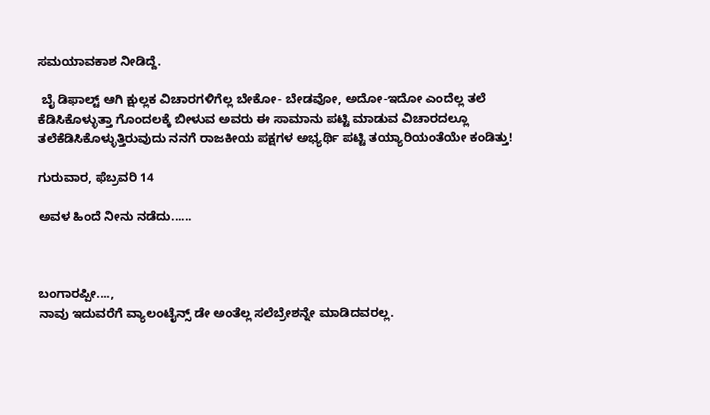ಸಮಯಾವಕಾಶ ನೀಡಿದ್ದೆ.

 ಬೈ ಡಿಫಾಲ್ಟ್ ಆಗಿ ಕ್ಷುಲ್ಲಕ ವಿಚಾರಗಳಿಗೆಲ್ಲ ಬೇಕೋ- ಬೇಡವೋ, ಅದೋ-ಇದೋ ಎಂದೆಲ್ಲ ತಲೆ ಕೆಡಿಸಿಕೊಳ್ಳುತ್ತಾ ಗೊಂದಲಕ್ಕೆ ಬೀಳುವ ಅವರು ಈ ಸಾಮಾನು ಪಟ್ಟಿ ಮಾಡುವ ವಿಚಾರದಲ್ಲೂ ತಲೆಕೆಡಿಸಿಕೊಳ್ಳುತ್ತಿರುವುದು ನನಗೆ ರಾಜಕೀಯ ಪಕ್ಷಗಳ ಅಭ್ಯರ್ಥಿ ಪಟ್ಟಿ ತಯ್ಯಾರಿಯಂತೆಯೇ ಕಂಡಿತ್ತು!

ಗುರುವಾರ, ಫೆಬ್ರವರಿ 14

ಅವಳ ಹಿಂದೆ ನೀನು ನಡೆದು......



ಬಂಗಾರಪ್ಪೀ....,
ನಾವು ಇದುವರೆಗೆ ವ್ಯಾಲಂಟೈನ್ಸ್ ಡೇ ಅಂತೆಲ್ಲ ಸಲೆಬ್ರೇಶನ್ನೇ ಮಾಡಿದವರಲ್ಲ.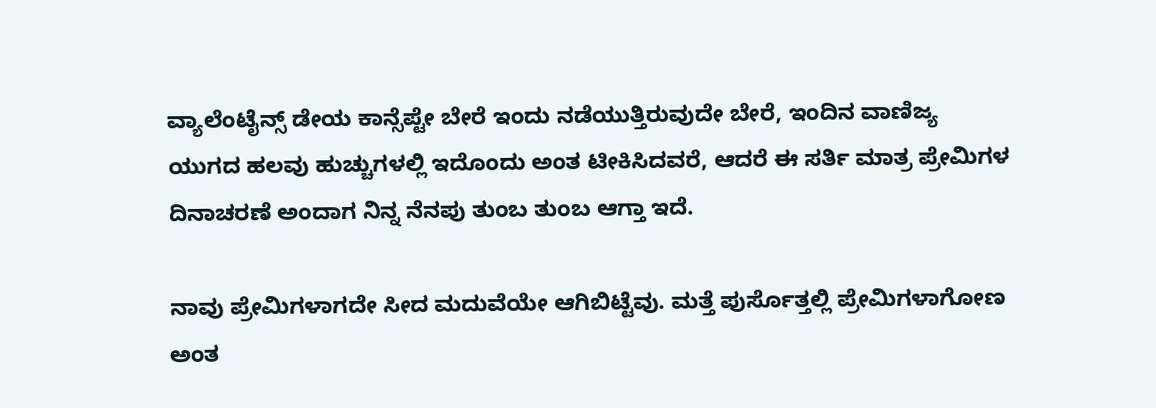ವ್ಯಾಲೆಂಟೈನ್ಸ್ ಡೇಯ ಕಾನ್ಸೆಪ್ಟೇ ಬೇರೆ ಇಂದು ನಡೆಯುತ್ತಿರುವುದೇ ಬೇರೆ, ಇಂದಿನ ವಾಣಿಜ್ಯ ಯುಗದ ಹಲವು ಹುಚ್ಚುಗಳಲ್ಲಿ ಇದೊಂದು ಅಂತ ಟೀಕಿಸಿದವರೆ, ಆದರೆ ಈ ಸರ್ತಿ ಮಾತ್ರ ಪ್ರೇಮಿಗಳ ದಿನಾಚರಣೆ ಅಂದಾಗ ನಿನ್ನ ನೆನಪು ತುಂಬ ತುಂಬ ಆಗ್ತಾ ಇದೆ.

ನಾವು ಪ್ರೇಮಿಗಳಾಗದೇ ಸೀದ ಮದುವೆಯೇ ಆಗಿಬಿಟ್ಟೆವು. ಮತ್ತೆ ಪುರ್ಸೊತ್ತಲ್ಲಿ ಪ್ರೇಮಿಗಳಾಗೋಣ ಅಂತ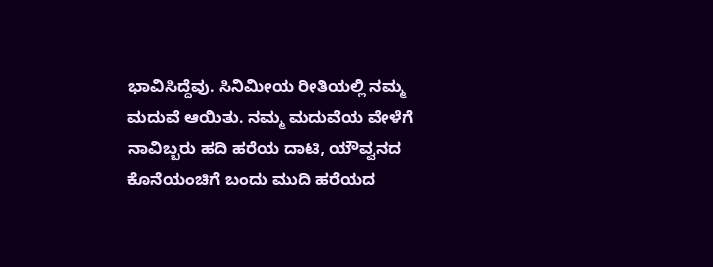ಭಾವಿಸಿದ್ದೆವು. ಸಿನಿಮೀಯ ರೀತಿಯಲ್ಲಿ ನಮ್ಮ ಮದುವೆ ಆಯಿತು. ನಮ್ಮ ಮದುವೆಯ ವೇಳೆಗೆ ನಾವಿಬ್ಬರು ಹದಿ ಹರೆಯ ದಾಟಿ, ಯೌವ್ವನದ ಕೊನೆಯಂಚಿಗೆ ಬಂದು ಮುದಿ ಹರೆಯದ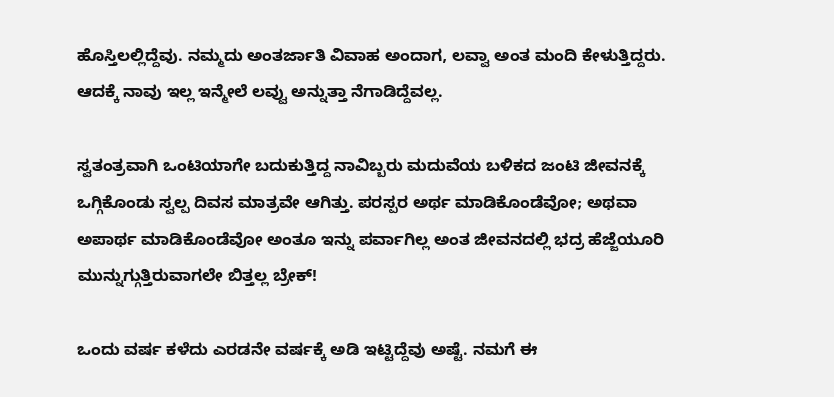ಹೊಸ್ತಿಲಲ್ಲಿದ್ದೆವು. ನಮ್ಮದು ಅಂತರ್ಜಾತಿ ವಿವಾಹ ಅಂದಾಗ, ಲವ್ವಾ ಅಂತ ಮಂದಿ ಕೇಳುತ್ತಿದ್ದರು. ಆದಕ್ಕೆ ನಾವು ಇಲ್ಲ ಇನ್ಮೇಲೆ ಲವ್ವು ಅನ್ನುತ್ತಾ ನೆಗಾಡಿದ್ದೆವಲ್ಲ.

ಸ್ವತಂತ್ರವಾಗಿ ಒಂಟಿಯಾಗೇ ಬದುಕುತ್ತಿದ್ದ ನಾವಿಬ್ಬರು ಮದುವೆಯ ಬಳಿಕದ ಜಂಟಿ ಜೀವನಕ್ಕೆ ಒಗ್ಗಿಕೊಂಡು ಸ್ವಲ್ಪ ದಿವಸ ಮಾತ್ರವೇ ಆಗಿತ್ತು. ಪರಸ್ಪರ ಅರ್ಥ ಮಾಡಿಕೊಂಡೆವೋ; ಅಥವಾ ಅಪಾರ್ಥ ಮಾಡಿಕೊಂಡೆವೋ ಅಂತೂ ಇನ್ನು ಪರ್ವಾಗಿಲ್ಲ ಅಂತ ಜೀವನದಲ್ಲಿ ಭದ್ರ ಹೆಜ್ಜೆಯೂರಿ ಮುನ್ನುಗ್ಗುತ್ತಿರುವಾಗಲೇ ಬಿತ್ತಲ್ಲ ಬ್ರೇಕ್!

ಒಂದು ವರ್ಷ ಕಳೆದು ಎರಡನೇ ವರ್ಷಕ್ಕೆ ಅಡಿ ಇಟ್ಟಿದ್ದೆವು ಅಷ್ಟೆ. ನಮಗೆ ಈ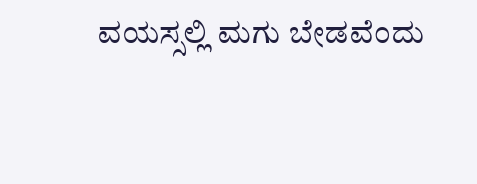ವಯಸ್ಸಲ್ಲಿ ಮಗು ಬೇಡವೆಂದು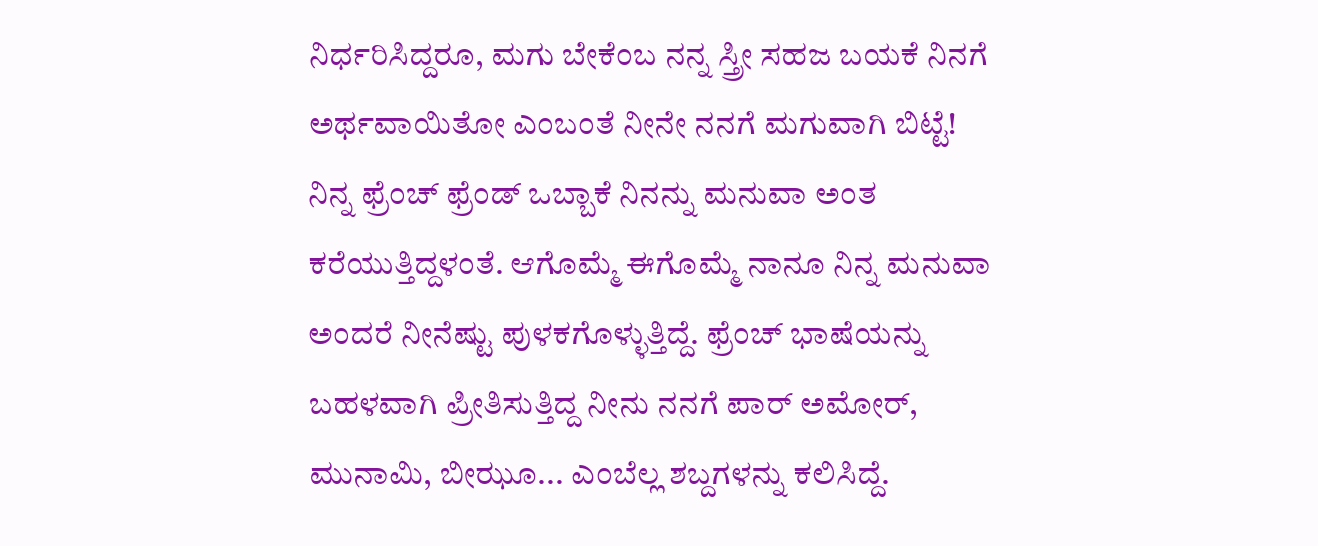ನಿರ್ಧರಿಸಿದ್ದರೂ, ಮಗು ಬೇಕೆಂಬ ನನ್ನ ಸ್ತ್ರೀ ಸಹಜ ಬಯಕೆ ನಿನಗೆ ಅರ್ಥವಾಯಿತೋ ಎಂಬಂತೆ ನೀನೇ ನನಗೆ ಮಗುವಾಗಿ ಬಿಟ್ಟೆ!
ನಿನ್ನ ಫ್ರೆಂಚ್ ಫ್ರೆಂಡ್ ಒಬ್ಬಾಕೆ ನಿನನ್ನು ಮನುವಾ ಅಂತ ಕರೆಯುತ್ತಿದ್ದಳಂತೆ. ಆಗೊಮ್ಮೆ ಈಗೊಮ್ಮೆ ನಾನೂ ನಿನ್ನ ಮನುವಾ ಅಂದರೆ ನೀನೆಷ್ಟು ಪುಳಕಗೊಳ್ಳುತ್ತಿದ್ದೆ. ಫ್ರೆಂಚ್ ಭಾಷೆಯನ್ನು ಬಹಳವಾಗಿ ಪ್ರೀತಿಸುತ್ತಿದ್ದ ನೀನು ನನಗೆ ಪಾರ್ ಅಮೋರ್, ಮುನಾಮಿ, ಬೀಝೂ... ಎಂಬೆಲ್ಲ ಶಬ್ದಗಳನ್ನು ಕಲಿಸಿದ್ದೆ.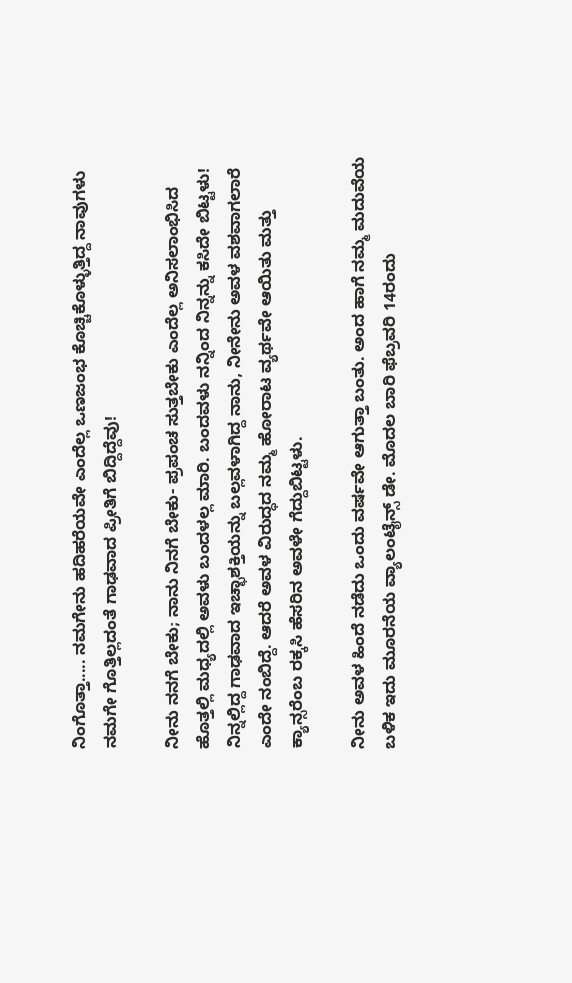ನಿಂಗೊತ್ತಾ..... ನಮಗೇನು ಹದಿಹರೆಯವೇ ಎಂದೆಲ್ಲ ಒಣಜಂಭ ಕೊಚ್ಚಿಕೊಳ್ಳುತ್ತಿದ್ದ ನಾವುಗಳು ನಮಗೇ ಗೊತ್ತಿಲ್ಲದಂತೆ ಗಾಢವಾದ ಪ್ರೀತಿಗೆ ಬಿದ್ದಿದ್ದೆವು!

ನೀನು ನನಗೆ ಬೇಕು; ನಾನು ನಿನಗೆ ಬೇಕು- ಪ್ರಪಂಚ ಸುತ್ತಬೇಕು ಎಂದೆಲ್ಲ ಅನಿಸಲಾಂಭಿಸಿದ ಹೊತ್ತಲ್ಲಿ ಮಧ್ಯದಲ್ಲಿ ಅವಳು ಬಂದಳಲ್ಲ ಮಾರಿ. ಬಂದವಳು ನನ್ನಿಂದ ನಿನ್ನನ್ನು ಕಸಿದೇ ಬಿಟ್ಟಳು! ನಿನ್ನಲ್ಲಿದ್ದ ಗಾಢವಾದ ಇಚ್ಛಾಶಕ್ತಿಯನ್ನು ಬಲ್ಲವಳಾಗಿದ್ದ ನಾನು, ನೀನೇನು ಅವಳ ವಶವಾಗಲಾರೆ ಎಂದೇ ನಂಬಿದ್ದೆ. ಆದರೆ ಅವಳ ವಿರುದ್ಧದ ನಮ್ಮ ಹೋರಾಟ ವ್ಯರ್ಥವೇ ಆಯಿತು ಮತ್ತು ಕ್ಯಾನ್ಸರೆಂಬ ರಕ್ಕಸಿ ಹೆಸರಿನ ಅವಳೇ ಗೆದ್ದುಬಿಟ್ಟಳು.

ನೀನು ಅವಳ ಹಿಂದೆ ನಡೆದು ಒಂದು ವರ್ಷವೇ ಆಗುತ್ತಾ ಬಂತು. ಅಂದ ಹಾಗೆ ನಮ್ಮ ಮದುವೆಯ ಬಳಿಕ ಇದು ಮೂರನೆಯ ವ್ಯಾಲಂಟೈನ್ಸ್ ಡೇ. ಮೊದಲ ಬಾರಿ ಫೆಬ್ರವರಿ 14ರಂದು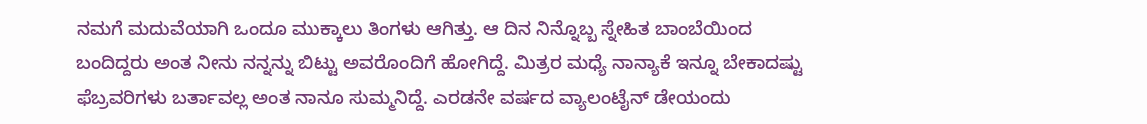ನಮಗೆ ಮದುವೆಯಾಗಿ ಒಂದೂ ಮುಕ್ಕಾಲು ತಿಂಗಳು ಆಗಿತ್ತು. ಆ ದಿನ ನಿನ್ನೊಬ್ಬ ಸ್ನೇಹಿತ ಬಾಂಬೆಯಿಂದ ಬಂದಿದ್ದರು ಅಂತ ನೀನು ನನ್ನನ್ನು ಬಿಟ್ಟು ಅವರೊಂದಿಗೆ ಹೋಗಿದ್ದೆ. ಮಿತ್ರರ ಮಧ್ಯೆ ನಾನ್ಯಾಕೆ ಇನ್ನೂ ಬೇಕಾದಷ್ಟು ಫೆಬ್ರವರಿಗಳು ಬರ್ತಾವಲ್ಲ ಅಂತ ನಾನೂ ಸುಮ್ಮನಿದ್ದೆ. ಎರಡನೇ ವರ್ಷದ ವ್ಯಾಲಂಟೈನ್ ಡೇಯಂದು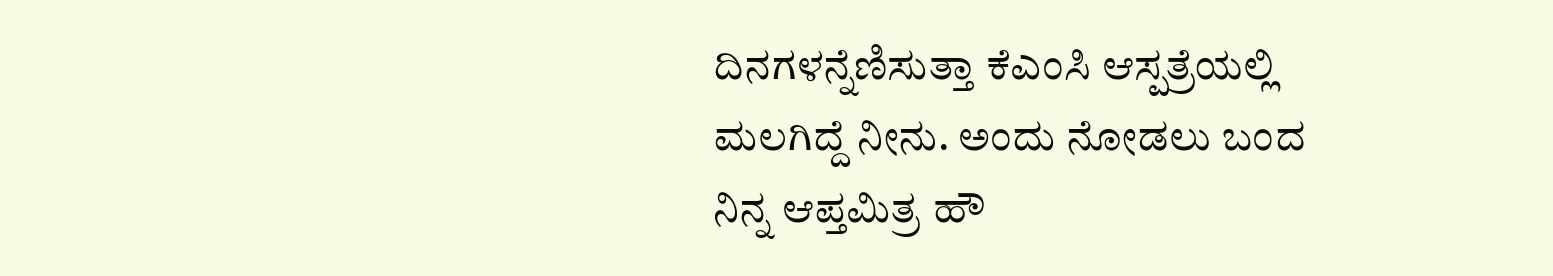ದಿನಗಳನ್ನೆಣಿಸುತ್ತಾ ಕೆಎಂಸಿ ಆಸ್ಪತ್ರೆಯಲ್ಲಿ ಮಲಗಿದ್ದೆ ನೀನು. ಅಂದು ನೋಡಲು ಬಂದ ನಿನ್ನ ಆಪ್ತಮಿತ್ರ ಹೌ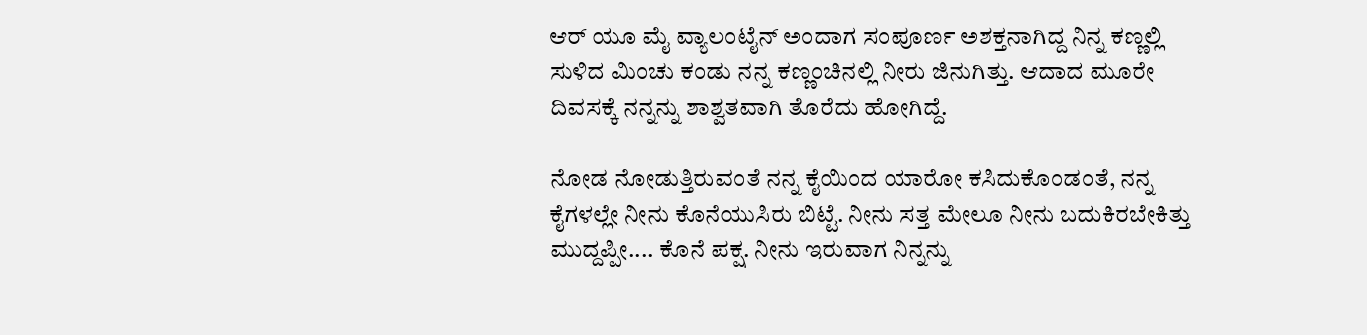ಆರ್ ಯೂ ಮೈ ವ್ಯಾಲಂಟೈನ್ ಅಂದಾಗ ಸಂಪೂರ್ಣ ಅಶಕ್ತನಾಗಿದ್ದ ನಿನ್ನ ಕಣ್ಣಲ್ಲಿ ಸುಳಿದ ಮಿಂಚು ಕಂಡು ನನ್ನ ಕಣ್ಣಂಚಿನಲ್ಲಿ ನೀರು ಜಿನುಗಿತ್ತು. ಆದಾದ ಮೂರೇ ದಿವಸಕ್ಕೆ ನನ್ನನ್ನು ಶಾಶ್ವತವಾಗಿ ತೊರೆದು ಹೋಗಿದ್ದೆ.

ನೋಡ ನೋಡುತ್ತಿರುವಂತೆ ನನ್ನ ಕೈಯಿಂದ ಯಾರೋ ಕಸಿದುಕೊಂಡಂತೆ, ನನ್ನ ಕೈಗಳಲ್ಲೇ ನೀನು ಕೊನೆಯುಸಿರು ಬಿಟ್ಟೆ. ನೀನು ಸತ್ತ ಮೇಲೂ ನೀನು ಬದುಕಿರಬೇಕಿತ್ತು ಮುದ್ದಪ್ಪೀ.... ಕೊನೆ ಪಕ್ಷ. ನೀನು ಇರುವಾಗ ನಿನ್ನನ್ನು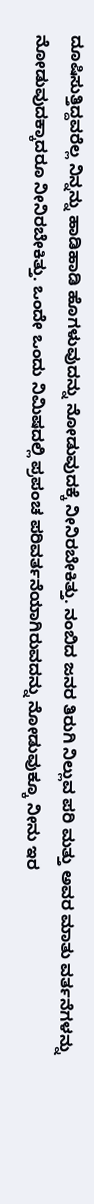ದೂಷಿಸುತ್ತಿದ್ದವರೆಲ್ಲ ನಿನ್ನನ್ನು ಹಾಡಿಹಾಡಿ ಹೊಗಳುವುದನ್ನು ನೋಡುವುದಕ್ಕೆ ನೀನಿರಬೇಕಿತ್ತು. ನಂಬಿದ ಜನರ ತಿರುಗಿ ನಿಲ್ಲುವ ಪರಿ ಮತ್ತು ಅವರ ಮಾತು ವರ್ತನೆಗಳನ್ನು ನೋಡುವುದಕ್ಕಾದರೂ ನೀನಿರಬೇಕಿತ್ತು. ಒಂದೇ ಒಂದು ನಿಮಿಷದಲ್ಲಿ ಪ್ರಪಂಚ ಪರಿವರ್ತನೆಯಾಗಿರುವದನ್ನು ನೋಡುವುಕ್ಕೂ ನೀನು ಇರ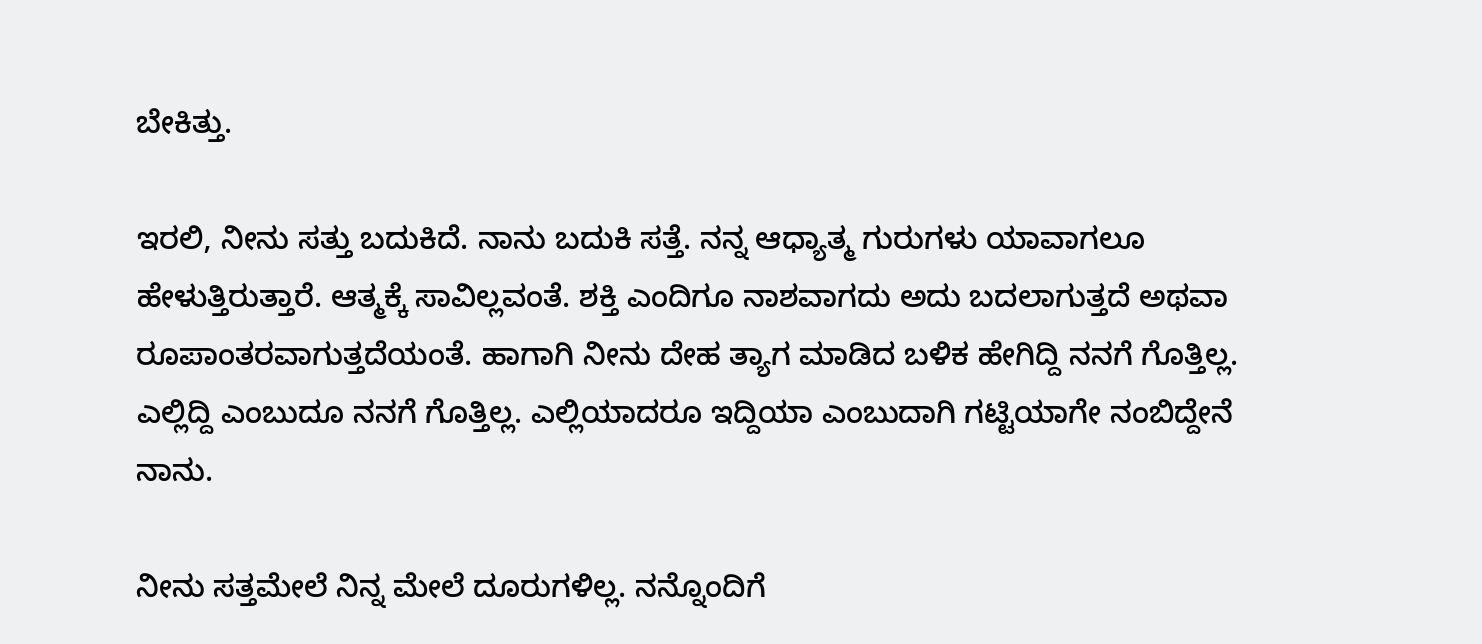ಬೇಕಿತ್ತು.

ಇರಲಿ, ನೀನು ಸತ್ತು ಬದುಕಿದೆ. ನಾನು ಬದುಕಿ ಸತ್ತೆ. ನನ್ನ ಆಧ್ಯಾತ್ಮ ಗುರುಗಳು ಯಾವಾಗಲೂ ಹೇಳುತ್ತಿರುತ್ತಾರೆ. ಆತ್ಮಕ್ಕೆ ಸಾವಿಲ್ಲವಂತೆ. ಶಕ್ತಿ ಎಂದಿಗೂ ನಾಶವಾಗದು ಅದು ಬದಲಾಗುತ್ತದೆ ಅಥವಾ ರೂಪಾಂತರವಾಗುತ್ತದೆಯಂತೆ. ಹಾಗಾಗಿ ನೀನು ದೇಹ ತ್ಯಾಗ ಮಾಡಿದ ಬಳಿಕ ಹೇಗಿದ್ದಿ ನನಗೆ ಗೊತ್ತಿಲ್ಲ. ಎಲ್ಲಿದ್ದಿ ಎಂಬುದೂ ನನಗೆ ಗೊತ್ತಿಲ್ಲ. ಎಲ್ಲಿಯಾದರೂ ಇದ್ದಿಯಾ ಎಂಬುದಾಗಿ ಗಟ್ಟಿಯಾಗೇ ನಂಬಿದ್ದೇನೆ ನಾನು.

ನೀನು ಸತ್ತಮೇಲೆ ನಿನ್ನ ಮೇಲೆ ದೂರುಗಳಿಲ್ಲ. ನನ್ನೊಂದಿಗೆ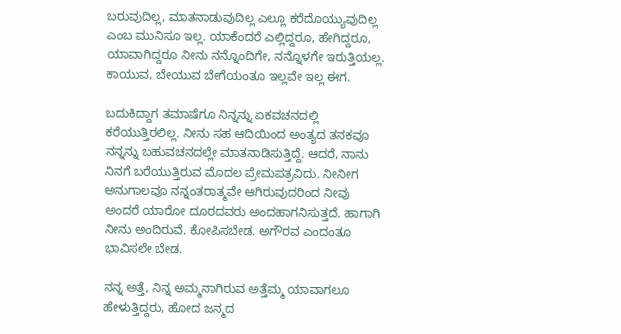ಬರುವುದಿಲ್ಲ, ಮಾತನಾಡುವುದಿಲ್ಲ ಎಲ್ಲೂ ಕರೆದೊಯ್ಯುವುದಿಲ್ಲ ಎಂಬ ಮುನಿಸೂ ಇಲ್ಲ. ಯಾಕೆಂದರೆ ಎಲ್ಲಿದ್ದರೂ, ಹೇಗಿದ್ದರೂ, ಯಾವಾಗಿದ್ದರೂ ನೀನು ನನ್ನೊಂದಿಗೇ, ನನ್ನೊಳಗೇ ಇರುತ್ತಿಯಲ್ಲ. ಕಾಯುವ, ಬೇಯುವ ಬೇಗೆಯಂತೂ ಇಲ್ಲವೇ ಇಲ್ಲ ಈಗ.

ಬದುಕಿದ್ದಾಗ ತಮಾಷೆಗೂ ನಿನ್ನನ್ನು ಏಕವಚನದಲ್ಲಿ ಕರೆಯುತ್ತಿರಲಿಲ್ಲ. ನೀನು ಸಹ ಆದಿಯಿಂದ ಅಂತ್ಯದ ತನಕವೂ ನನ್ನನ್ನು ಬಹುವಚನದಲ್ಲೇ ಮಾತನಾಡಿಸುತ್ತಿದ್ದೆ. ಆದರೆ, ನಾನು ನಿನಗೆ ಬರೆಯುತ್ತಿರುವ ಮೊದಲ ಪ್ರೇಮಪತ್ರವಿದು. ನೀನೀಗ ಅನುಗಾಲವೂ ನನ್ನಂತರಾತ್ಮವೇ ಆಗಿರುವುದರಿಂದ ನೀವು ಅಂದರೆ ಯಾರೋ ದೂರದವರು ಅಂದಹಾಗನಿಸುತ್ತದೆ. ಹಾಗಾಗಿ ನೀನು ಅಂದಿರುವೆ. ಕೋಪಿಸಬೇಡ. ಅಗೌರವ ಎಂದಂತೂ ಭಾವಿಸಲೇ ಬೇಡ.

ನನ್ನ ಅತ್ತೆ, ನಿನ್ನ ಅಮ್ಮನಾಗಿರುವ ಅತ್ತೆಮ್ಮ ಯಾವಾಗಲೂ ಹೇಳುತ್ತಿದ್ದರು, ಹೋದ ಜನ್ಮದ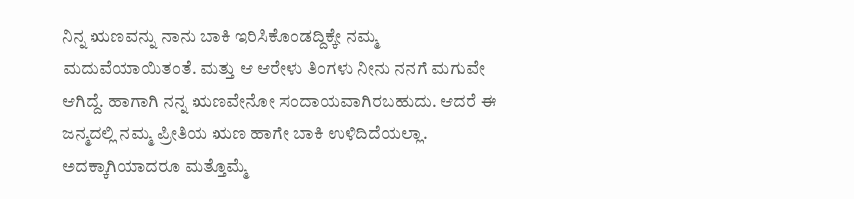ನಿನ್ನ ಋಣವನ್ನು ನಾನು ಬಾಕಿ ಇರಿಸಿಕೊಂಡದ್ದಿಕ್ಕೇ ನಮ್ಮ ಮದುವೆಯಾಯಿತಂತೆ. ಮತ್ತು ಆ ಆರೇಳು ತಿಂಗಳು ನೀನು ನನಗೆ ಮಗುವೇ ಆಗಿದ್ದೆ. ಹಾಗಾಗಿ ನನ್ನ ಋಣವೇನೋ ಸಂದಾಯವಾಗಿರಬಹುದು. ಆದರೆ ಈ ಜನ್ಮದಲ್ಲಿ ನಮ್ಮ ಪ್ರೀತಿಯ ಋಣ ಹಾಗೇ ಬಾಕಿ ಉಳಿದಿದೆಯಲ್ಲಾ. ಅದಕ್ಕಾಗಿಯಾದರೂ ಮತ್ತೊಮ್ಮೆ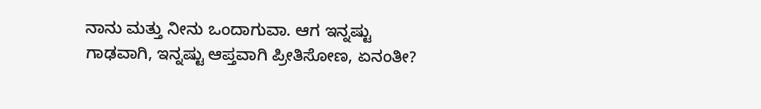ನಾನು ಮತ್ತು ನೀನು ಒಂದಾಗುವಾ. ಆಗ ಇನ್ನಷ್ಟು ಗಾಢವಾಗಿ, ಇನ್ನಷ್ಟು ಆಪ್ತವಾಗಿ ಪ್ರೀತಿಸೋಣ, ಏನಂತೀ?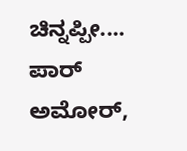ಚಿನ್ನಪ್ಪೀ.... ಪಾರ್ ಅಮೋರ್,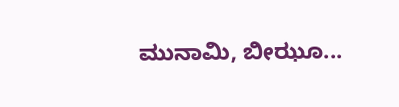ಮುನಾಮಿ, ಬೀಝೂ...